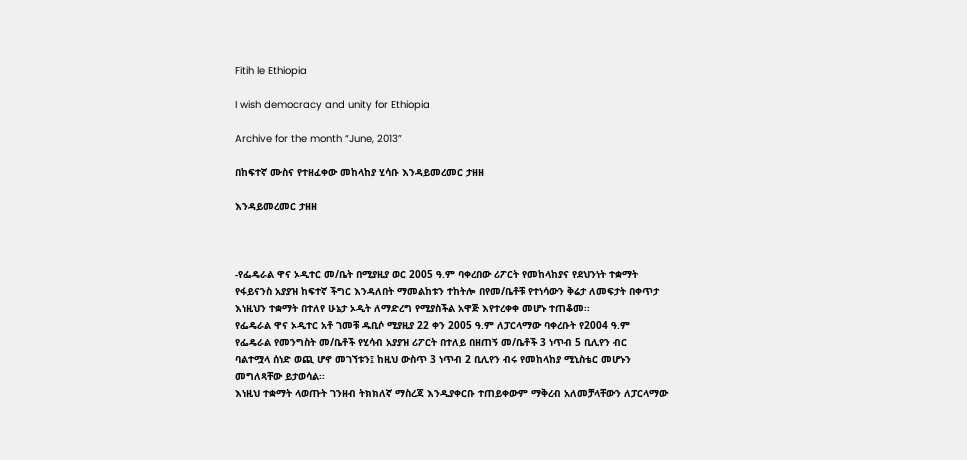Fitih le Ethiopia

I wish democracy and unity for Ethiopia

Archive for the month “June, 2013”

በከፍተኛ ሙስና የተዘፈቀው መከላከያ ሂሳቡ እንዳይመረመር ታዘዘ

እንዳይመረመር ታዘዘ



-የፌዴራል ዋና ኦዲተር መ/ቤት በሚያዚያ ወር 2005 ዓ.ም ባቀረበው ሪፖርት የመከላከያና የደህንነት ተቋማት
የፋይናንስ አያያዝ ከፍተኛ ችግር እንዳለበት ማመልከቱን ተከትሎ በየመ/ቤቶቹ የተነሳውን ቅሬታ ለመፍታት በቀጥታ
እነዚህን ተቋማት በተለየ ሁኔታ ኦዲት ለማድረግ የሚያስችል አዋጅ እየተረቀቀ መሆኑ ተጠቆመ፡፡
የፌዴራል ዋና ኦዲተር አቶ ገመቹ ዱቢሶ ሚያዚያ 22 ቀን 2005 ዓ.ም ለፓርላማው ባቀረቡት የ2004 ዓ.ም
የፌዴራል የመንግስት መ/ቤቶች የሂሳብ አያያዝ ሪፖርት በተለይ በዘጠኝ መ/ቤቶች 3 ነጥብ 5 ቢሊየን ብር
ባልተሟላ ሰነድ ወጪ ሆኖ መገኘቱን፤ ከዚህ ውስጥ 3 ነጥብ 2 ቢሊየን ብሩ የመከላከያ ሚኒስቴር መሆኑን
መግለጻቸው ይታወሳል፡፡
እነዚህ ተቋማት ላወጡት ገንዘብ ትክክለኛ ማስረጃ እንዲያቀርቡ ተጠይቀውም ማቅረብ አለመቻላቸውን ለፓርላማው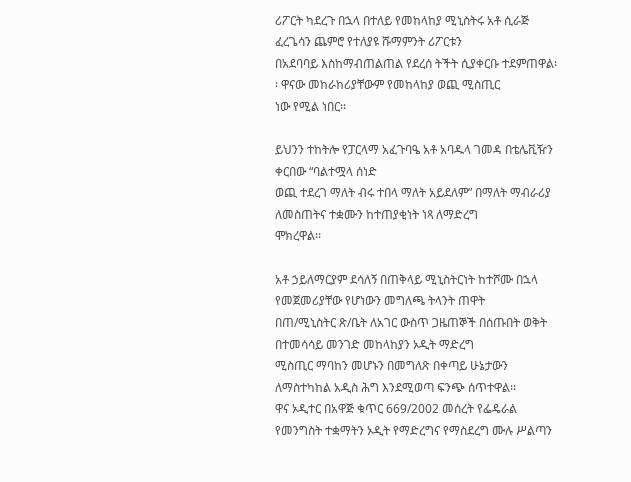ሪፖርት ካደረጉ በኋላ በተለይ የመከላከያ ሚኒስትሩ አቶ ሲራጅ ፈረጌሳን ጨምሮ የተለያዩ ሹማምንት ሪፖርቱን
በአደባባይ እስከማብጠልጠል የደረሰ ትችት ሲያቀርቡ ተደምጠዋል፡፡ ዋናው መከራከሪያቸውም የመከላከያ ወጪ ሚስጢር
ነው የሚል ነበር፡፡

ይህንን ተከትሎ የፓርላማ አፈጉባዔ አቶ አባዱላ ገመዳ በቴሌቪዥን ቀርበው “ባልተሟላ ሰነድ
ወጪ ተደረገ ማለት ብሩ ተበላ ማለት አይደለም” በማለት ማብራሪያ ለመስጠትና ተቋሙን ከተጠያቂነት ነጻ ለማድረግ
ሞክረዋል፡፡

አቶ ኃይለማርያም ደሳለኝ በጠቅላይ ሚኒስትርነት ከተሾሙ በኋላ የመጀመሪያቸው የሆነውን መግለጫ ትላንት ጠዋት
በጠ/ሚኒስትር ጽ/ቤት ለአገር ውስጥ ጋዜጠኞች በሰጡበት ወቅት በተመሳሳይ መንገድ መከላከያን ኦዲት ማድረግ
ሚስጢር ማባከን መሆኑን በመግለጽ በቀጣይ ሁኔታውን ለማስተካከል አዲስ ሕግ እንደሚወጣ ፍንጭ ሰጥተዋል፡፡
ዋና ኦዲተር በአዋጅ ቁጥር 669/2002 መሰረት የፌዴራል የመንግስት ተቋማትን ኦዲት የማድረግና የማስደረግ ሙሉ ሥልጣን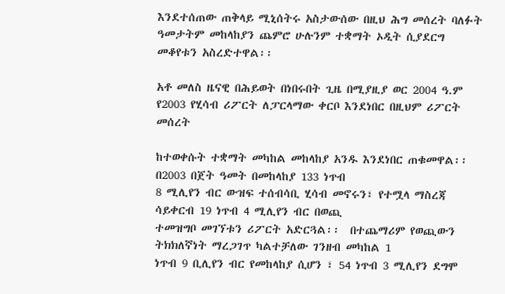እንደተሰጠው ጠቅላይ ሚኒሰትሩ አስታውሰው በዚህ ሕግ መሰረት ባለፉት ዓመታትም መከላከያን ጨምሮ ሁሉንም ተቋማት ኦዲት ሲያደርግ መቆየቱን አስረድተዋል፡፡

አቶ መለስ ዜናዊ በሕይወት በነበሩበት ጊዜ በሚያዚያ ወር 2004 ዓ.ም የ2003 የሂሳብ ሪፖርት ለፓርላማው ቀርቦ እንደነበር በዚህም ሪፖርት መሰረት

ከተወቀሱት ተቋማት መካከል መከላከያ አንዱ እንደነበር ጠቁመዋል፡፡ በ2003 በጀት ዓመት በመከላከያ 133 ነጥብ
8 ሚሊየን ብር ውዝፍ ተሰብሳቢ ሂሳብ መኖሩን፣ የተሟላ ማስረጃ ሳይቀርብ 19 ነጥብ 4 ሚሊየን ብር በወጪ
ተመዝግቦ መገኘቱን ሪፖርት አድርጓል፡፡  በተጨማሪም የወጪውን ትክክለኛነት ማረጋገጥ ካልተቻለው ገንዘብ መካከል 1
ነጥብ 9 ቢሊየን ብር የመከላከያ ሲሆን ፣ 54 ነጥብ 3 ሚሊየን ደግሞ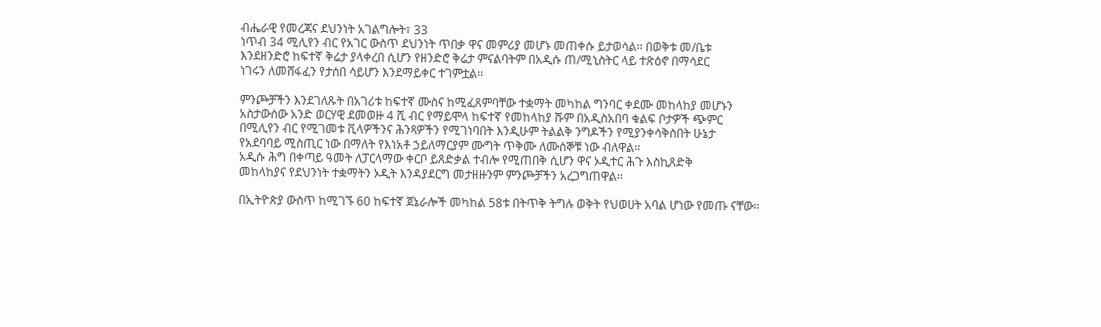ብሔራዊ የመረጃና ደህንነት አገልግሎት፣ 33
ነጥብ 34 ሚሊየን ብር የአገር ውስጥ ደህንነት ጥበቃ ዋና መምሪያ መሆኑ መጠቀሱ ይታወሳል፡፡ በወቅቱ መ/ቤቱ
እንደዘንድሮ ከፍተኛ ቅሬታ ያላቀረበ ሲሆን የዘንድሮ ቅሬታ ምናልባትም በአዲሱ ጠ/ሚኒስትር ላይ ተጽዕኖ በማሳደር
ነገሩን ለመሸፋፈን የታሰበ ሳይሆን እንደማይቀር ተገምቷል፡፡

ምንጮቻችን እንደገለጹት በአገሪቱ ከፍተኛ ሙስና ከሚፈጸምባቸው ተቋማት መካከል ግንባር ቀደሙ መከላከያ መሆኑን
አስታውሰው አንድ ወርሃዊ ደመወዙ 4 ሺ ብር የማይሞላ ከፍተኛ የመከላከያ ሹም በአዲስአበባ ቁልፍ ቦታዎች ጭምር
በሚሊየን ብር የሚገመቱ ቪላዎችንና ሕንጻዎችን የሚገነባበት እንዲሁም ትልልቅ ንግዶችን የሚያንቀሳቅስበት ሁኔታ
የአደባባይ ሚስጢር ነው በማለት የእነአቶ ኃይለማርያም ሙግት ጥቅሙ ለሙሰኞቹ ነው ብለዋል፡፡
አዲሱ ሕግ በቀጣይ ዓመት ለፓርላማው ቀርቦ ይጸድቃል ተብሎ የሚጠበቅ ሲሆን ዋና ኦዲተር ሕጉ እስኪጸድቅ
መከላከያና የደህንነት ተቋማትን ኦዲት እንዳያደርግ መታዘዙንም ምንጮቻችን አረጋግጠዋል፡፡

በኢትዮጵያ ውስጥ ከሚገኙ 60 ከፍተኛ ጀኔራሎች መካከል 58ቱ በትጥቅ ትግሉ ወቅት የህወሀት አባል ሆነው የመጡ ናቸው።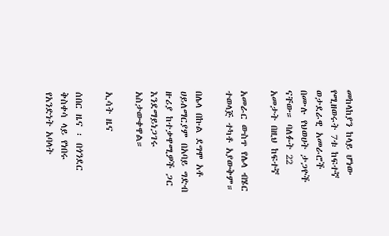መከላከያን ከላይ ሆነው የሚዘወሩት 7ቱ ከፍተኛ ወታደራዊ አመራሮች በሙሉ የህወሀት ታጋዮች ናቸው። ባለፉት 22 አመታት በዚህ ከፍተኛ

አመራር ውስጥ የሌላ ብሄር ተወላጅ ተካቶ አያውቅም።

በሌላ በኩል ደግሞ አቶ ሀይለማርያም በአባይ ግድብ ዙሪያ ከተቃዋሚዎች ጋር እንደማይነጋገሩ አስታውቀዋል።

ኢሳት ዜና

ሰበር ዜና ፡ በጎንደር ቅስቀሳ ላይ የነበሩ የአንድነት አባላት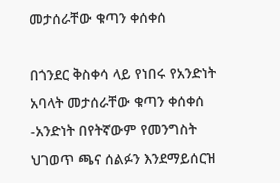መታሰራቸው ቁጣን ቀሰቀሰ

በጎንደር ቅስቀሳ ላይ የነበሩ የአንድነት አባላት መታሰራቸው ቁጣን ቀሰቀሰ -አንድነት በየትኛውም የመንግስት ህገወጥ ጫና ሰልፉን እንደማይሰርዝ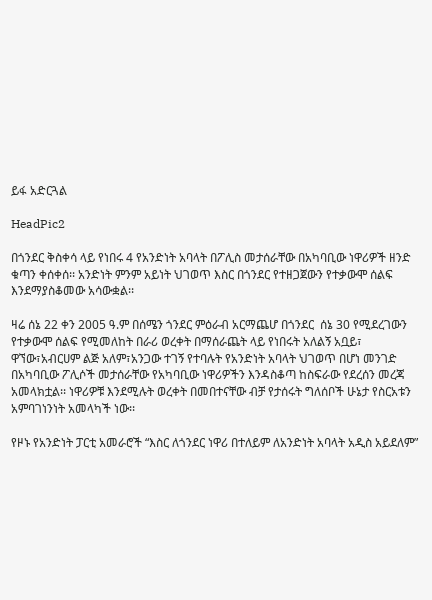ይፋ አድርጓል

HeadPic2

በጎንደር ቅስቀሳ ላይ የነበሩ 4 የአንድነት አባላት በፖሊስ መታሰራቸው በአካባቢው ነዋሪዎች ዘንድ ቁጣን ቀሰቀሰ፡፡ አንድነት ምንም አይነት ህገወጥ እስር በጎንደር የተዘጋጀውን የተቃውሞ ሰልፍ እንደማያስቆመው አሳውቋል፡፡

ዛሬ ሰኔ 22 ቀን 2005 ዓ.ም በሰሜን ጎንደር ምዕራብ አርማጨሆ በጎንደር  ሰኔ 30 የሚደረገውን የተቃውሞ ሰልፍ የሚመለከት በራሪ ወረቀት በማሰራጨት ላይ የነበሩት አለልኝ አቧይ፣ ዋኘው፣አብርሀም ልጅ አለም፣አንጋው ተገኝ የተባሉት የአንድነት አባላት ህገወጥ በሆነ መንገድ በአካባቢው ፖሊሶች መታሰራቸው የአካባቢው ነዋሪዎችን እንዳስቆጣ ከስፍራው የደረሰን መረጃ አመላክቷል፡፡ ነዋሪዎቹ እንደሚሉት ወረቀት በመበተናቸው ብቻ የታሰሩት ግለሰቦች ሁኔታ የስርአቱን አምባገነንነት አመላካች ነው፡፡

የዞኑ የአንድነት ፓርቲ አመራሮች “እስር ለጎንደር ነዋሪ በተለይም ለአንድነት አባላት አዲስ አይደለም”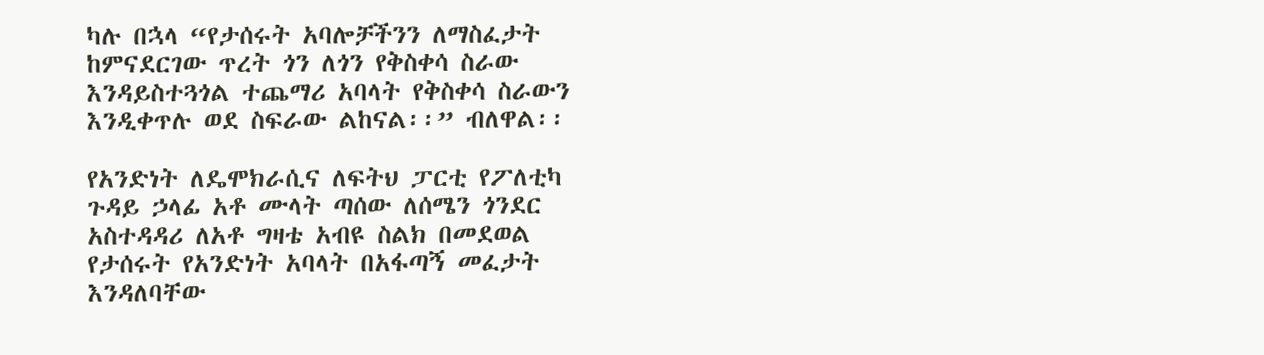ካሉ በኋላ “የታሰሩት አባሎቻችንን ለማስፈታት ከምናደርገው ጥረት ጎን ለጎን የቅስቀሳ ስራው እንዳይስተጓጎል ተጨማሪ አባላት የቅስቀሳ ስራውን እንዲቀጥሉ ወደ ስፍራው ልከናል፡፡” ብለዋል፡፡

የአንድነት ለዴሞክራሲና ለፍትህ ፓርቲ የፖለቲካ ጉዳይ ኃላፊ አቶ ሙላት ጣሰው ለሰሜን ጎንደር አስተዳዳሪ ለአቶ ግዛቴ አብዩ ስልክ በመደወል የታሰሩት የአንድነት አባላት በአፋጣኝ መፈታት እንዳለባቸው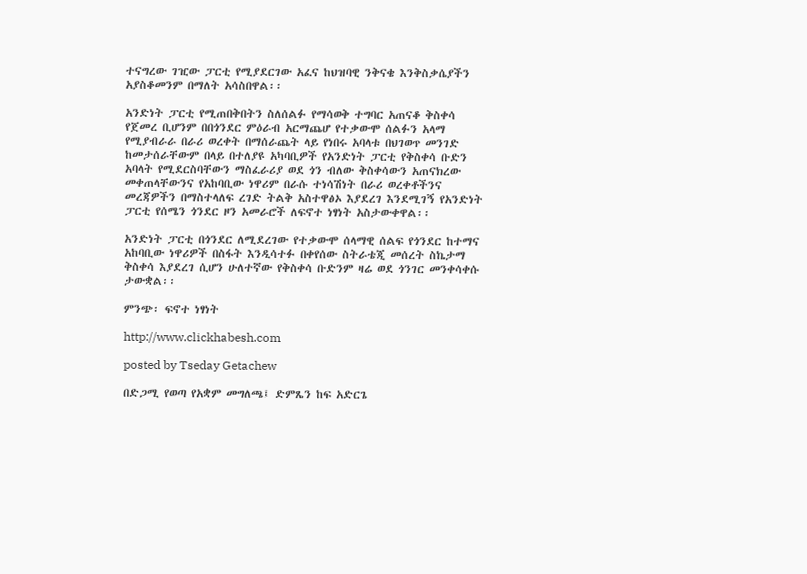ተናግረው ገዢው ፓርቲ የሚያደርገው አፈና ከህዝባዊ ንቅናቄ እንቅስቃሴያችን አያስቆመንም በማለት አሳስበዋል፡፡

አንድነት ፓርቲ የሚጠበቅበትን ስለሰልፉ የማሳወቅ ተግባር አጠናቆ ቅስቀሳ የጀመረ ቢሆንም በበጎንደር ምዕራብ አርማጨሆ የተቃውሞ ሰልፉን አላማ የሚያብራራ በራሪ ወረቀት በማሰራጨት ላይ የነበሩ አባላቱ በህገወጥ መንገድ ከመታሰራቸውም በላይ በተለያዩ አካባቢዎች የአንድነት ፓርቲ የቅስቀሳ ቡድን አባላት የሚደርስባቸውን ማስፈራሪያ ወደ ጎን ብለው ቅስቀሳውን አጠናክረው መቀጠላቸውንና የአከባቢው ነዋሪም በራሱ ተነሳሽነት በራሪ ወረቀቶችንና መረጃዎችን በማስተላለፍ ረገድ ትልቅ አስተዋፅኦ እያደረገ እንደሚገኝ የአንድነት ፓርቲ የሰሜን ጎንደር ዞን አመራሮች ለፍኖተ ነፃነት አስታውቀዋል፡፡

አንድነት ፓርቲ በጎንደር ለሚደረገው የተቃውሞ ሰላማዊ ሰልፍ የጎንደር ከተማና አከባቢው ነዋሪዎች በስፋት እንዲሳተፉ በቀየሰው ስትራቴጂ መሰረት ስኬታማ ቅስቀሳ እያደረገ ሲሆን ሁለተኛው የቅስቀሳ ቡድንም ዛሬ ወደ ጎንገር መንቀሳቀሱ ታውቋል፡፡

ምንጭ፡ ፍኖተ ነፃነት

http://www.clickhabesh.com

posted by Tseday Getachew

በድጋሚ የወጣ የአቋም መግለጫ፤ ድምጼን ከፍ አድርጌ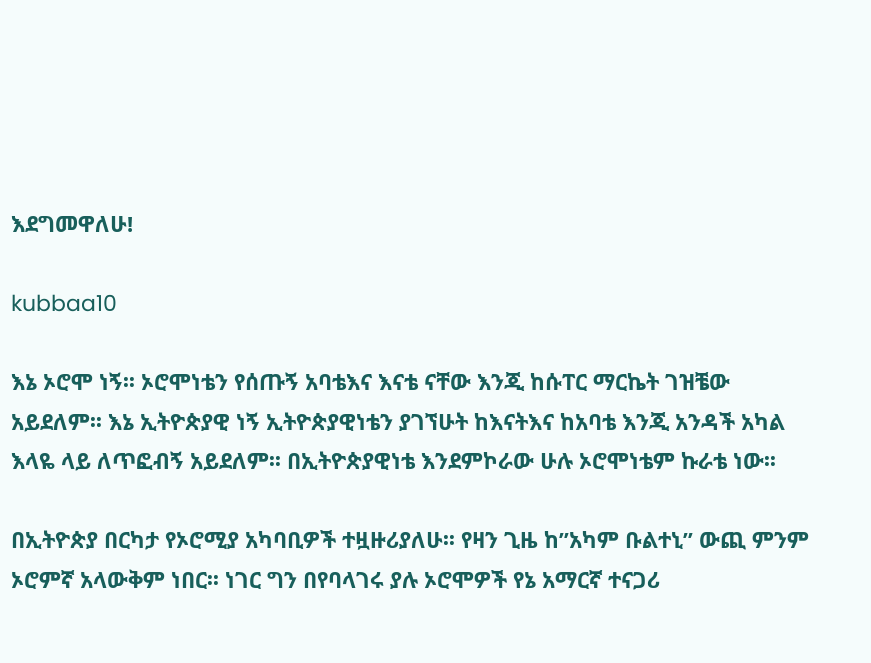እደግመዋለሁ!

kubbaa10

እኔ ኦሮሞ ነኝ፡፡ ኦሮሞነቴን የሰጡኝ አባቴእና እናቴ ናቸው እንጂ ከሱፐር ማርኬት ገዝቼው አይደለም፡፡ እኔ ኢትዮጵያዊ ነኝ ኢትዮጵያዊነቴን ያገኘሁት ከእናትእና ከአባቴ እንጂ አንዳች አካል እላዬ ላይ ለጥፎብኝ አይደለም፡፡ በኢትዮጵያዊነቴ እንደምኮራው ሁሉ ኦሮሞነቴም ኩራቴ ነው፡፡

በኢትዮጵያ በርካታ የኦሮሚያ አካባቢዎች ተዟዙሪያለሁ፡፡ የዛን ጊዜ ከ”አካም ቡልተኒ” ውጪ ምንም ኦሮምኛ አላውቅም ነበር፡፡ ነገር ግን በየባላገሩ ያሉ ኦሮሞዎች የኔ አማርኛ ተናጋሪ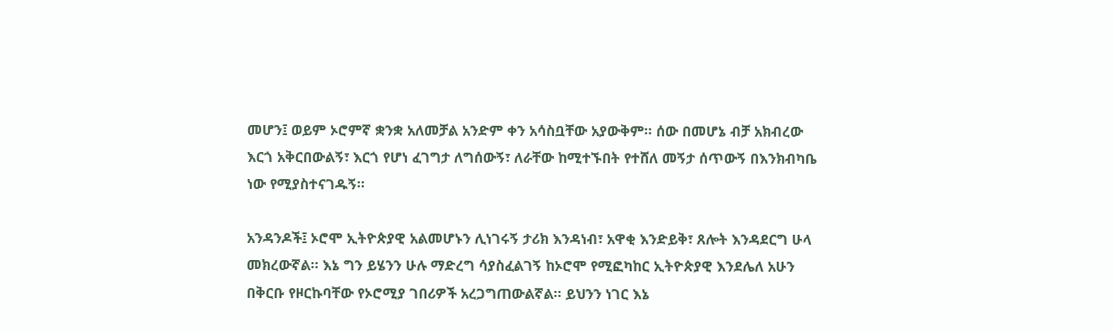መሆን፤ ወይም ኦሮምኛ ቋንቋ አለመቻል አንድም ቀን አሳስቧቸው አያውቅም፡፡ ሰው በመሆኔ ብቻ አክብረው እርጎ አቅርበውልኝ፣ እርጎ የሆነ ፈገግታ ለግሰውኝ፣ ለራቸው ከሚተኙበት የተሸለ መኝታ ሰጥውኝ በእንክብካቤ ነው የሚያስተናገዱኝ፡፡

አንዳንዶች፤ ኦሮሞ ኢትዮጵያዊ አልመሆኑን ሊነገሩኝ ታሪክ እንዳነብ፣ አዋቂ እንድይቅ፣ ጸሎት እንዳደርግ ሁላ መክረውኛል፡፡ እኔ ግን ይሄንን ሁሉ ማድረግ ሳያስፈልገኝ ከኦሮሞ የሚፎካከር ኢትዮጵያዊ እንደሌለ አሁን በቅርቡ የዞርኩባቸው የኦሮሚያ ገበሪዎች አረጋግጠውልኛል፡፡ ይህንን ነገር እኔ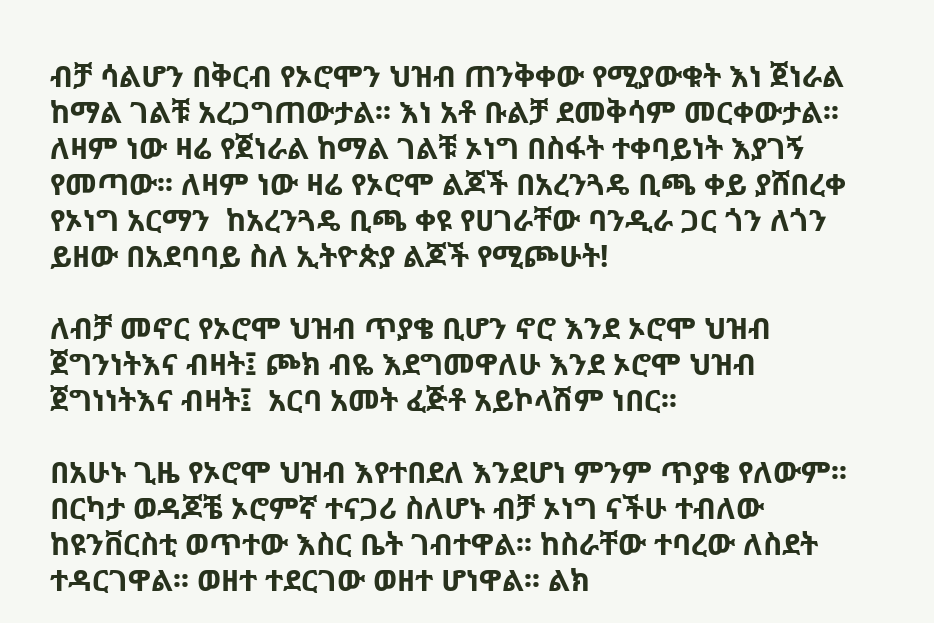ብቻ ሳልሆን በቅርብ የኦሮሞን ህዝብ ጠንቅቀው የሚያውቁት እነ ጀነራል ከማል ገልቹ አረጋግጠውታል፡፡ እነ አቶ ቡልቻ ደመቅሳም መርቀውታል፡፡ ለዛም ነው ዛሬ የጀነራል ከማል ገልቹ ኦነግ በስፋት ተቀባይነት እያገኝ የመጣው፡፡ ለዛም ነው ዛሬ የኦሮሞ ልጆች በአረንጓዴ ቢጫ ቀይ ያሸበረቀ የኦነግ አርማን  ከአረንጓዴ ቢጫ ቀዩ የሀገራቸው ባንዲራ ጋር ጎን ለጎን ይዘው በአደባባይ ስለ ኢትዮጵያ ልጆች የሚጮሁት!

ለብቻ መኖር የኦሮሞ ህዝብ ጥያቄ ቢሆን ኖሮ እንደ ኦሮሞ ህዝብ ጀግንነትእና ብዛት፤ ጮክ ብዬ እደግመዋለሁ እንደ ኦሮሞ ህዝብ ጀግነነትእና ብዛት፤  አርባ አመት ፈጅቶ አይኮላሽም ነበር፡፡

በአሁኑ ጊዜ የኦሮሞ ህዝብ እየተበደለ እንደሆነ ምንም ጥያቄ የለውም፡፡ በርካታ ወዳጆቼ ኦሮምኛ ተናጋሪ ስለሆኑ ብቻ ኦነግ ናችሁ ተብለው ከዩንቨርስቲ ወጥተው እስር ቤት ገብተዋል፡፡ ከስራቸው ተባረው ለስደት ተዳርገዋል፡፡ ወዘተ ተደርገው ወዘተ ሆነዋል፡፡ ልክ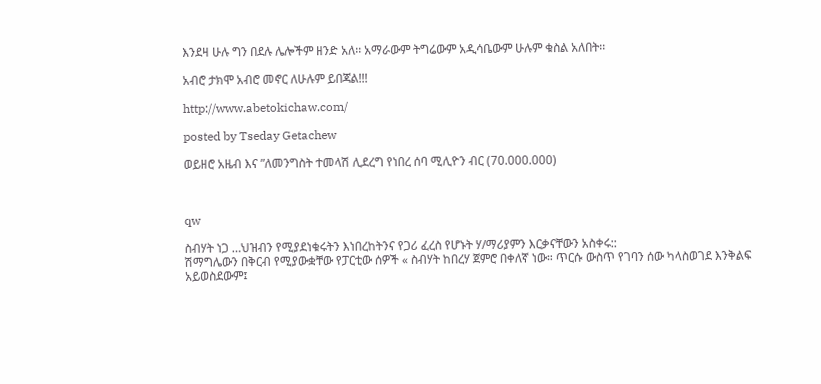እንደዛ ሁሉ ግን በደሉ ሌሎችም ዘንድ አለ፡፡ አማራውም ትግሬውም አዲሳቤውም ሁሉም ቁስል አለበት፡፡

አብሮ ታክሞ አብሮ መኖር ለሁሉም ይበጃል!!!

http://www.abetokichaw.com/

posted by Tseday Getachew

ወይዘሮ አዜብ እና ”ለመንግስት ተመላሽ ሊደረግ የነበረ ሰባ ሚሊዮን ብር (70.000.000)



qw

ስብሃት ነጋ …ህዝብን የሚያደነቁሩትን እነበረከትንና የጋሪ ፈረስ የሆኑት ሃ/ማሪያምን እርቃናቸውን አስቀሩ::
ሽማግሌውን በቅርብ የሚያውቋቸው የፓርቲው ሰዎች « ስብሃት ከበረሃ ጀምሮ በቀለኛ ነው። ጥርሱ ውስጥ የገባን ሰው ካላስወገደ እንቅልፍ አይወስደውም፤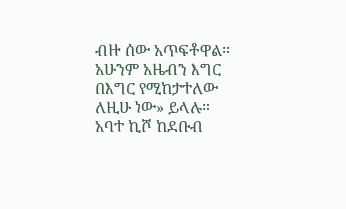ብዙ ሰው አጥፍቶዋል። አሁንም አዜብን እግር በእግር የሚከታተለው ለዚሁ ነው» ይላሉ።
አባተ ኪሾ ከደቡብ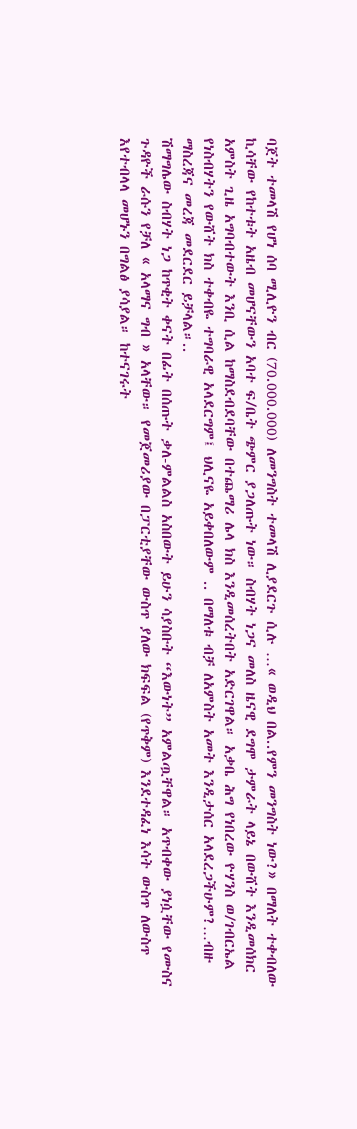ባጀት ተመላሽ የሆነ ሰባ ሚሊዮን ብር (70.000.000) ለመንግስት ተመላሽ ሊያደርጉ ሲሉ …« ወዲህ በል..የምን መንግስት ነው?» በማለት ተቀብለው ኪሳቸው የከተቱት አዜብ መሆናቸውን አባተ ፍ/ቤት ጭምር ያጋለጡት ነው። ስብሃት ነጋና መለስ ዜናዊ ደግሞ ታምራት ላይኔ በውሸት እንዲመሰክር አምስት ጊዜ አግባብተውት እንቢ ሲል ከማስደብደባቸው በተጨማሪ ሌላ ክስ እንዲመሰረትበት አድርገዋል። አቃቤ ሕግ የነበረው ዮሃንስ ወ/ገብርኤል የነስብሃትን የውሸት ክስ ተቀብዬ ተግባራዊ አላደርግም፤ ህሊናዬ አይቀበለውም .. በማለቱ ብቻ ለአምስት አመት እንዲታሰር አላደረጋችሁም?…ብዙ ማስረጃና መረጃ መደርደር ይቻላል።..
ሽማግሌው ስብሃት ነጋ ከጥቂት ቀናት በፊት በሰጡት ቃለ-ምልልስ አስበውት ይሁን ሳያስቡት “እውነት” አምልጧቸዋል። አጥብቀው ያነሷቸው የሙስና ጉዳዮች ራሱን የቻለ « አላማና ግብ » አላቸው። የመጀመሪያው በፓርቲያቸው ውስጥ ያለው ክፍፍል (የጥቅም) እንደተዳፈነ እሳት ውስጥ ለውስጥ እየተብላላ መሆኑን በግልፅ ያሳያል። ከተናገሩት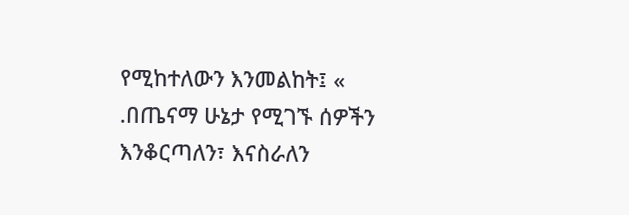የሚከተለውን እንመልከት፤ « .በጤናማ ሁኔታ የሚገኙ ሰዎችን እንቆርጣለን፣ እናስራለን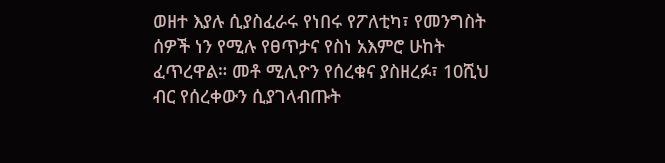ወዘተ እያሉ ሲያስፈራሩ የነበሩ የፖለቲካ፣ የመንግስት ሰዎች ነን የሚሉ የፀጥታና የስነ አእምሮ ሁከት ፈጥረዋል። መቶ ሚሊዮን የሰረቁና ያስዘረፉ፣ 10ሺህ ብር የሰረቀውን ሲያገላብጡት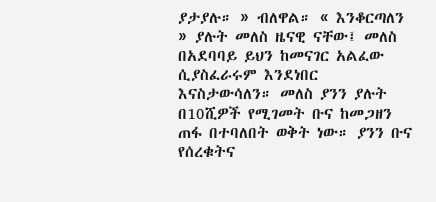ያታያሉ። » ብለዋል። « እንቆርጣለን » ያሉት መለስ ዜናዊ ናቸው፤ መለስ በአደባባይ ይህን ከመናገር አልፈው ሲያስፈራሩም እንደነበር እናስታውሳለን። መለስ ያንን ያሉት በ10ሺዎች የሚገመት ቡና ከመጋዘን ጠፋ በተባለበት ወቅት ነው። ያንን ቡና የሰረቁትና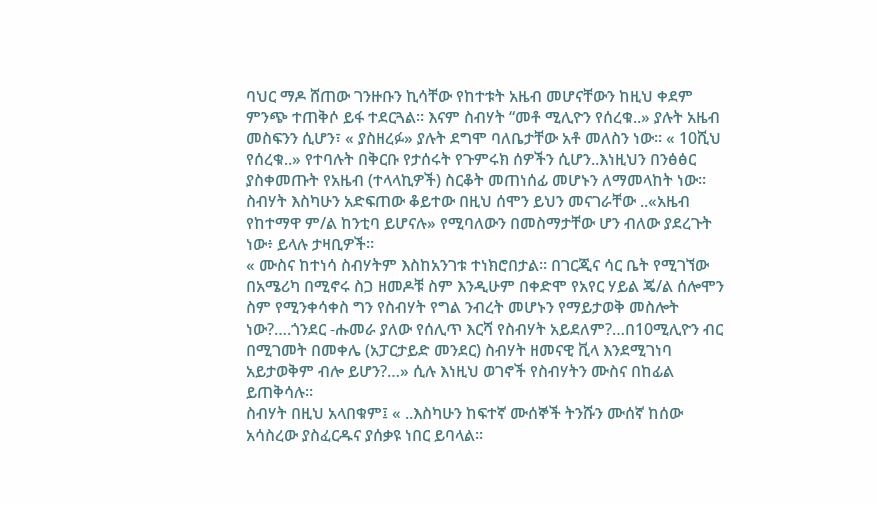ባህር ማዶ ሸጠው ገንዙቡን ኪሳቸው የከተቱት አዜብ መሆናቸውን ከዚህ ቀደም ምንጭ ተጠቅሶ ይፋ ተደርጓል። እናም ስብሃት “መቶ ሚሊዮን የሰረቁ..» ያሉት አዜብ መስፍንን ሲሆን፣ « ያስዘረፉ» ያሉት ደግሞ ባለቤታቸው አቶ መለስን ነው። « 10ሺህ የሰረቁ..» የተባሉት በቅርቡ የታሰሩት የጉምሩክ ሰዎችን ሲሆን..እነዚህን በንፅፅር ያስቀመጡት የአዜብ (ተላላኪዎች) ስርቆት መጠነሰፊ መሆኑን ለማመላከት ነው። ስብሃት እስካሁን አድፍጠው ቆይተው በዚህ ሰሞን ይህን መናገራቸው ..«አዜብ የከተማዋ ም/ል ከንቲባ ይሆናሉ» የሚባለውን በመስማታቸው ሆን ብለው ያደረጉት ነው፥ ይላሉ ታዛቢዎች።
« ሙስና ከተነሳ ስብሃትም እስከአንገቱ ተነክሮበታል። በገርጂና ሳር ቤት የሚገኘው በአሜሪካ በሚኖሩ ስጋ ዘመዶቹ ስም እንዲሁም በቀድሞ የአየር ሃይል ጄ/ል ሰሎሞን ስም የሚንቀሳቀስ ግን የስብሃት የግል ንብረት መሆኑን የማይታወቅ መስሎት ነው?….ጎንደር -ሑመራ ያለው የሰሊጥ እርሻ የስብሃት አይደለም?…በ10ሚሊዮን ብር በሚገመት በመቀሌ (አፓርታይድ መንደር) ስብሃት ዘመናዊ ቪላ እንደሚገነባ አይታወቅም ብሎ ይሆን?…» ሲሉ እነዚህ ወገኖች የስብሃትን ሙስና በከፊል ይጠቅሳሉ።
ስብሃት በዚህ አላበቁም፤ « ..እስካሁን ከፍተኛ ሙሰኞች ትንሹን ሙሰኛ ከሰው አሳስረው ያስፈርዱና ያሰቃዩ ነበር ይባላል።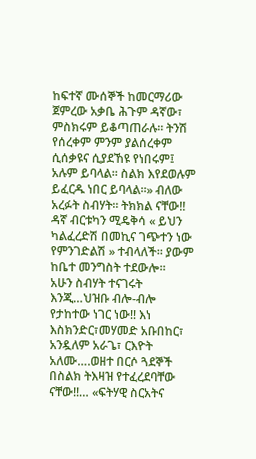ከፍተኛ ሙሰኞች ከመርማሪው ጀምረው አቃቤ ሕጉም ዳኛው፣ ምስክሩም ይቆጣጠራሉ። ትንሽ የሰረቀም ምንም ያልሰረቀም ሲሰቃዩና ሲያደኸዩ የነበሩም፤ አሉም ይባላል። ስልክ እየደወሉም ይፈርዱ ነበር ይባላል።» ብለው አረፉት ስብሃት። ትክክል ናቸው!! ዳኛ ብርቱካን ሚዴቅሳ « ይህን ካልፈረድሽ በመኪና ገጭተን ነው የምንገድልሽ » ተብላለች። ያውም ከቤተ መንግስት ተደውሎ።
አሁን ስብሃት ተናገሩት እንጂ…ህዝቡ ብሎ-ብሎ የታከተው ነገር ነው!! እነ እስክንድር፣መሃመድ አቡበከር፣ አንዷለም አራጌ፣ ርእዮት አለሙ….ወዘተ በርሶ ጓደኞች በስልክ ትእዛዝ የተፈረደባቸው ናቸው!!… «ፍትሃዊ ስርአትና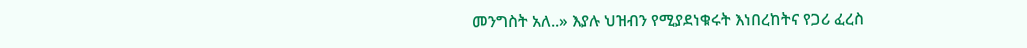መንግስት አለ..» እያሉ ህዝብን የሚያደነቁሩት እነበረከትና የጋሪ ፈረስ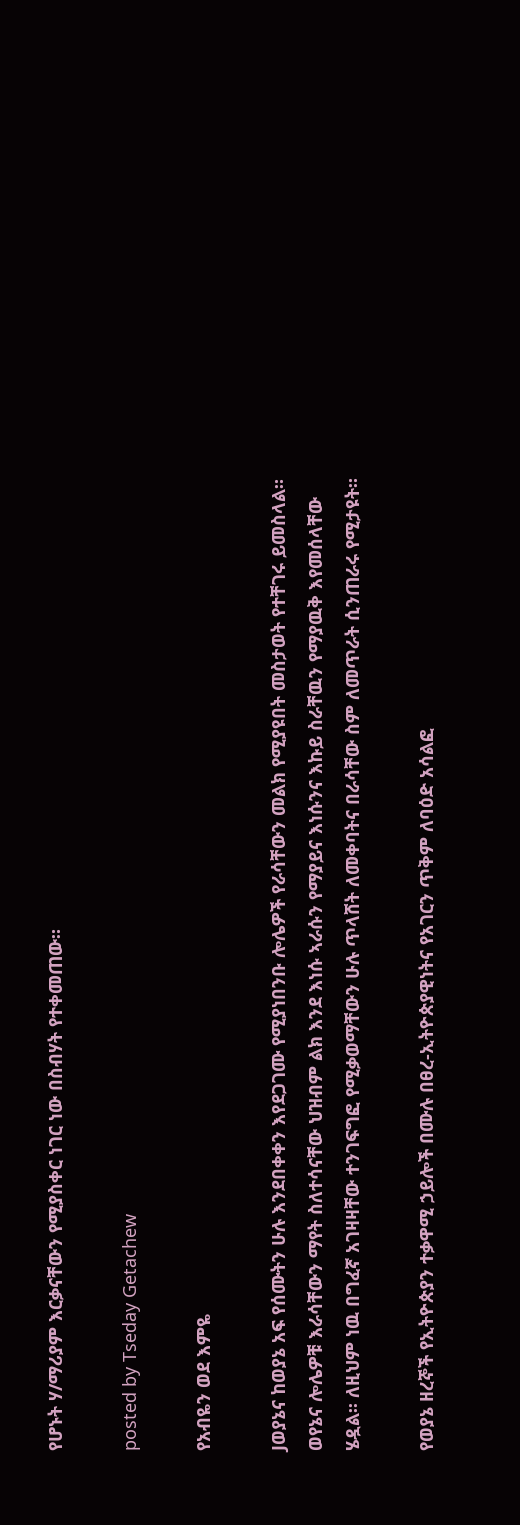የሆኑት ሃ/ማሪያም እርቃናቸውን የሚያስቀር ነገር ነው በስብሃት የተቀመጠው።

posted by Tseday Getachew

የአብዬን ወደ እምዬ

Jወያኔና ከወያኔ አፍ የሰሙትን ሁሉ እንደበቀቀን እየደጋገሙ የሚያነበንቡ ሎሌዎች የራሳቸውን መልክ የሚያዩበት መስታወት የተቸገሩ ይመስላል። ወየኔና ሎሌዎቹ እራሳቸውን ማየት ስለተሳናቸው ህዝብም ልክ እንደ እነሱ ኣራሱን የማያይና እነሱንና እኩይ ስራቸዉን የማያዉቅ እየመሰላቸው ሄዷል፡፡ ለዚህም ነዉ በግፈኛ አገዛዛቸው ተንገፍግፎ የሚቃወማቸውን ሁሉ ጥላሸት ለመቀባትና በራሳቸው ስም ለመጥራት ሲንጠራሩ የሚታዩት።

የወያኔ ዘረኞች የኢትዮጵያን ተቃዋሚ ኃይሎች በሙሉ በፀረ-ኢትዮጵያዊነትና የአገርን ጥቅም ለባዕድ አሳልፎ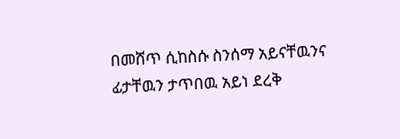በመሸጥ ሲከስሱ ስንሰማ አይናቸዉንና ፊታቸዉን ታጥበዉ አይነ ደረቅ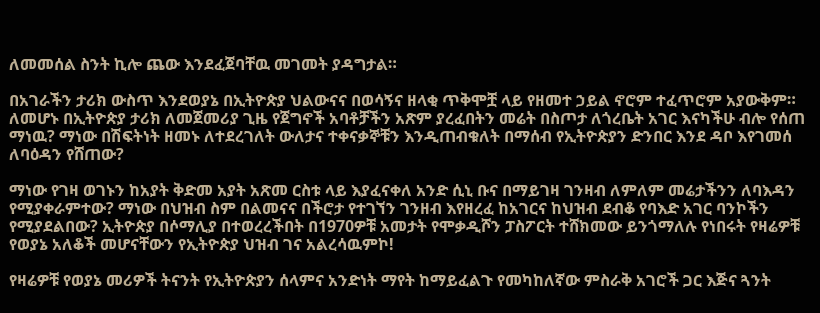ለመመሰል ስንት ኪሎ ጨው እንደፈጀባቸዉ መገመት ያዳግታል።

በአገራችን ታሪክ ውስጥ እንደወያኔ በኢትዮጵያ ህልውናና በወሳኝና ዘላቂ ጥቅሞቿ ላይ የዘመተ ኃይል ኖሮም ተፈጥሮም አያውቅም። ለመሆኑ በኢትዮጵያ ታሪክ ለመጀመሪያ ጊዜ የጀግኖች አባቶቻችን አጽም ያረፈበትን መሬት በስጦታ ለጎረቤት አገር እናካችሁ ብሎ የሰጠ ማነዉ? ማነው በሽፍትነት ዘመኑ ለተደረገለት ውለታና ተቀናቃኞቹን እንዲጠብቁለት በማሰብ የኢትዮጵያን ድንበር እንደ ዳቦ እየገመሰ ለባዕዳን የሸጠው?

ማነው የገዛ ወገኑን ከአያት ቅድመ አያት አጽመ ርስቱ ላይ እያፈናቀለ አንድ ሲኒ ቡና በማይገዛ ገንዛብ ለምለም መሬታችንን ለባእዳን የሚያቀራምተው? ማነው በህዝብ ስም በልመናና በችሮታ የተገኘን ገንዘብ እየዘረፈ ከአገርና ከህዝብ ደብቆ የባእድ አገር ባንኮችን የሚያደልበው? ኢትዮጵያ በሶማሊያ በተወረረችበት በ1970ዎቹ አመታት የሞቃዲሾን ፓስፖርት ተሸክመው ይንጎማለሉ የነበሩት የዛሬዎቹ የወያኔ አለቆች መሆናቸውን የኢትዮጵያ ህዝብ ገና አልረሳዉምኮ!

የዛሬዎቹ የወያኔ መሪዎች ትናንት የኢትዮጵያን ሰላምና አንድነት ማየት ከማይፈልጉ የመካከለኛው ምስራቅ አገሮች ጋር እጅና ጓንት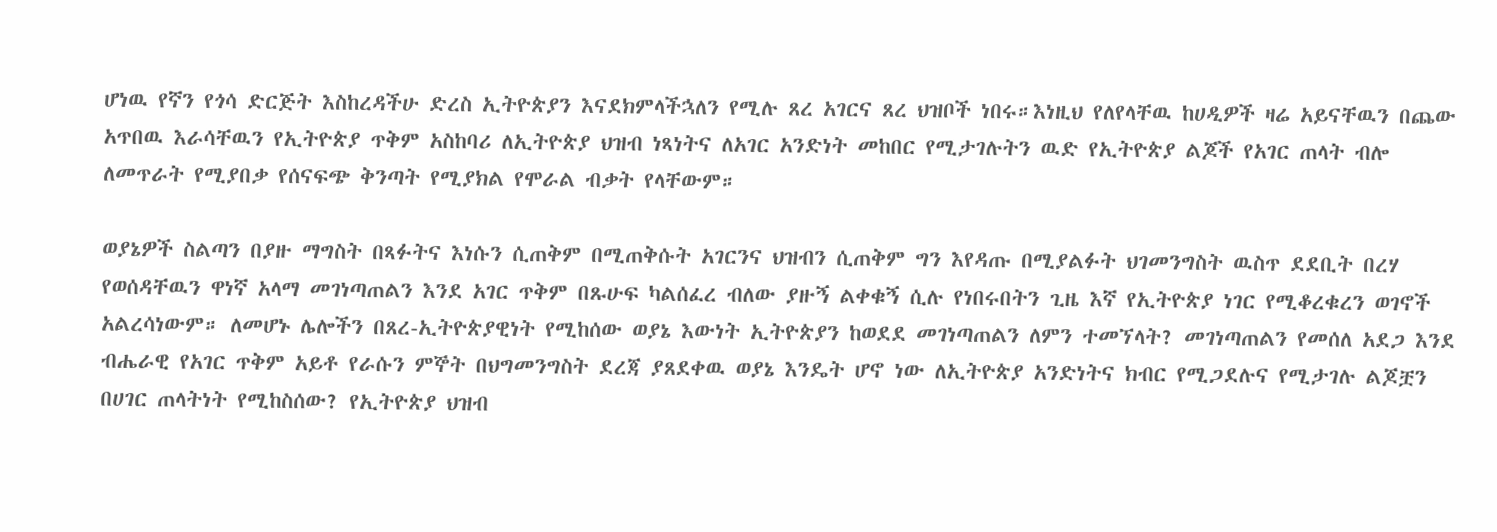ሆነዉ የኛን የጎሳ ድርጅት እስከረዳችሁ ድረስ ኢትዮጵያን እናደክምላችኋለን የሚሉ ጸረ አገርና ጸረ ህዝቦች ነበሩ።እነዚህ የለየላቸዉ ከሀዲዎች ዛሬ አይናቸዉን በጨው አጥበዉ እራሳቸዉን የኢትዮጵያ ጥቅም አስከባሪ ለኢትዮጵያ ህዝብ ነጻነትና ለአገር አንድነት መከበር የሚታገሉትን ዉድ የኢትዮጵያ ልጆች የአገር ጠላት ብሎ ለመጥራት የሚያበቃ የሰናፍጭ ቅንጣት የሚያክል የሞራል ብቃት የላቸውም።

ወያኔዎች ስልጣን በያዙ ማግስት በጻፉትና እነሱን ሲጠቅም በሚጠቅሱት አገርንና ህዝብን ሲጠቅም ግን እየዳጡ በሚያልፉት ህገመንግስት ዉስጥ ደደቢት በረሃ የወሰዳቸዉን ዋነኛ አላማ መገነጣጠልን እንደ አገር ጥቅም በጹሁፍ ካልሰፈረ ብለው ያዙኝ ልቀቁኝ ሲሉ የነበሩበትን ጊዜ እኛ የኢትዮጵያ ነገር የሚቆረቁረን ወገኖች አልረሳነውም። ለመሆኑ ሌሎችን በጸረ-ኢትዮጵያዊነት የሚከሰው ወያኔ እውነት ኢትዮጵያን ከወደደ መገነጣጠልን ለምን ተመኘላት? መገነጣጠልን የመሰለ አደጋ እንደ ብሔራዊ የአገር ጥቅም አይቶ የራሱን ምኞት በህግመንግስት ደረጃ ያጸደቀዉ ወያኔ እንዴት ሆኖ ነው ለኢትዮጵያ አንድነትና ክብር የሚጋደሉና የሚታገሉ ልጆቿን በሀገር ጠላትነት የሚከስሰው? የኢትዮጵያ ህዝብ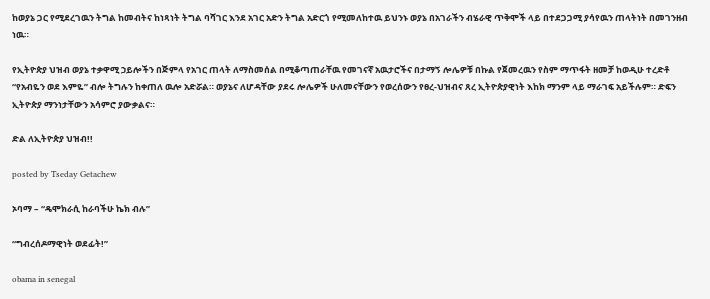ከወያኔ ጋር የሚደረገዉን ትግል ከመብትና ከነጻነት ትግል ባሻገር እንደ አገር አድን ትግል አድርጎ የሚመለከተዉ ይህንኑ ወያኔ በአገራችን ብሄራዊ ጥቅሞች ላይ በተደጋጋሚ ያሳየዉን ጠላትነት በመገንዘብ ነዉ።

የኢትዮጵያ ህዝብ ወያኔ ተቃዋሚ ኃይሎችን በጅምላ የአገር ጠላት ለማስመሰል በሚቆጣጠራቸዉ የመገናኛ አዉታሮችና በታማኝ ሎሌዎቹ በኩል የጀመረዉን የስም ማጥፋት ዘመቻ ከወዲሁ ተረድቶ “የአብዬን ወደ እምዬ” ብሎ ትግሉን ከቀጠለ ዉሎ አድሯል። ወያኔና ለሆዳቸው ያደሩ ሎሌዎች ሁለመናቸውን የወረሰውን የፀረ-ህዝብና ጸረ ኢትዮጵያዊነት እከክ ማንም ላይ ማራገፍ አይችሉም። ድፍን ኢትዮጵያ ማንነታቸውን አሳምሮ ያውቃልና።

ድል ለኢትዮጵያ ህዝብ!!

posted by Tseday Getachew

ኦባማ – “ዴሞክራሲ ከራባችሁ ኬክ ብሉ”

“ግብረሰዶማዊነት ወደፊት!”

obama in senegal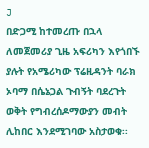J
በድጋሚ ከተመረጡ በኋላ ለመጀመሪያ ጊዜ አፍሪካን እየጎበኙ ያሉት የአሜሪካው ፕሬዚዳንት ባራክ ኦባማ በሴኔጋል ጉብኝት ባደረጉት ወቅት የግብረሰዶማውያን መብት ሊከበር እንደሚገባው አስታወቁ፡፡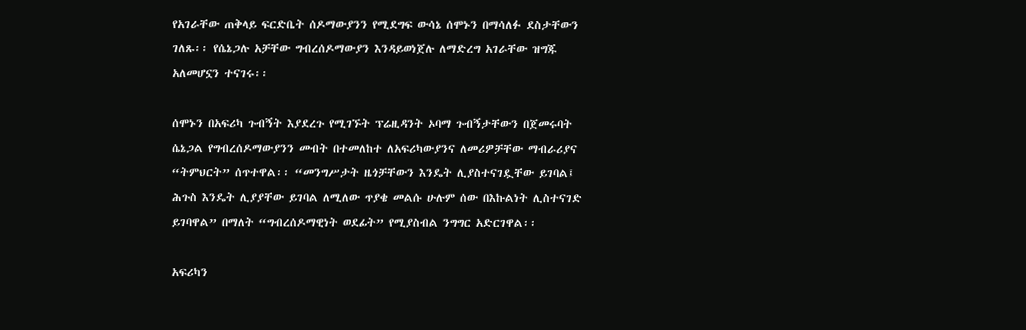የአገራቸው ጠቅላይ ፍርድቤት ሰዶማውያንን የሚደግፍ ውሳኔ ሰሞኑን በማሳለፉ ደስታቸውን ገለጹ፡፡ የሴኔጋሉ አቻቸው ግብረሰዶማውያን እንዳይወነጀሉ ለማድረግ አገራቸው ዝግጁ አለመሆኗን ተናገሩ፡፡

ሰሞኑን በአፍሪካ ጉብኝት እያደረጉ የሚገኙት ፕሬዚዳንት ኦባማ ጉብኝታቸውን በጀመሩባት ሴኔጋል የግብረሰዶማውያንን መብት በተመለከተ ለአፍሪካውያንና ለመሪዎቻቸው ማብራሪያና “ትምህርት” ሰጥተዋል፡፡ “መንግሥታት ዜጎቻቸውን እንዴት ሊያስተናገዷቸው ይገባል፤ ሕጉስ እንዴት ሊያያቸው ይገባል ለሚለው ጥያቄ መልሱ ሁሉም ሰው በእኩልነት ሊስተናገድ ይገባዋል” በማለት “ግብረሰዶማዊነት ወደፊት” የሚያስብል ንግግር አድርገዋል፡፡

አፍሪካን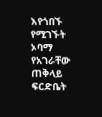እየጎበኙ የሚገኙት ኦባማ የአገራቸው ጠቅላይ ፍርድቤት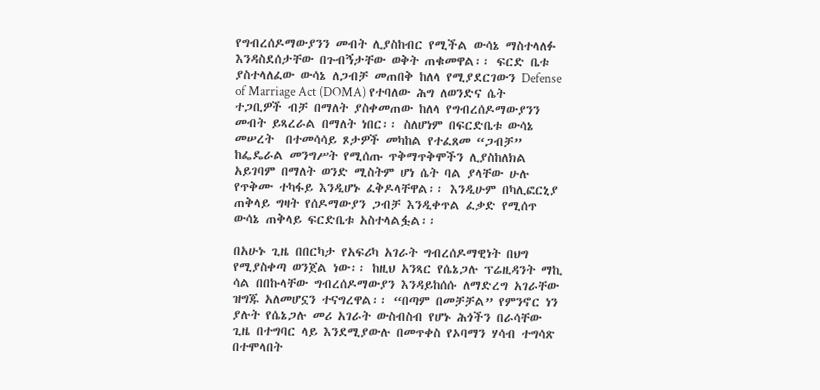የግብረሰዶማውያንን መብት ሊያስከብር የሚችል ውሳኔ ማስተላለፉ እንዳስደሰታቸው በጉብኝታቸው ወቅት ጠቁመዋል፡፡ ፍርድ ቤቱ ያስተላለፈው ውሳኔ ለጋብቻ መጠበቅ ከለላ የሚያደርገውን Defense of Marriage Act (DOMA) የተባለው ሕግ ለወንድና ሴት ተጋቢዎች ብቻ በማለት ያስቀመጠው ከለላ የግብረሰዶማውያንን መብት ይጻረራል በማለት ነበር፡፡ ስለሆነም በፍርድቤቱ ውሳኔ መሠረት  በተመሳሳይ ጾታዎች መካከል የተፈጸመ “ጋብቻ” ከፌዴራል መንግሥት የሚሰጡ ጥቅማጥቅሞችን ሊያስከለክል አይገባም በማለት ወንድ ሚስትም ሆነ ሴት ባል ያላቸው ሁሉ የጥቅሙ ተካፋይ እንዲሆኑ ፈቅዶላቸዋል፡፡ እንዲሁም በካሊፎርኒያ ጠቅላይ ግዛት የሰዶማውያን ጋብቻ እንዲቀጥል ፈቃድ የሚሰጥ ውሳኔ ጠቅላይ ፍርድቤቱ አስተላልፏል፡፡

በአሁኑ ጊዜ በበርካታ የአፍሪካ አገራት ግብረሰዶማዊነት በህግ የሚያስቀጣ ወንጀል ነው፡፡ ከዚህ አንጻር የሴኔጋሉ ፕሬዚዳንት ማኪ ሳል በበኩላቸው ግብረሰዶማውያን እንዳይከሰሱ ለማድረግ አገራቸው ዝግጁ አለመሆኗን ተናግረዋል፡፡ “በጣም በመቻቻል” የምንኖር ነን ያሉት የሴኔጋሉ መሪ አገራት ውስብስብ የሆኑ ሕጎችን በራሳቸው ጊዜ በተግባር ላይ እንደሚያውሉ በመጥቀስ የኦባማን ሃሳብ ተግሳጽ በተሞላበት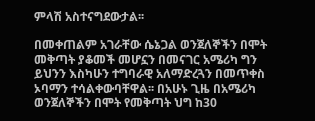ምላሽ አስተናግደውታል፡፡

በመቀጠልም አገራቸው ሴኔጋል ወንጀለኞችን በሞት መቅጣት ያቆመች መሆኗን በመናገር አሜሪካ ግን ይህንን እስካሁን ተግባራዊ አለማድረጓን በመጥቀስ ኦባማን ተሳልቀውባቸዋል፡፡ በአሁኑ ጊዜ በአሜሪካ ወንጀለኞችን በሞት የመቅጣት ህግ ከ30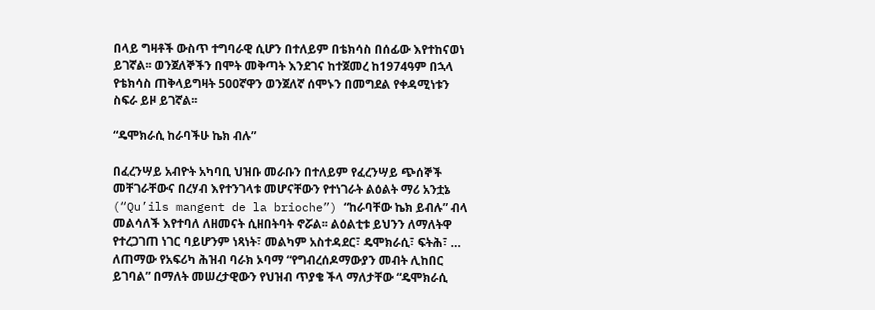በላይ ግዛቶች ውስጥ ተግባራዊ ሲሆን በተለይም በቴክሳስ በሰፊው እየተከናወነ ይገኛል፡፡ ወንጀለኞችን በሞት መቅጣት እንደገና ከተጀመረ ከ1974ዓም በኋላ የቴክሳስ ጠቅላይግዛት 500ኛዋን ወንጀለኛ ሰሞኑን በመግደል የቀዳሚነቱን ስፍራ ይዞ ይገኛል፡፡

“ዴሞክራሲ ከራባችሁ ኬክ ብሉ”

በፈረንሣይ አብዮት አካባቢ ህዝቡ መራቡን በተለይም የፈረንሣይ ጭሰኞች መቸገራቸውና በረሃብ እየተንገላቱ መሆናቸውን የተነገራት ልዕልት ማሪ አንቷኔ (“Qu’ils mangent de la brioche”) “ከራባቸው ኬክ ይብሉ” ብላ መልሳለች እየተባለ ለዘመናት ሲዘበትባት ኖሯል፡፡ ልዕልቲቱ ይህንን ለማለትዋ የተረጋገጠ ነገር ባይሆንም ነጻነት፣ መልካም አስተዳደር፣ ዴሞክራሲ፣ ፍትሕ፣ … ለጠማው የአፍሪካ ሕዝብ ባራክ ኦባማ “የግብረሰዶማውያን መብት ሊከበር ይገባል” በማለት መሠረታዊውን የህዝብ ጥያቄ ችላ ማለታቸው “ዴሞክራሲ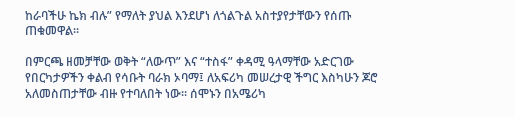ከራባችሁ ኬክ ብሉ” የማለት ያህል እንደሆነ ለጎልጉል አስተያየታቸውን የሰጡ ጠቁመዋል፡፡

በምርጫ ዘመቻቸው ወቅት “ለውጥ” እና “ተስፋ” ቀዳሚ ዓላማቸው አድርገው የበርካታዎችን ቀልብ የሳቡት ባራክ ኦባማ፤ ለአፍሪካ መሠረታዊ ችግር እስካሁን ጆሮ አለመስጠታቸው ብዙ የተባለበት ነው፡፡ ሰሞኑን በአሜሪካ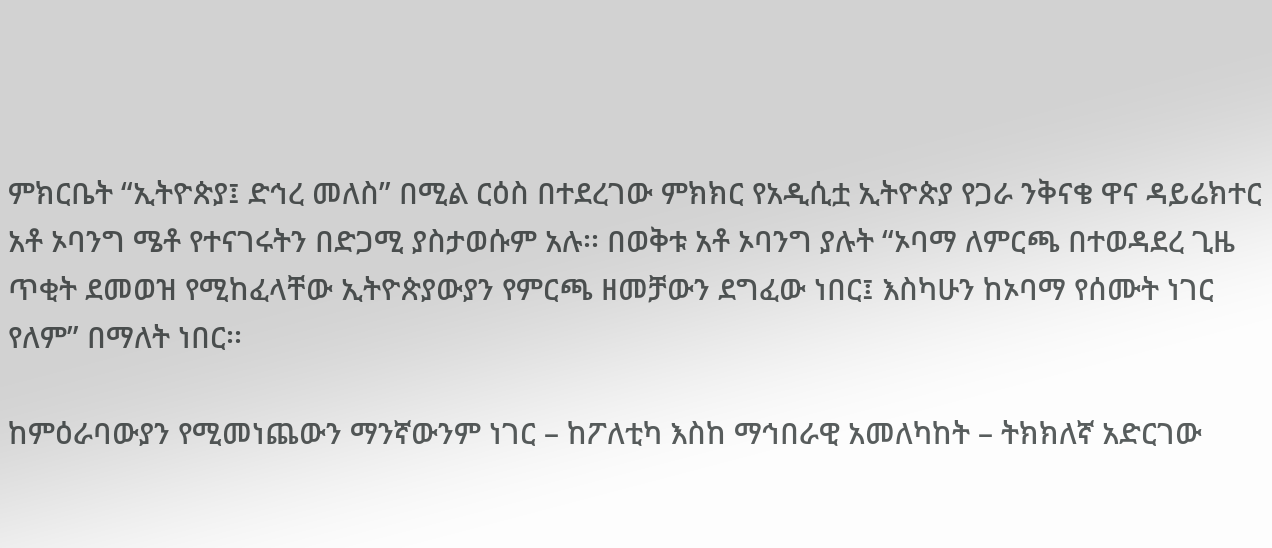ምክርቤት “ኢትዮጵያ፤ ድኅረ መለስ” በሚል ርዕስ በተደረገው ምክክር የአዲሲቷ ኢትዮጵያ የጋራ ንቅናቄ ዋና ዳይሬክተር አቶ ኦባንግ ሜቶ የተናገሩትን በድጋሚ ያስታወሱም አሉ፡፡ በወቅቱ አቶ ኦባንግ ያሉት “ኦባማ ለምርጫ በተወዳደረ ጊዜ ጥቂት ደመወዝ የሚከፈላቸው ኢትዮጵያውያን የምርጫ ዘመቻውን ደግፈው ነበር፤ እስካሁን ከኦባማ የሰሙት ነገር የለም” በማለት ነበር፡፡

ከምዕራባውያን የሚመነጨውን ማንኛውንም ነገር – ከፖለቲካ እስከ ማኅበራዊ አመለካከት – ትክክለኛ አድርገው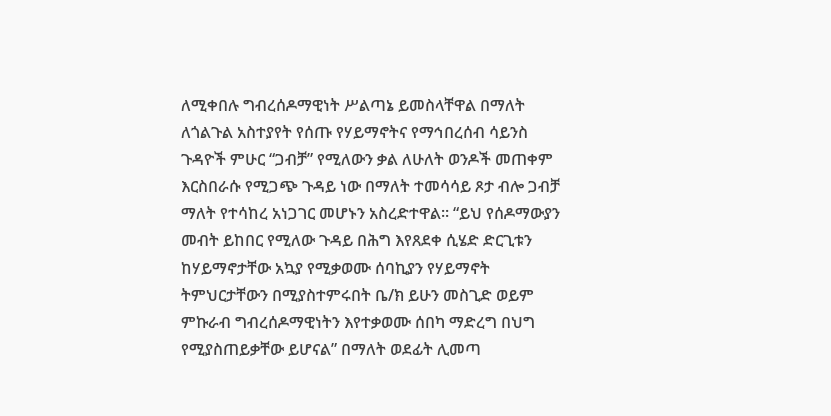ለሚቀበሉ ግብረሰዶማዊነት ሥልጣኔ ይመስላቸዋል በማለት ለጎልጉል አስተያየት የሰጡ የሃይማኖትና የማኅበረሰብ ሳይንስ ጉዳዮች ምሁር “ጋብቻ” የሚለውን ቃል ለሁለት ወንዶች መጠቀም እርስበራሱ የሚጋጭ ጉዳይ ነው በማለት ተመሳሳይ ጾታ ብሎ ጋብቻ ማለት የተሳከረ አነጋገር መሆኑን አስረድተዋል፡፡ “ይህ የሰዶማውያን መብት ይከበር የሚለው ጉዳይ በሕግ እየጸደቀ ሲሄድ ድርጊቱን ከሃይማኖታቸው አኳያ የሚቃወሙ ሰባኪያን የሃይማኖት ትምህርታቸውን በሚያስተምሩበት ቤ/ክ ይሁን መስጊድ ወይም ምኩራብ ግብረሰዶማዊነትን እየተቃወሙ ሰበካ ማድረግ በህግ የሚያስጠይቃቸው ይሆናል” በማለት ወደፊት ሊመጣ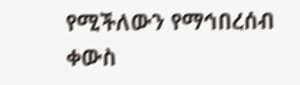የሚችለውን የማኅበረሰብ ቀውስ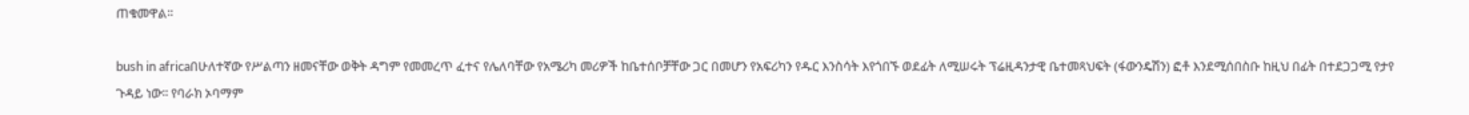ጠቁመዋል፡፡

bush in africaበሁለተኛው የሥልጣን ዘመናቸው ወቅት ዳግም የመመረጥ ፈተና የሌለባቸው የአሜሪካ መሪዎች ከቤተሰቦቻቸው ጋር በመሆን የአፍሪካን የዱር እንስሳት እየጎበኙ ወደፊት ለሚሠሩት ፕሬዚዳንታዊ ቤተመጻህፍት (ፋውንዴሽን) ፎቶ እንደሚሰበስቡ ከዚህ በፊት በተደጋጋሚ የታየ ጉዳይ ነው፡፡ የባራክ ኦባማም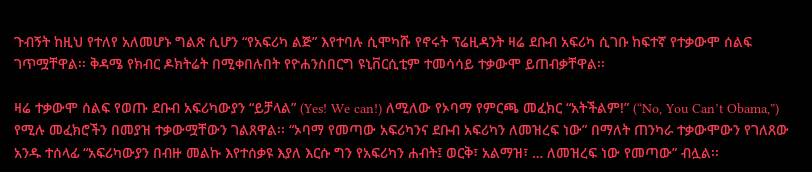ጉብኝት ከዚህ የተለየ አለመሆኑ ግልጽ ሲሆን “የአፍሪካ ልጅ” እየተባሉ ሲሞካሹ የኖሩት ፕሬዚዳንት ዛሬ ደቡብ አፍሪካ ሲገቡ ከፍተኛ የተቃውሞ ሰልፍ ገጥሟቸዋል፡፡ ቅዳሜ የክብር ዶክትሬት በሚቀበሉበት የዮሐንስበርግ ዩኒቨርሲቲም ተመሳሳይ ተቃውሞ ይጠብቃቸዋል፡፡

ዛሬ ተቃውሞ ሰልፍ የወጡ ደቡብ አፍሪካውያን “ይቻላል” (Yes! We can!) ለሚለው የኦባማ የምርጫ መፈክር “አትችልም!” (“No, You Can’t Obama,”) የሚሉ መፈክሮችን በመያዝ ተቃውሟቸውን ገልጸዋል፡፡ “ኦባማ የመጣው አፍሪካንና ደቡብ አፍሪካን ለመዝረፍ ነው” በማለት ጠንካራ ተቃውሞውን የገለጸው አንዱ ተሰላፊ “አፍሪካውያን በብዙ መልኩ እየተሰቃዩ እያለ እርሱ ግን የአፍሪካን ሐብት፤ ወርቅ፣ አልማዝ፣ … ለመዝረፍ ነው የመጣው” ብሏል፡፡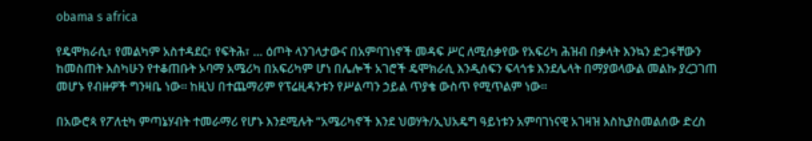obama s africa

የዴሞክራሲ፣ የመልካም አስተዳደር፣ የፍትሕ፣ … ዕጦት ላንገላታውና በአምባገነኖች መዳፍ ሥር ለሚሰቃየው የአፍሪካ ሕዝብ በቃላት እንኳን ድጋፋቸውን ከመስጠት እስካሁን የተቆጠቡት ኦባማ አሜሪካ በአፍሪካም ሆነ በሌሎች አገሮች ዴሞክራሲ እንዲሰፍን ፍላጎቱ እንደሌላት በማያወላውል መልኩ ያረጋገጠ መሆኑ የብዙዎች ግንዛቤ ነው፡፡ ከዚህ በተጨማሪም የፕሬዚዳንቱን የሥልጣን ኃይል ጥያቄ ውስጥ የሚጥልም ነው፡፡

በአውሮጳ የፖለቲካ ምጣኔሃብት ተመራማሪ የሆኑ እንደሚሉት “አሜሪካኖች እንደ ህወሃት/ኢህአዴግ ዓይነቱን አምባገነናዊ አገዛዝ እስኪያስመልሰው ድረስ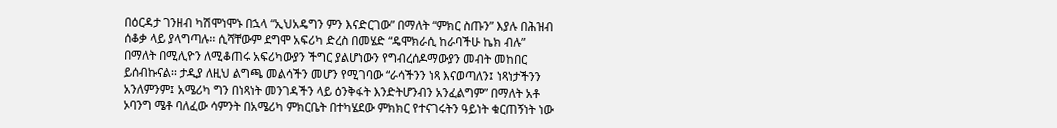በዕርዳታ ገንዘብ ካሽሞነሞኑ በኋላ “ኢህአዴግን ምን እናድርገው” በማለት “ምክር ስጡን” እያሉ በሕዝብ ሰቆቃ ላይ ያላግጣሉ፡፡ ሲሻቸውም ደግሞ አፍሪካ ድረስ በመሄድ “ዴሞክራሲ ከራባችሁ ኬክ ብሉ” በማለት በሚሊዮን ለሚቆጠሩ አፍሪካውያን ችግር ያልሆነውን የግብረሰዶማውያን መብት መከበር ይሰብኩናል፡፡ ታዲያ ለዚህ ልግጫ መልሳችን መሆን የሚገባው “ራሳችንን ነጻ እናወጣለን፤ ነጻነታችንን አንለምንም፤ አሜሪካ ግን በነጻነት መንገዳችን ላይ ዕንቅፋት እንድትሆንብን አንፈልግም” በማለት አቶ ኦባንግ ሜቶ ባለፈው ሳምንት በአሜሪካ ምክርቤት በተካሄደው ምክክር የተናገሩትን ዓይነት ቁርጠኝነት ነው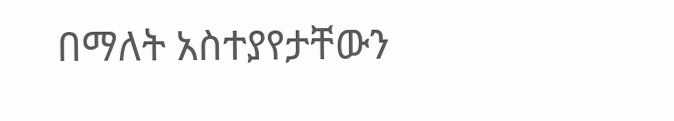በማለት አስተያየታቸውን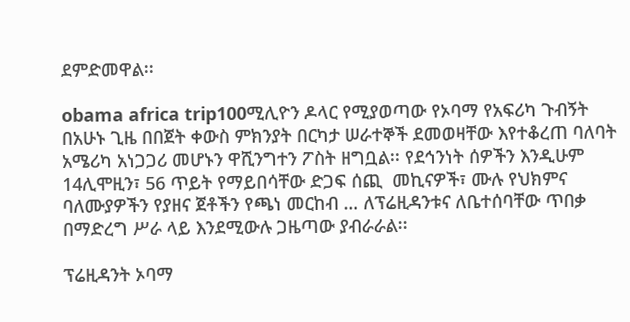ደምድመዋል፡፡

obama africa trip100ሚሊዮን ዶላር የሚያወጣው የኦባማ የአፍሪካ ጉብኝት በአሁኑ ጊዜ በበጀት ቀውስ ምክንያት በርካታ ሠራተኞች ደመወዛቸው እየተቆረጠ ባለባት አሜሪካ አነጋጋሪ መሆኑን ዋሺንግተን ፖስት ዘግቧል፡፡ የደኅንነት ሰዎችን እንዲሁም 14ሊሞዚን፣ 56 ጥይት የማይበሳቸው ድጋፍ ሰጪ  መኪናዎች፣ ሙሉ የህክምና ባለሙያዎችን የያዘና ጀቶችን የጫነ መርከብ … ለፕሬዚዳንቱና ለቤተሰባቸው ጥበቃ በማድረግ ሥራ ላይ እንደሚውሉ ጋዜጣው ያብራራል፡፡

ፕሬዚዳንት ኦባማ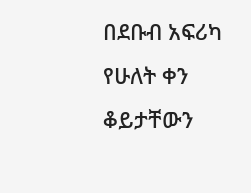በደቡብ አፍሪካ የሁለት ቀን ቆይታቸውን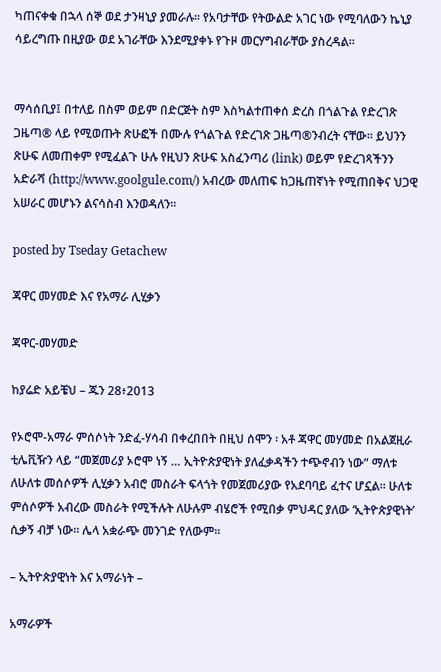ካጠናቀቁ በኋላ ሰኞ ወደ ታንዛኒያ ያመራሉ፡፡ የአባታቸው የትውልድ አገር ነው የሚባለውን ኬኒያ ሳይረግጡ በዚያው ወደ አገራቸው እንደሚያቀኑ የጉዞ መርሃግብራቸው ያስረዳል፡፡


ማሳሰቢያ፤ በተለይ በስም ወይም በድርጅት ስም እስካልተጠቀሰ ድረስ በጎልጉል የድረገጽ ጋዜጣ® ላይ የሚወጡት ጽሁፎች በሙሉ የጎልጉል የድረገጽ ጋዜጣ®ንብረት ናቸው፡፡ ይህንን ጽሁፍ ለመጠቀም የሚፈልጉ ሁሉ የዚህን ጽሁፍ አስፈንጣሪ (link) ወይም የድረገጻችንን አድራሻ (http://www.goolgule.com/) አብረው መለጠፍ ከጋዜጠኛነት የሚጠበቅና ህጋዊ አሠራር መሆኑን ልናሳስብ እንወዳለን፡፡

posted by Tseday Getachew

ጃዋር መሃመድ እና የአማራ ሊሂቃን

ጃዋር-መሃመድ

ከያሬድ አይቼህ – ጁን 28፥2013

የኦሮሞ-አማራ ምሰሶነት ንድፈ-ሃሳብ በቀረበበት በዚህ ሰሞን ፡ አቶ ጃዋር መሃመድ በአልጀዚራ ቲሌቪዥን ላይ “መጀመሪያ ኦሮሞ ነኝ … ኢትዮጵያዊነት ያለፈቃዳችን ተጭኖብን ነው” ማለቱ ለሁለቱ መሰሶዎች ሊሂቃን አብሮ መስራት ፍላጎት የመጀመሪያው የአደባባይ ፈተና ሆኗል። ሁለቱ ምሰሶዎች አብረው መስራት የሚችሉት ለሁሉም ብሄሮች የሚበቃ ምህዳር ያለው ‘ኢትዮጵያዊነት’ ሲቃኝ ብቻ ነው። ሌላ አቋራጭ መንገድ የለውም።

– ኢትዮጵያዊነት እና አማራነት –

አማራዎች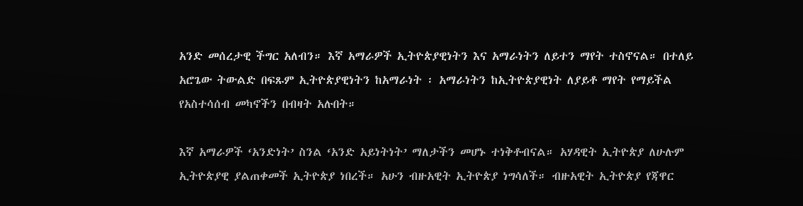አንድ መሰረታዊ ችግር አለብን። እኛ አማራዎች ኢትዮጵያዊነትን እና አማራነትን ለይተን ማየት ተስኖናል። በተለይ አሮጌው ትውልድ በፍጹም ኢትዮጵያዊነትን ከአማራነት ፡ አማራነትን ከኢትዮጵያዊነት ለያይቶ ማየት የማይችል የአስተሳሰብ መካኖችን በብዛት አሉበት።

እኛ አማራዎች ‘አንድነት’ ስንል ‘አንድ አይነትነት’ ማለታችን መሆኑ ተነቅቶብናል። አሃዳዊት ኢትዮጵያ ለሁሉም ኢትዮጵያዊ ያልጠቀመች ኢትዮጵያ ነበረች። አሁን ብዙአዊት ኢትዮጵያ ነግሳለች። ብዙአዊት ኢትዮጵያ የጃዋር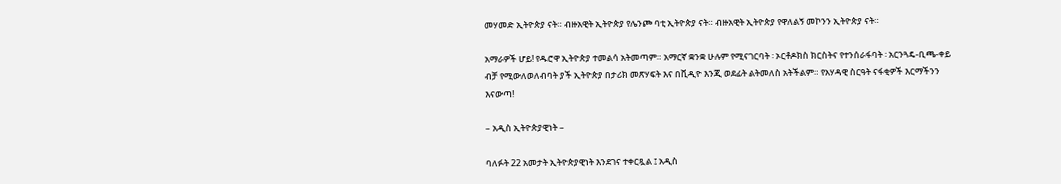መሃመድ ኢትዮጵያ ናት። ብዙአዊት ኢትዮጵያ የሌንጮ ባቲ ኢትዮጵያ ናት። ብዙአዊት ኢትዮጵያ የዋለልኝ መኮንን ኢትዮጵያ ናት።

አማራዎች ሆይ! የዱሮዋ ኢትዮጵያ ተመልሳ አትመጣም። አማርኛ ቋንቋ ሁሉም የሚናገርባት ፡ ኦርቶዶክስ ክርስትና የተንሰራፋባት ፡ አርንጓዴ-ቢጫ-ቀይ ብቻ የሚውለወለብባት ያች ኢትዮጵያ በታሪክ መጽሃፍት እና በቪዲዮ እንጂ ወደፊት ልትመለስ አትችልም። የአሃዳዊ ስርዓት ናፋቂዎች እርማችንን እናውጣ!

– አዲስ ኢትዮጵያዊነት –

ባለፉት 22 አመታት ኢትዮጵያዊነት እንደገና ተቀርጿል ፤ አዲስ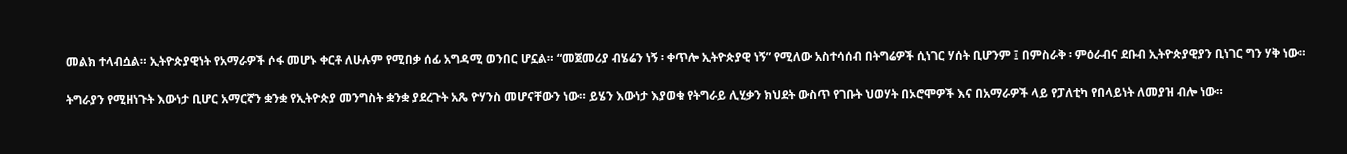መልክ ተላብሷል። ኢትዮጵያዊነት የአማራዎች ሶፋ መሆኑ ቀርቶ ለሁሉም የሚበቃ ሰፊ አግዳሚ ወንበር ሆኗል። “መጀመሪያ ብሄሬን ነኝ ፡ ቀጥሎ ኢትዮጵያዊ ነኝ” የሚለው አስተሳሰብ በትግሬዎች ሲነገር ሃሰት ቢሆንም ፤ በምስራቅ ፡ ምዕራብና ደቡብ ኢትዮጵያዊያን ቢነገር ግን ሃቅ ነው።

ትግራያን የሚዘነጉት እውነታ ቢሆር አማርኛን ቋንቋ የኢትዮጵያ መንግስት ቋንቋ ያደረጉት አጼ ዮሃንስ መሆናቸውን ነው። ይሄን እውነታ እያወቁ የትግራይ ሊሂቃን ክህደት ውስጥ የገቡት ህወሃት በኦሮሞዎች እና በአማራዎች ላይ የፓለቲካ የበላይነት ለመያዝ ብሎ ነው።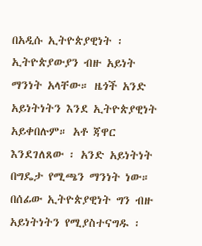በአዲሱ ኢትዮጵያዊነት ፡ ኢትዮጵያውያን ብዙ አይነት ማንነት አላቸው። ዜጎች አንድ አይነትነትን እንደ ኢትዮጵያዊነት አይቀበሉም። አቶ ጃዋር እንደገለጸው ፡ አንድ አይነትነት በግዴታ የሚጫን ማንነት ነው። በሰፊው ኢትዮጵያዊነት ግን ብዙ አይነትነትን የሚያስተናግዱ ፡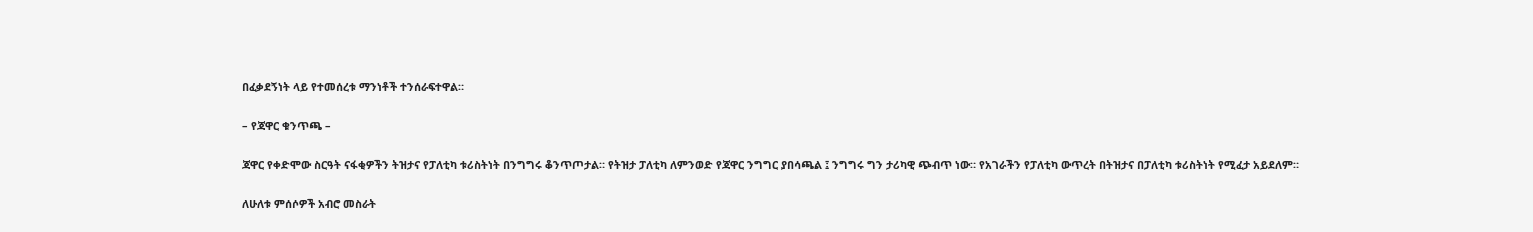በፈቃደኝነት ላይ የተመሰረቱ ማንነቶች ተንሰራፍተዋል።

– የጃዋር ቁንጥጫ –

ጃዋር የቀድሞው ስርዓት ናፋቂዎችን ትዝታና የፓለቲካ ቱሪስትነት በንግግሩ ቆንጥጦታል። የትዝታ ፓለቲካ ለምንወድ የጃዋር ንግግር ያበሳጫል ፤ ንግግሩ ግን ታሪካዊ ጭብጥ ነው። የአገራችን የፓለቲካ ውጥረት በትዝታና በፓለቲካ ቱሪስትነት የሚፈታ አይደለም።

ለሁለቱ ምሰሶዎች አብሮ መስራት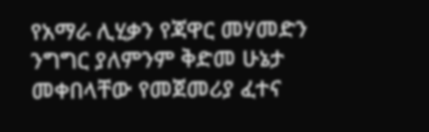የአማራ ሊሂቃን የጃዋር መሃመድን ንግግር ያለምንም ቅድመ ሁኔታ መቀበላቸው የመጀመሪያ ፈተና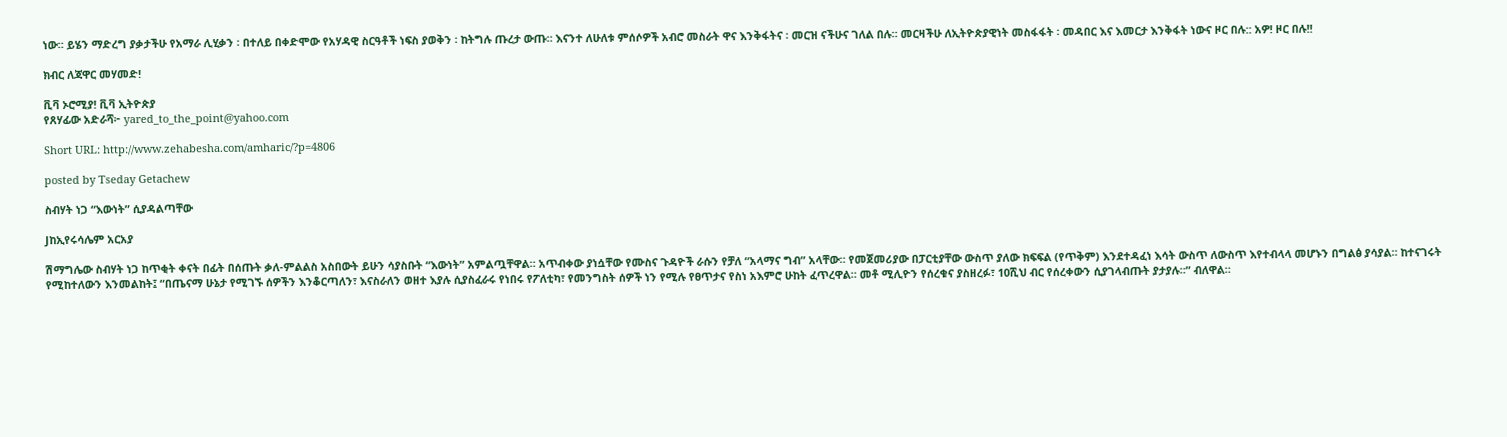ነው። ይሄን ማድረግ ያቃታችሁ የአማራ ሊሂቃን ፡ በተለይ በቀድሞው የአሃዳዊ ስርዓቶች ነፍስ ያወቅን ፡ ከትግሉ ጡረታ ውጡ። እናንተ ለሁለቱ ምሰሶዎች አብሮ መስራት ዋና እንቅፋትና ፡ መርዝ ናችሁና ገለል በሉ። መርዛችሁ ለኢትዮጵያዊነት መስፋፋት ፡ መዳበር እና እመርታ እንቅፋት ነውና ዞር በሉ:: አዎ! ዞር በሉ!!

ክብር ለጃዋር መሃመድ!

ቪቫ ኦሮሚያ! ቪቫ ኢትዮጵያ
የጸሃፊው አድራሻ፦ yared_to_the_point@yahoo.com

Short URL: http://www.zehabesha.com/amharic/?p=4806

posted by Tseday Getachew

ስብሃት ነጋ “እውነት” ሲያዳልጣቸው

Jከኢየሩሳሌም አርአያ

ሽማግሌው ስብሃት ነጋ ከጥቂት ቀናት በፊት በሰጡት ቃለ-ምልልስ አስበውት ይሁን ሳያስቡት “እውነት” አምልጧቸዋል። አጥብቀው ያነሷቸው የሙስና ጉዳዮች ራሱን የቻለ “አላማና ግብ” አላቸው። የመጀመሪያው በፓርቲያቸው ውስጥ ያለው ክፍፍል (የጥቅም) እንደተዳፈነ እሳት ውስጥ ለውስጥ እየተብላላ መሆኑን በግልፅ ያሳያል። ከተናገሩት የሚከተለውን እንመልከት፤ “በጤናማ ሁኔታ የሚገኙ ሰዎችን እንቆርጣለን፣ እናስራለን ወዘተ እያሉ ሲያስፈራሩ የነበሩ የፖለቲካ፣ የመንግስት ሰዎች ነን የሚሉ የፀጥታና የስነ አእምሮ ሁከት ፈጥረዋል። መቶ ሚሊዮን የሰረቁና ያስዘረፉ፣ 10ሺህ ብር የሰረቀውን ሲያገላብጡት ያታያሉ።” ብለዋል።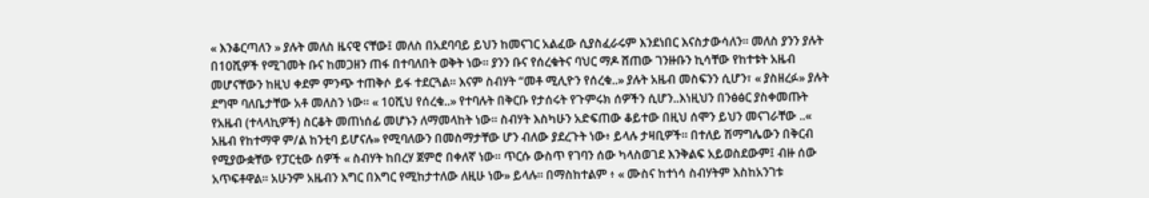« እንቆርጣለን » ያሉት መለስ ዜናዊ ናቸው፤ መለስ በአደባባይ ይህን ከመናገር አልፈው ሲያስፈራሩም እንደነበር እናስታውሳለን። መለስ ያንን ያሉት በ10ሺዎች የሚገመት ቡና ከመጋዘን ጠፋ በተባለበት ወቅት ነው። ያንን ቡና የሰረቁትና ባህር ማዶ ሸጠው ገንዙቡን ኪሳቸው የከተቱት አዜብ መሆናቸውን ከዚህ ቀደም ምንጭ ተጠቅሶ ይፋ ተደርጓል። እናም ስብሃት “መቶ ሚሊዮን የሰረቁ..» ያሉት አዜብ መስፍንን ሲሆን፣ « ያስዘረፉ» ያሉት ደግሞ ባለቤታቸው አቶ መለስን ነው። « 10ሺህ የሰረቁ..» የተባሉት በቅርቡ የታሰሩት የጉምሩክ ሰዎችን ሲሆን..እነዚህን በንፅፅር ያስቀመጡት የአዜብ (ተላላኪዎች) ስርቆት መጠነሰፊ መሆኑን ለማመላከት ነው። ስብሃት እስካሁን አድፍጠው ቆይተው በዚህ ሰሞን ይህን መናገራቸው ..« አዜብ የከተማዋ ም/ል ከንቲባ ይሆናሉ» የሚባለውን በመስማታቸው ሆን ብለው ያደረጉት ነው፥ ይላሉ ታዛቢዎች። በተለይ ሽማግሌውን በቅርብ የሚያውቋቸው የፓርቲው ሰዎች « ስብሃት ከበረሃ ጀምሮ በቀለኛ ነው። ጥርሱ ውስጥ የገባን ሰው ካላስወገደ እንቅልፍ አይወስደውም፤ ብዙ ሰው አጥፍቶዋል። አሁንም አዜብን እግር በእግር የሚከታተለው ለዚሁ ነው» ይላሉ። በማስከተልም ፥ « ሙስና ከተነሳ ስብሃትም እስከአንገቱ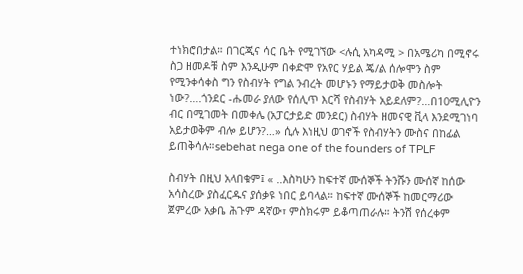ተነክሮበታል። በገርጂና ሳር ቤት የሚገኘው <ሉሲ አካዳሚ > በአሜሪካ በሚኖሩ ስጋ ዘመዶቹ ስም እንዲሁም በቀድሞ የአየር ሃይል ጄ/ል ሰሎሞን ስም የሚንቀሳቀስ ግን የስብሃት የግል ንብረት መሆኑን የማይታወቅ መስሎት ነው?….ጎንደር -ሑመራ ያለው የሰሊጥ እርሻ የስብሃት አይደለም?…በ10ሚሊዮን ብር በሚገመት በመቀሌ (አፓርታይድ መንደር) ስብሃት ዘመናዊ ቪላ እንደሚገነባ አይታወቅም ብሎ ይሆን?…» ሲሉ እነዚህ ወገኖች የስብሃትን ሙስና በከፊል ይጠቅሳሉ።sebehat nega one of the founders of TPLF

ስብሃት በዚህ አላበቁም፤ « ..እስካሁን ከፍተኛ ሙሰኞች ትንሹን ሙሰኛ ከሰው አሳስረው ያስፈርዱና ያሰቃዩ ነበር ይባላል። ከፍተኛ ሙሰኞች ከመርማሪው ጀምረው አቃቤ ሕጉም ዳኛው፣ ምስክሩም ይቆጣጠራሉ። ትንሽ የሰረቀም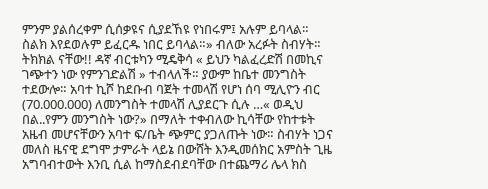ምንም ያልሰረቀም ሲሰቃዩና ሲያደኸዩ የነበሩም፤ አሉም ይባላል። ስልክ እየደወሉም ይፈርዱ ነበር ይባላል።» ብለው አረፉት ስብሃት። ትክክል ናቸው!! ዳኛ ብርቱካን ሚዴቅሳ « ይህን ካልፈረድሽ በመኪና ገጭተን ነው የምንገድልሽ » ተብላለች። ያውም ከቤተ መንግስት ተደውሎ። አባተ ኪሾ ከደቡብ ባጀት ተመላሽ የሆነ ሰባ ሚሊዮን ብር (70.000.000) ለመንግስት ተመላሽ ሊያደርጉ ሲሉ …« ወዲህ በል..የምን መንግስት ነው?» በማለት ተቀብለው ኪሳቸው የከተቱት አዜብ መሆናቸውን አባተ ፍ/ቤት ጭምር ያጋለጡት ነው። ስብሃት ነጋና መለስ ዜናዊ ደግሞ ታምራት ላይኔ በውሸት እንዲመሰክር አምስት ጊዜ አግባብተውት እንቢ ሲል ከማስደብደባቸው በተጨማሪ ሌላ ክስ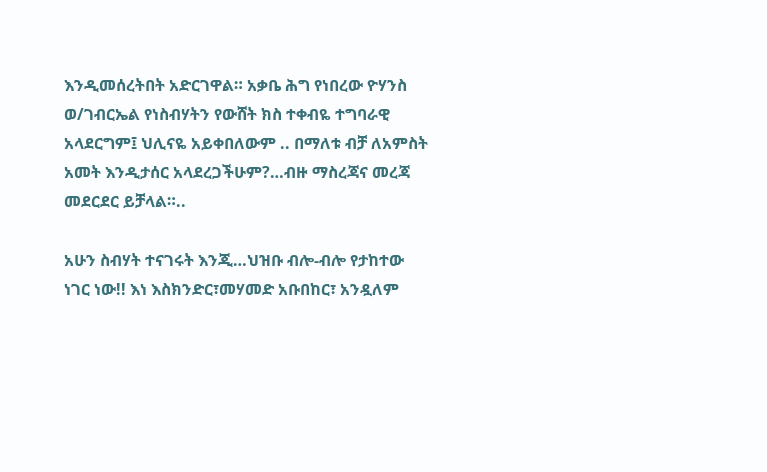እንዲመሰረትበት አድርገዋል። አቃቤ ሕግ የነበረው ዮሃንስ ወ/ገብርኤል የነስብሃትን የውሸት ክስ ተቀብዬ ተግባራዊ አላደርግም፤ ህሊናዬ አይቀበለውም .. በማለቱ ብቻ ለአምስት አመት እንዲታሰር አላደረጋችሁም?…ብዙ ማስረጃና መረጃ መደርደር ይቻላል።..

አሁን ስብሃት ተናገሩት እንጂ…ህዝቡ ብሎ-ብሎ የታከተው ነገር ነው!! እነ እስክንድር፣መሃመድ አቡበከር፣ አንዷለም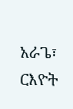አራጌ፣ ርእዮት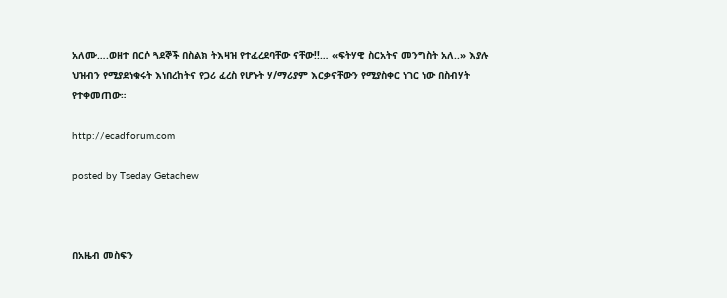አለሙ….ወዘተ በርሶ ጓደኞች በስልክ ትእዛዝ የተፈረደባቸው ናቸው!!… «ፍትሃዊ ስርአትና መንግስት አለ..» እያሉ ህዝብን የሚያደነቁሩት እነበረከትና የጋሪ ፈረስ የሆኑት ሃ/ማሪያም እርቃናቸውን የሚያስቀር ነገር ነው በስብሃት የተቀመጠው።

http://ecadforum.com

posted by Tseday Getachew



በአዜብ መስፍን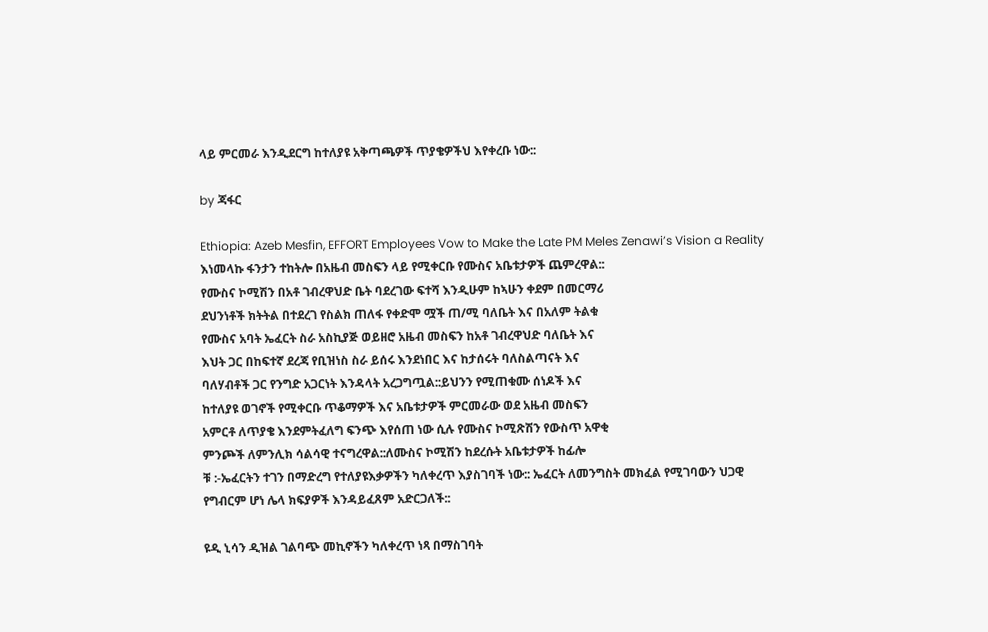ላይ ምርመራ እንዲደርግ ከተለያዩ አቅጣጫዎች ጥያቄዎችህ እየቀረቡ ነው::

by ጃፋር

Ethiopia: Azeb Mesfin, EFFORT Employees Vow to Make the Late PM Meles Zenawi’s Vision a Reality
እነመላኩ ፋንታን ተከትሎ በአዜብ መስፍን ላይ የሚቀርቡ የሙስና አቤቱታዎች ጨምረዋል::
የሙስና ኮሚሽን በአቶ ገብረዋህድ ቤት ባደረገው ፍተሻ እንዲሁም ከኣሁን ቀደም በመርማሪ
ደህንነቶች ክትትል በተደረገ የስልክ ጠለፋ የቀድሞ ሟች ጠ/ሚ ባለቤት እና በአለም ትልቁ
የሙስና አባት ኤፈርት ስራ አስኪያጅ ወይዘሮ አዜብ መስፍን ከአቶ ገብረዋህድ ባለቤት እና
እህት ጋር በከፍተኛ ደረጃ የቢዝነስ ስራ ይሰሩ እንደነበር እና ከታሰሩት ባለስልጣናት እና
ባለሃብቶች ጋር የንግድ አጋርነት እንዳላት አረጋግጧል::ይህንን የሚጠቁሙ ሰነዶች እና
ከተለያዩ ወገኖች የሚቀርቡ ጥቆማዎች እና አቤቱታዎች ምርመራው ወደ አዜብ መስፍን
አምርቶ ለጥያቄ እንደምትፈለግ ፍንጭ እየሰጠ ነው ሲሉ የሙስና ኮሚጽሽን የውስጥ አዋቂ
ምንጮች ለምንሊክ ሳልሳዊ ተናግረዋል::ለሙስና ኮሚሽን ከደረሱት አቤቱታዎች ከፊሎ
ቹ :-ኤፈርትን ተገን በማድረግ የተለያዩእቃዎችን ካለቀረጥ እያስገባች ነው:: ኤፈርት ለመንግስት መክፈል የሚገባውን ህጋዊ የግብርም ሆነ ሌላ ክፍያዎች እንዳይፈጸም አድርጋለች::

ዩዲ ኒሳን ዲዝል ገልባጭ መኪኖችን ካለቀረጥ ነጻ በማስገባት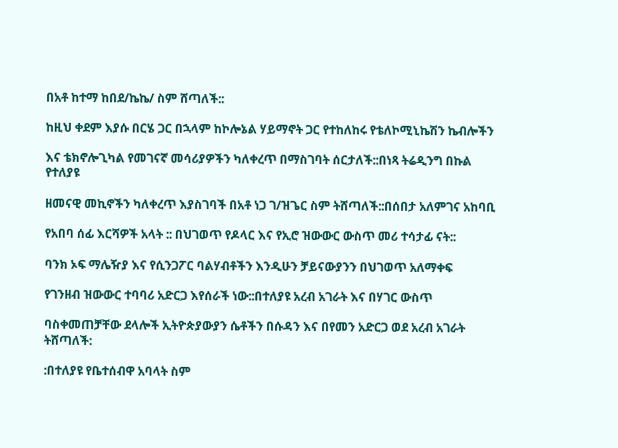በአቶ ከተማ ከበደ/ኬኬ/ ስም ሸጣለች::

ከዚህ ቀደም እያሱ በርሄ ጋር በኋላም ከኮሎኔል ሃይማኖት ጋር የተከለከሩ የቴለኮሚኒኬሽን ኬብሎችን

እና ቴክኖሎጊካል የመገናኛ መሳሪያዎችን ካለቀረጥ በማስገባት ሰርታለች::በነጻ ትሬዲንግ በኩል የተለያዩ

ዘመናዊ መኪኖችን ካለቀረጥ እያስገባች በአቶ ነጋ ገ/ዝጌር ስም ትሸጣለች::በሰበታ አለምገና አከባቢ

የአበባ ሰፊ እርሻዎች አላት :: በህገወጥ የዶላር እና የኢሮ ዝውውር ውስጥ መሪ ተሳታፊ ናት::

ባንክ ኦፍ ማሌዥያ እና የሲንጋፖር ባልሃብቶችን እንዲሁን ቻይናውያንን በህገወጥ አለማቀፍ

የገንዘብ ዝውውር ተባባሪ አድርጋ እየሰራች ነው::በተለያዩ አረብ አገራት እና በሃገር ውስጥ

ባስቀመጠቻቸው ደላሎች ኢትዮጵያውያን ሴቶችን በሱዳን እና በየመን አድርጋ ወደ አረብ አገራት ትሸጣለች:

:በተለያዩ የቤተሰብዋ አባላት ስም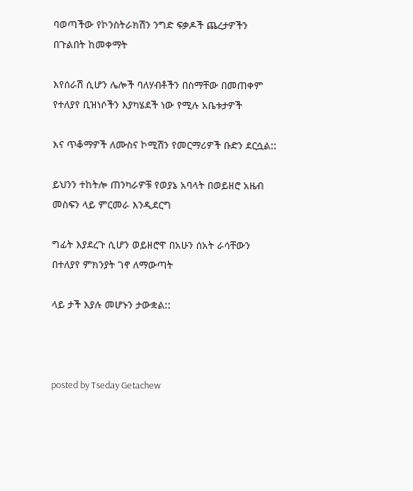ባወጣችው የኮንስትራክሽን ንግድ ፍቃዶች ጨረታዎችን በጉልበት ከመቀማት

እየሰራሽ ሲሆን ሌሎች ባለሃብቶችን በስማቸው በመጠቀም የተለያየ ቢዝነሶችን እያካሄደች ነው የሚሉ አቤቱታዎች

እና ጥቆማዎች ለሙስና ኮሚሽን የመርማሪዎች ቡድን ደርሷል::

ይህንን ተከትሎ ጠንካራዎቹ የወያኔ አባላት በወይዘሮ አዜብ መስፍን ላይ ምርመራ እንዲደርግ

ግፊት እያደረጉ ሲሆን ወይዘሮዋ በአሁን ሰአት ራሳቸውን በተለያየ ምክንያት ገኖ ለማውጣት

ላይ ታች እያሉ መሆኑን ታውቋል::



posted by Tseday Getachew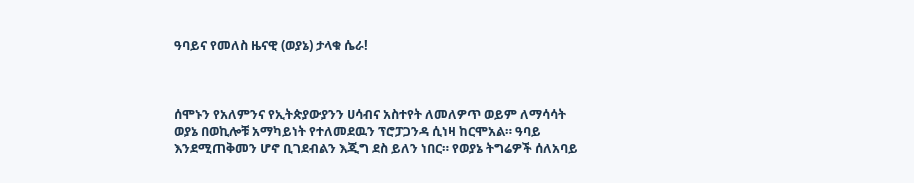ዓባይና የመለስ ዜናዊ (ወያኔ) ታላቁ ሴራ!



ሰሞኑን የአለምንና የኢትጵያውያንን ሀሳብና አስተየት ለመለዎጥ ወይም ለማሳሳት ወያኔ በወኪሎቹ አማካይነት የተለመደዉን ፕሮፓጋንዳ ሲነዛ ከርሞአል። ዓባይ እንደሚጠቅመን ሆኖ ቢገደብልን እጂግ ደስ ይለን ነበር። የወያኔ ትግሬዎች ሰለአባይ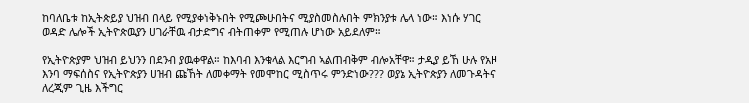ከባለቤቱ ከኢትጵይያ ህዝብ በላይ የሚያቀነቅኑበት የሚጮሁበትና ሚያስመስሉበት ምክንያቱ ሌላ ነው። እነሱ ሃገር ወዳድ ሌሎች ኢትዮጵዉያን ሀገራቸዉ ብታድግና ብትጠቀም የሚጠሉ ሆነው አይደለም።

የኢትዮጵያም ህዝብ ይህንን በደንብ ያዉቀዋል። ከእባብ እንቁላል እርግብ ኣልጠብቅም ብሎአቸዋ። ታዲያ ይኸ ሁሉ የአዞ እንባ ማፍሰስና የኢትዮጵያን ሀዝብ ጩኸት ለመቀማት የመሞከር ሚስጥሩ ምንድነው??? ወያኔ ኢትዮጵያን ለመጉዳትና ለረጂም ጊዜ እችግር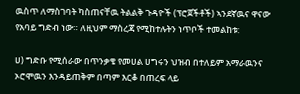ዉስጥ ለማስገባት ካስጠናቸዉ ትልልቅ ጉዳዮች (ፕሮጀችቶች) ኣንደኛዉና ዋናው የአባይ ግድብ ነው። ለዚህም ማስረጃ የሚከተሉትን ነጥቦች ተመልከቱ:

ሀ) ግድቡ የሚሰራው በጥንቃቄ የመሀል ሀግሩን ህዝብ በተለይም አማራዉንና ኦሮሞዉን እንዳይጠቅም በጣም እርቆ በጠረፍ ላይ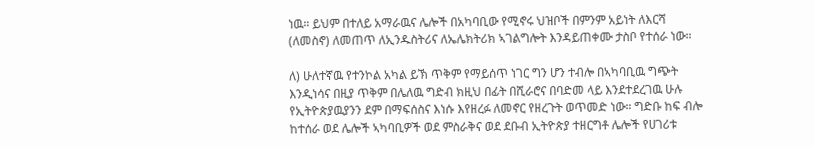ነዉ። ይህም በተለይ አማራዉና ሌሎች በአካባቢው የሚኖሩ ህዝቦች በምንም አይነት ለእርሻ (ለመስኖ) ለመጠጥ ለኢንዱስትሪና ለኤሌክትሪክ ኣገልግሎት እንዳይጠቀሙ ታስቦ የተሰራ ነው።

ለ) ሁለተኛዉ የተንኮል አካል ይኽ ጥቅም የማይሰጥ ነገር ግን ሆን ተብሎ በኣካባቢዉ ግጭት እንዲነሳና በዚያ ጥቅም በሌለዉ ግድብ ክዚህ በፊት በሺራሮና በባድመ ላይ እንደተደረገዉ ሁሉ የኢትዮጵያዉያንን ደም በማፍሰስና እነሱ እየዘረፉ ለመኖር የዘረጉት ወጥመድ ነው። ግድቡ ከፍ ብሎ ከተሰራ ወደ ሌሎች ኣካባቢዎች ወደ ምስራቅና ወደ ደቡብ ኢትዮጵያ ተዘርግቶ ሌሎች የሀገሪቱ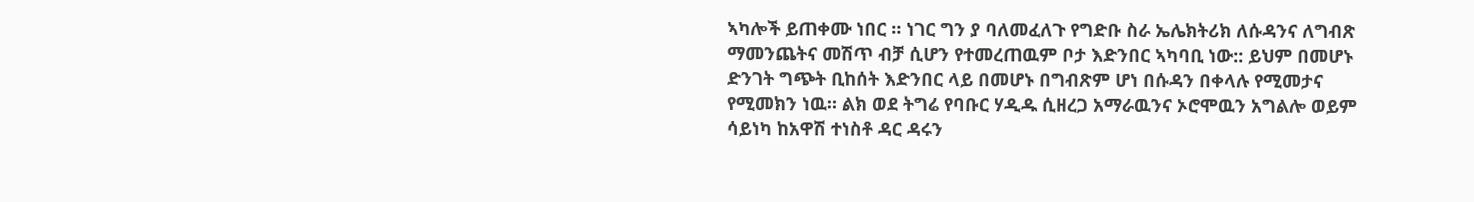ኣካሎች ይጠቀሙ ነበር ። ነገር ግን ያ ባለመፈለጉ የግድቡ ስራ ኤሌክትሪክ ለሱዳንና ለግብጽ ማመንጨትና መሽጥ ብቻ ሲሆን የተመረጠዉም ቦታ እድንበር ኣካባቢ ነው:: ይህም በመሆኑ ድንገት ግጭት ቢከሰት እድንበር ላይ በመሆኑ በግብጽም ሆነ በሱዳን በቀላሉ የሚመታና የሚመክን ነዉ። ልክ ወደ ትግሬ የባቡር ሃዲዱ ሲዘረጋ አማራዉንና ኦሮሞዉን አግልሎ ወይም ሳይነካ ከአዋሽ ተነስቶ ዳር ዳሩን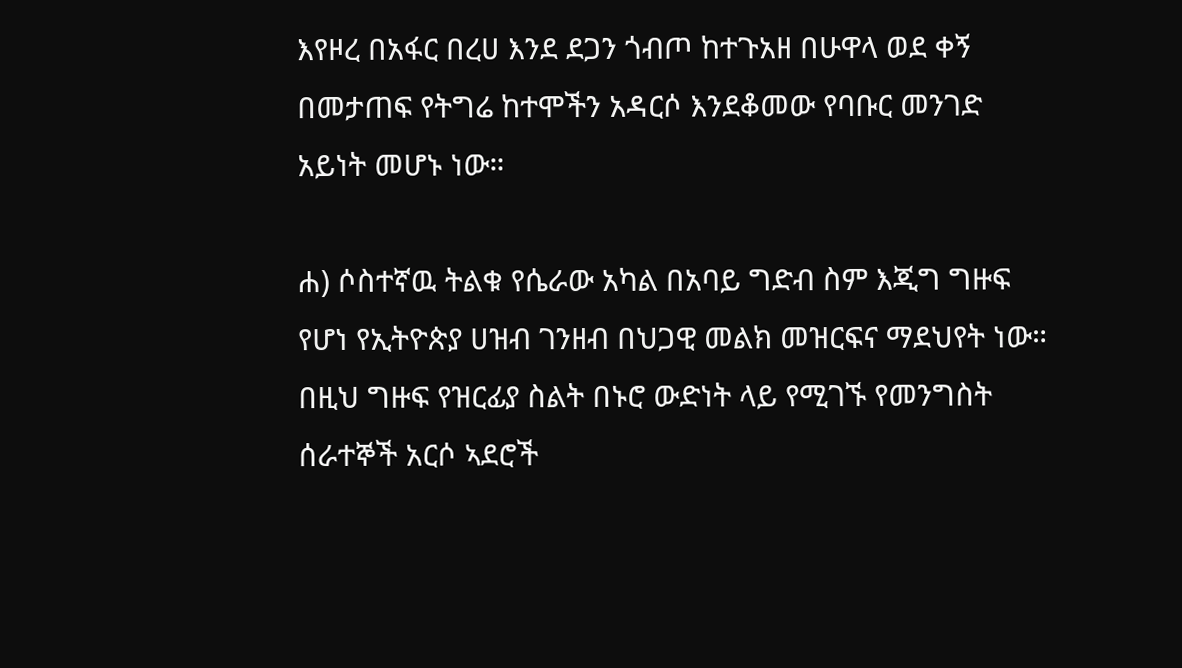እየዞረ በአፋር በረሀ እንደ ደጋን ጎብጦ ከተጉአዘ በሁዋላ ወደ ቀኝ በመታጠፍ የትግሬ ከተሞችን አዳርሶ እንደቆመው የባቡር መንገድ አይነት መሆኑ ነው።

ሐ) ሶስተኛዉ ትልቁ የሴራው አካል በአባይ ግድብ ስም እጂግ ግዙፍ የሆነ የኢትዮጵያ ሀዝብ ገንዘብ በህጋዊ መልክ መዝርፍና ማደህየት ነው። በዚህ ግዙፍ የዝርፊያ ስልት በኑሮ ውድነት ላይ የሚገኙ የመንግስት ሰራተኞች አርሶ ኣደሮች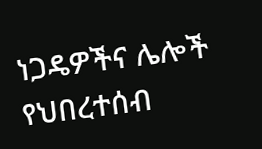ነጋዴዎችና ሌሎች የህበረተሰብ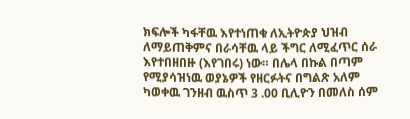ክፍሎች ካፋቸዉ እየተነጠቁ ለኢትዮጵያ ህዝብ ለማይጠቅምና በራሳቸዉ ላይ ችግር ለሚፈጥር ሰራ እየተበዘበዙ (እየገበሩ) ነው። በሌላ በኩል በጣም የሚያሳዝነዉ ወያኔዎች የዘርፉትና በግልጽ አለም ካወቀዉ ገንዘብ ዉስጥ 3 .00 ቢሊዮን በመለስ ሰም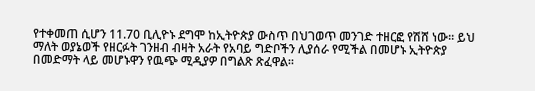የተቀመጠ ሲሆን 11.70 ቢሊዮኑ ደግሞ ከኢትዮጵያ ውስጥ በህገወጥ መንገድ ተዘርፎ የሽሸ ነው። ይህ ማለት ወያኔወች የዘርፉት ገንዘብ ብዛት አራት የአባይ ግድቦችን ሊያሰራ የሚችል በመሆኑ ኢትዮጵያ በመድማት ላይ መሆኑዋን የዉጭ ሚዲያዎ በግልጽ ጽፈዋል።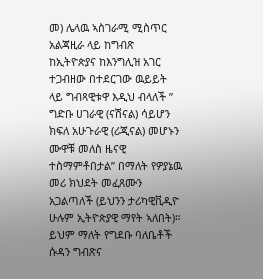መ) ሌላዉ ኣስገራሚ ሚስጥር አልጃዚራ ላይ ከግብጽ ከኢትዮጵያና ከእንግሊዝ አገር ተጋብዘው በተደርገው ዉይይት ላይ ግብጻዊቱዋ እዲህ ብላለች ” ግድቡ ሀገራዊ (ናሽናል) ሳይሆን ክፍለ አሁጉራዊ (ሪጂናል) መሆኑን ሙዋቹ መለስ ዜናዊ ተስማምቶበታል” በማለት የዎያኔዉ መሪ ክህደት መፈጸሙን አጋልጣለች (ይህንን ታሪካዊቪዲዮ ሁሉም ኢትዮጵያዊ ማየት ኣለበት)። ይህም ማለት የግደቡ ባለቤቶች ሱዳን ግብጽና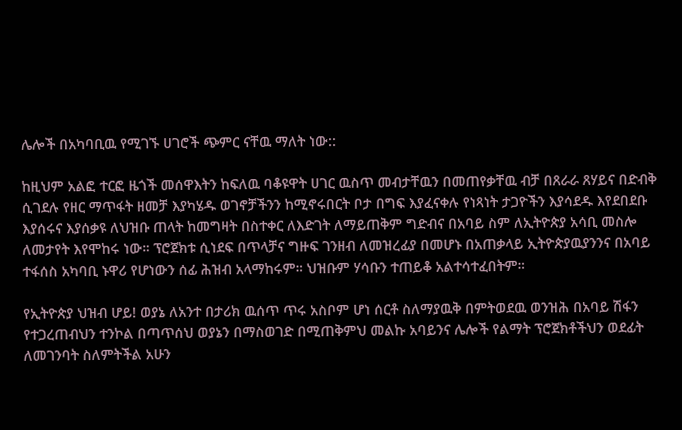ሌሎች በአካባቢዉ የሚገኙ ሀገሮች ጭምር ናቸዉ ማለት ነው::

ከዚህም አልፎ ተርፎ ዜጎች መሰዋእትን ከፍለዉ ባቆዩዋት ሀገር ዉስጥ መብታቸዉን በመጠየቃቸዉ ብቻ በጸራራ ጸሃይና በድብቅ ሲገደሉ የዘር ማጥፋት ዘመቻ እያካሄዱ ወገኖቻችንን ከሚኖሩበርት ቦታ በግፍ እያፈናቀሉ የነጻነት ታጋዮችን እያሳደዱ እየደበደቡ እያሰሩና እያሰቃዩ ለህዝቡ ጠላት ከመግዛት በስተቀር ለእድገት ለማይጠቅም ግድብና በአባይ ስም ለኢትዮጵያ አሳቢ መስሎ ለመታየት እየሞከሩ ነው። ፕሮጀክቱ ሲነደፍ በጥላቻና ግዙፍ ገንዘብ ለመዝረፊያ በመሆኑ በአጠቃላይ ኢትዮጵያዉያንንና በአባይ ተፋሰስ አካባቢ ኑዋሪ የሆነውን ሰፊ ሕዝብ አላማከሩም። ህዝቡም ሃሳቡን ተጠይቆ አልተሳተፈበትም።

የኢትዮጵያ ህዝብ ሆይ! ወያኔ ለአንተ በታሪክ ዉሰጥ ጥሩ አስቦም ሆነ ሰርቶ ስለማያዉቅ በምትወደዉ ወንዝሕ በአባይ ሽፋን የተጋረጠብህን ተንኮል በጣጥሰህ ወያኔን በማስወገድ በሚጠቅምህ መልኩ አባይንና ሌሎች የልማት ፕሮጀክቶችህን ወደፊት ለመገንባት ስለምትችል አሁን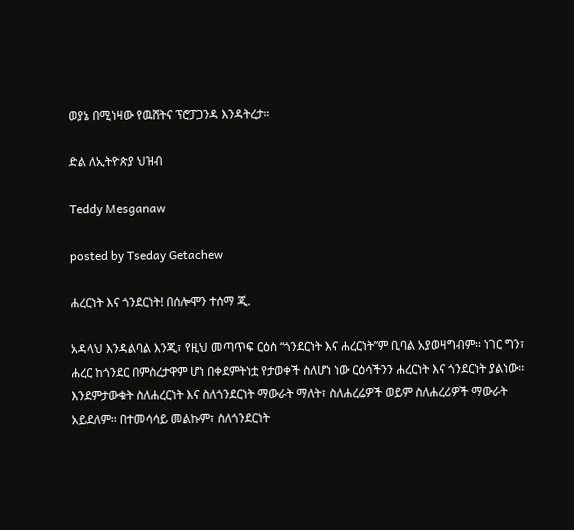ወያኔ በሚነዛው የዉሸትና ፕሮፓጋንዳ እንዳትረታ።

ድል ለኢትዮጵያ ህዝብ

Teddy Mesganaw

posted by Tseday Getachew

ሐረርነት እና ጎንደርነት! በሰሎሞን ተሰማ ጂ.

አዳላህ እንዳልባል እንጂ፣ የዚህ መጣጥፍ ርዕስ “ጎንደርነት እና ሐረርነት”ም ቢባል አያወዛግብም፡፡ ነገር ግን፣ ሐረር ከጎንደር በምስረታዋም ሆነ በቀደምትነቷ የታወቀች ስለሆነ ነው ርዕሳችንን ሐረርነት እና ጎንደርነት ያልነው፡፡ እንደምታውቁት ስለሐረርነት እና ስለጎንደርነት ማውራት ማለት፣ ስለሐረሬዎች ወይም ስለሐረሪዎች ማውራት አይደለም፡፡ በተመሳሳይ መልኩም፣ ስለጎንደርነት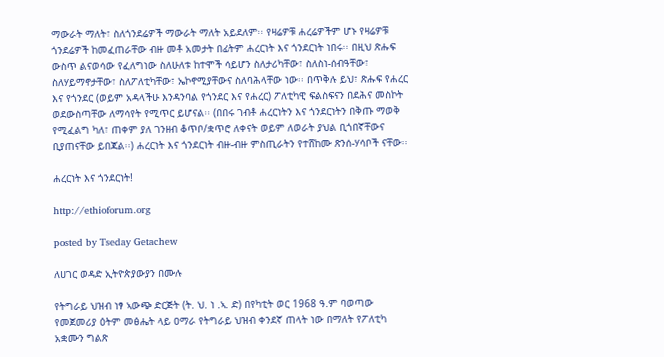ማውራት ማለት፣ ስለጎንደሬዎች ማውራት ማለት አይደለም፡፡ የዛሬዎቹ ሐረሬዎችም ሆኑ የዛሬዎቹ ጎንደሬዎች ከመፈጠራቸው ብዙ መቶ አመታት በፊትም ሐረርነት እና ጎንደርነት ነበሩ፡፡ በዚህ ጽሑፍ ውስጥ ልናወሳው የፈለግነው ስለሁለቱ ከተሞች ሳይሆን ስለታሪካቸው፣ ስለስነ-ሰብዓቸው፣ ስለሃይማኖታቸው፣ ስለፖለቲካቸው፣ ኤኮኖሚያቸውና ስለባሕላቸው ነው፡፡ በጥቅሉ ይህ፣ ጽሑፍ የሐረር እና የጎንደር (ወይም አዳላችሁ እንዳንባል የጎንደር እና የሐረር) ፖለቲካዊ ፍልስፍናን በደሕና መስኮት ወደውስጣቸው ለማሳየት የሚጥር ይሆናል፡፡ (በበሩ ገብቶ ሐረርነትን እና ጎንደርነትን በቅጡ ማወቅ የሚፈልግ ካለ፣ ጠቀም ያለ ገንዘብ ቆጥቦ/ቋጥሮ ለቀናት ወይም ለወራት ያህል ቢጎበኛቸውና ቢያጠናቸው ይበጃል፡፡) ሐረርነት እና ጎንደርነት ብዙ-ብዙ ምስጢራትን የተሸከሙ ጽንሰ-ሃሳቦች ናቸው፡፡

ሐረርነት እና ጎንደርነት!

http://ethioforum.org

posted by Tseday Getachew

ለሀገር ወዳድ ኢትዮጵያውያን በሙሉ

የትግራይ ህዝብ ነፃ ኣውጭ ድርጅት (ት. ህ. ነ .ኣ. ድ) በየካቲት ወር 1968 ዓ.ም ባወጣው የመጀመሪያ ዕትም መፅሔት ላይ ዐማራ የትግራይ ህዝብ ቀንደኛ ጠላት ነው በማለት የፖለቲካ አቋሙን ግልጽ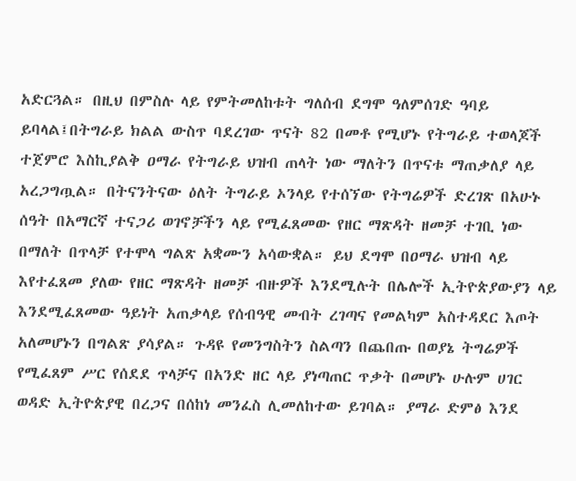አድርጓል። በዚህ በምስሉ ላይ የምትመለከቱት ግለሰብ ደግሞ ዓለምሰገድ ዓባይ ይባላል፤በትግራይ ክልል ውስጥ ባደረገው ጥናት 82 በመቶ የሚሆኑ የትግራይ ተወላጆች ተጀምሮ እስኪያልቅ ዐማራ የትግራይ ህዝብ ጠላት ነው ማለትን በጥናቱ ማጠቃለያ ላይ አረጋግጧል። በትናንትናው ዕለት ትግራይ ኦንላይ የተሰኘው የትግሬዎች ድረገጽ በአሁኑ ሰዓት በአማርኛ ተናጋሪ ወገኖቻችን ላይ የሚፈጸመው የዘር ማጽዳት ዘመቻ ተገቢ ነው በማለት በጥላቻ የተሞላ ግልጽ አቋሙን አሳውቋል። ይህ ደግሞ በዐማራ ህዝብ ላይ እየተፈጸመ ያለው የዘር ማጽዳት ዘመቻ ብዙዎች እንደሚሉት በሌሎች ኢትዮጵያውያን ላይ እንደሚፈጸመው ዓይነት አጠቃላይ የሰብዓዊ መብት ረገጣና የመልካም አስተዳደር እጦት አለመሆኑን በግልጽ ያሳያል። ጉዳዩ የመንግስትን ስልጣን በጨበጡ በወያኔ ትግሬዎች የሚፈጸም ሥር የሰደደ ጥላቻና በአንድ ዘር ላይ ያነጣጠር ጥቃት በመሆኑ ሁሉም ሀገር ወዳድ ኢትዮጵያዊ በረጋና በሰከነ መንፈስ ሊመለከተው ይገባል። ያማራ ድምፅ እንደ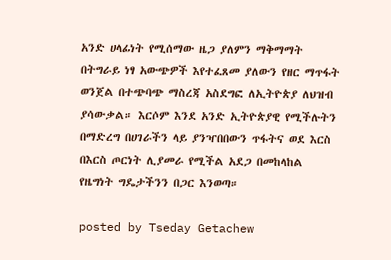አንድ ሀላፊነት የሚሰማው ዜጋ ያለምን ማቅማማት በትግራይ ነፃ አውጭዎች እየተፈጸመ ያለውን የዘር ማጥፋት ወንጀል በተጭባጭ ማስረጃ አስደግፎ ለኢትዮጵያ ለህዝብ ያሳውቃል። እርሶም እንደ አንድ ኢትዮጵያዊ የሚችሉትን በማድረግ በሀገራችን ላይ ያንዣበበውን ጥፋትና ወደ እርስ በእርስ ጦርነት ሊያመራ የሚችል አደጋ በመከላከል የዜግነት ግዴታችንን በጋር እንወጣ።

posted by Tseday Getachew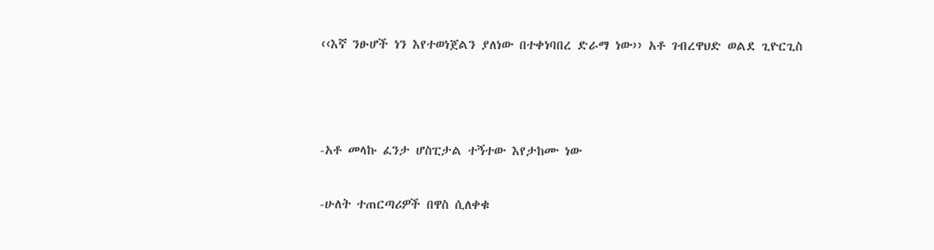‹‹እኛ ንፁሆች ነን እየተወነጀልን ያለነው በተቀነባበረ ድራማ ነው›› አቶ ገብረዋህድ ወልደ ጊዮርጊስ



-አቶ መላኩ ፈንታ ሆስፒታል ተኝተው እየታከሙ ነው

-ሁለት ተጠርጣሪዎች በዋስ ሲለቀቁ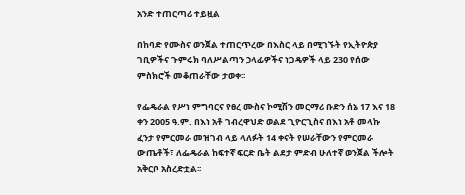አንድ ተጠርጣሪ ተይዟል

በከባድ የሙስና ወንጀል ተጠርጥረው በእስር ላይ በሚገኙት የኢትዮጵያ ገቢዎችና ጉምሩክ ባለሥልጣን ኃላፊዎችና ነጋዴዎች ላይ 230 የሰው ምስክሮች መቆጠራቸው ታወቀ፡፡

የፌዴራል የሥነ ምግባርና የፀረ ሙስና ኮሚሽን መርማሪ ቡድን ሰኔ 17 እና 18 ቀን 2005 ዓ.ም. በእነ አቶ ገብረዋህድ ወልደ ጊዮርጊስና በእነ አቶ መላኩ ፈንታ የምርመራ መዝገብ ላይ ላለፉት 14 ቀናት የሠራቸውን የምርመራ ውጤቶች፣ ለፌዴራል ከፍተኛ ፍርድ ቤት ልደታ ምድብ ሁለተኛ ወንጀል ችሎት አቅርቦ አስረድቷል፡፡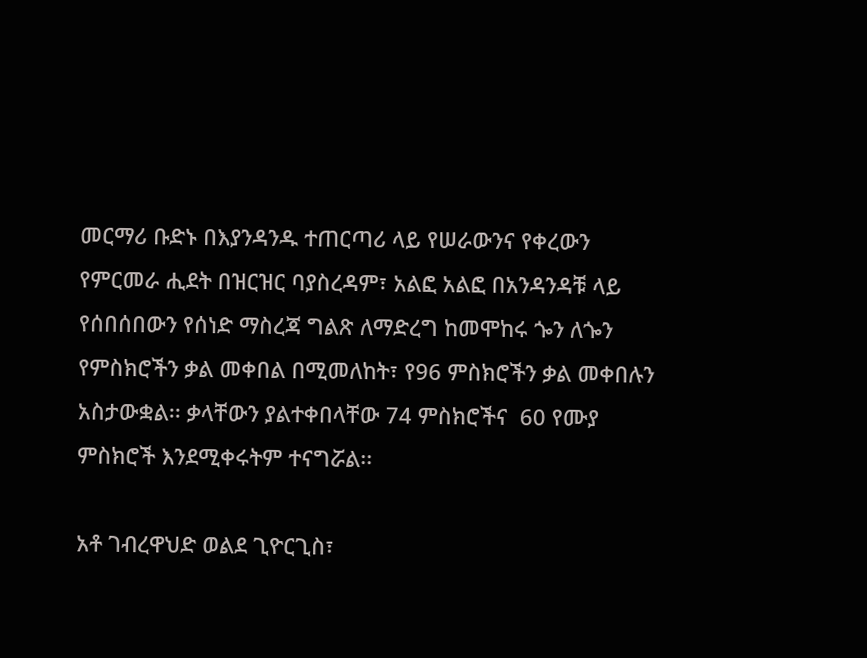መርማሪ ቡድኑ በእያንዳንዱ ተጠርጣሪ ላይ የሠራውንና የቀረውን የምርመራ ሒደት በዝርዝር ባያስረዳም፣ አልፎ አልፎ በአንዳንዳቹ ላይ የሰበሰበውን የሰነድ ማስረጃ ግልጽ ለማድረግ ከመሞከሩ ጐን ለጐን የምስክሮችን ቃል መቀበል በሚመለከት፣ የ96 ምስክሮችን ቃል መቀበሉን አስታውቋል፡፡ ቃላቸውን ያልተቀበላቸው 74 ምስክሮችና  60 የሙያ ምስክሮች እንደሚቀሩትም ተናግሯል፡፡

አቶ ገብረዋህድ ወልደ ጊዮርጊስ፣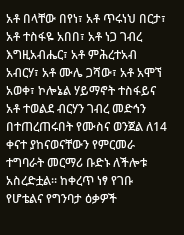አቶ በላቸው በየነ፣ አቶ ጥሩነህ በርታ፣ አቶ ተስፋዬ አበበ፣ አቶ ነጋ ገብረ እግዚአብሔር፣ አቶ ምሕረተአብ አብርሃ፣ አቶ ሙሌ ጋሻው፣ አቶ አሞኘ አወቀ፣ ኮሎኔል ሃይማኖት ተስፋይና አቶ ተወልደ ብርሃን ገብረ መድኅን በተጠረጠሩበት የሙስና ወንጀል ለ14 ቀናተ ያከናወናቸውን የምርመራ ተግባራት መርማሪ ቡድኑ ለችሎቱ አስረድቷል፡፡ ከቀረጥ ነፃ የገቡ የሆቴልና የግንባታ ዕቃዎች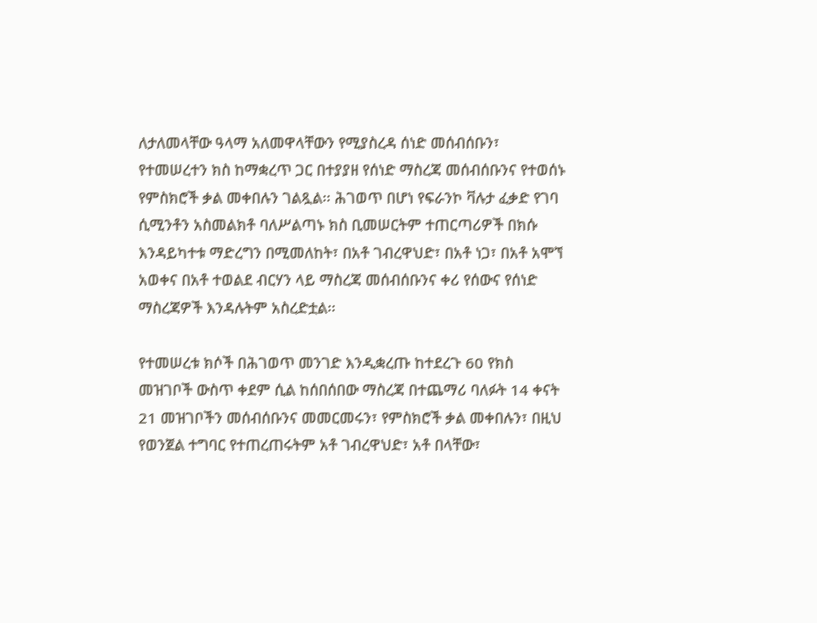ለታለመላቸው ዓላማ አለመዋላቸውን የሚያስረዳ ሰነድ መሰብሰቡን፣ የተመሠረተን ክስ ከማቋረጥ ጋር በተያያዘ የሰነድ ማስረጃ መሰብሰቡንና የተወሰኑ የምስክሮች ቃል መቀበሉን ገልጿል፡፡ ሕገወጥ በሆነ የፍራንኮ ቫሉታ ፈቃድ የገባ ሲሚንቶን አስመልክቶ ባለሥልጣኑ ክስ ቢመሠርትም ተጠርጣሪዎች በክሱ እንዳይካተቱ ማድረግን በሚመለከት፣ በአቶ ገብረዋህድ፣ በአቶ ነጋ፣ በአቶ አሞኘ አወቀና በአቶ ተወልደ ብርሃን ላይ ማስረጃ መሰብሰቡንና ቀሪ የሰውና የሰነድ ማስረጃዎች እንዳሉትም አስረድቷል፡፡

የተመሠረቱ ክሶች በሕገወጥ መንገድ እንዲቋረጡ ከተደረጉ 60 የክስ መዝገቦች ውስጥ ቀደም ሲል ከሰበሰበው ማስረጃ በተጨማሪ ባለፉት 14 ቀናት 21 መዝገቦችን መሰብሰቡንና መመርመሩን፣ የምስክሮች ቃል መቀበሉን፣ በዚህ የወንጀል ተግባር የተጠረጠሩትም አቶ ገብረዋህድ፣ አቶ በላቸው፣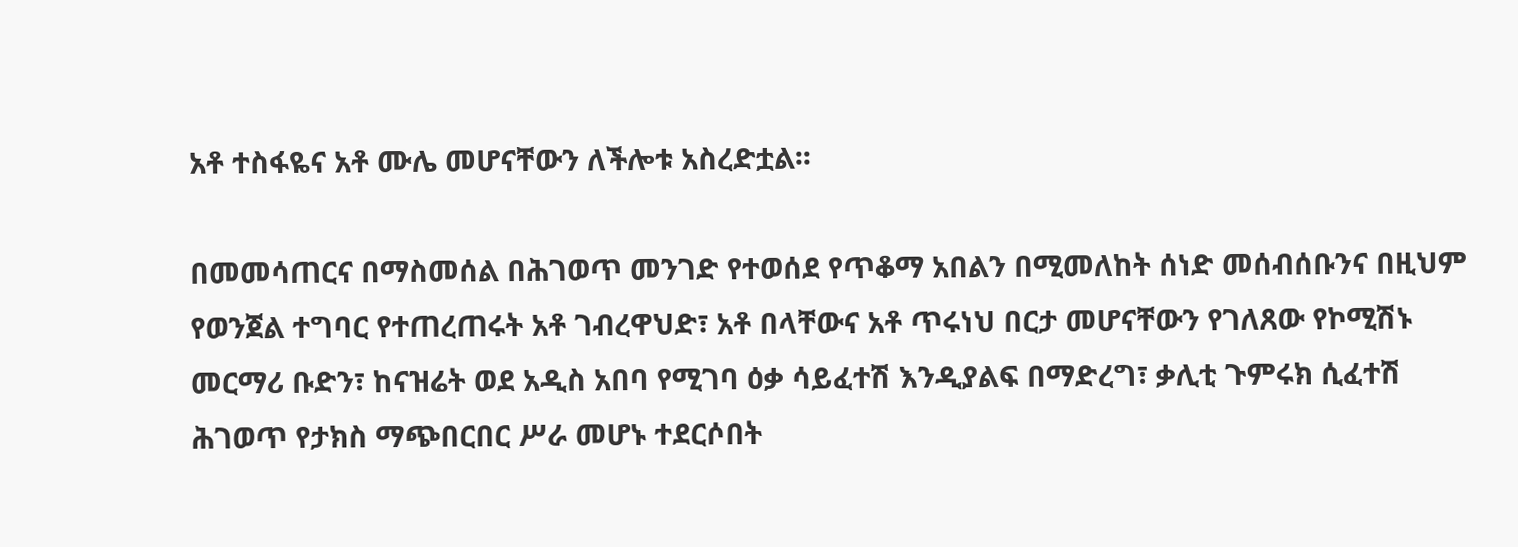አቶ ተስፋዬና አቶ ሙሌ መሆናቸውን ለችሎቱ አስረድቷል፡፡

በመመሳጠርና በማስመሰል በሕገወጥ መንገድ የተወሰደ የጥቆማ አበልን በሚመለከት ሰነድ መሰብሰቡንና በዚህም የወንጀል ተግባር የተጠረጠሩት አቶ ገብረዋህድ፣ አቶ በላቸውና አቶ ጥሩነህ በርታ መሆናቸውን የገለጸው የኮሚሽኑ መርማሪ ቡድን፣ ከናዝሬት ወደ አዲስ አበባ የሚገባ ዕቃ ሳይፈተሽ እንዲያልፍ በማድረግ፣ ቃሊቲ ጉምሩክ ሲፈተሽ ሕገወጥ የታክስ ማጭበርበር ሥራ መሆኑ ተደርሶበት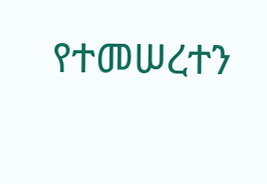የተመሠረተን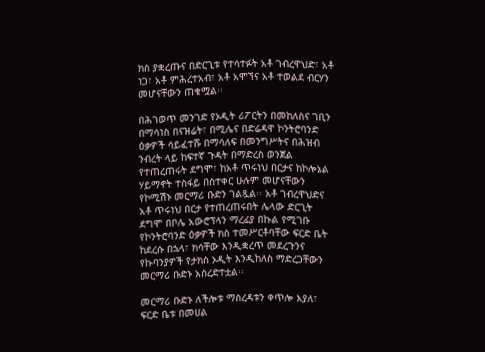ክስ ያቋረጡና በድርጊቱ የተሳተፉት አቶ ገብረዋህድ፣ አቶ ነጋ፣ አቶ ምሕረተአብ፣ አቶ አሞኘና አቶ ተወልደ ብርሃን መሆናቸውን ጠቁሟል፡፡

በሕገወጥ መንገድ የኦዲት ሪፖርትን በመከለስና ገቢን በማሳነስ በናዝሬት፣ በሚሌና በድሬዳዋ ኮንትሮባንድ ዕቃዎች ሳይፈተሹ በማሳለፍ በመንግሥትና በሕዝብ ንብረት ላይ ከፍተኛ ጉዳት በማድረስ ወንጀል የተጠረጠሩት ደግሞ፣ ከአቶ ጥሩነህ በርታና ከኮሎኔል ሃይማኖት ተስፋይ በስተቀር ሁሉም መሆናቸውን የኮሚሽኑ መርማሪ ቡድን ገልጿል፡፡ አቶ ገብረዋህድና አቶ ጥሩነህ በርታ የተጠረጠሩበት ሌላው ድርጊት ደግሞ በቦሌ አውሮፕላን ማረፊያ በኩል የሚገቡ የኮንትሮባንድ ዕቃዎች ክስ ተመሥርቶባቸው ፍርድ ቤት ከደረሱ በኋላ፣ ክሳቸው እንዲቋረጥ መደረጉንና የኩባንያዎች የታክስ ኦዲት እንዲከለስ ማድረጋቸውን መርማሪ ቡድኑ አስረድተቷል፡፡

መርማሪ ቡድኑ ለችሎቱ ማስረዳቱን ቀጥሎ እያለ፣ ፍርድ ቤቱ በመሀል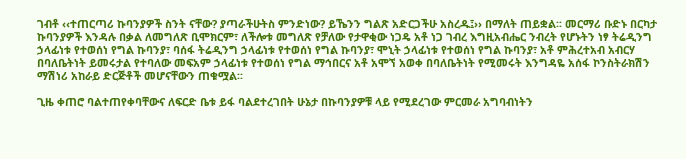ገብቶ ‹‹ተጠርጣሪ ኩባንያዎች ስንት ናቸው? ያጣራችሁትስ ምንድነው? ይኼንን ግልጽ አድርጋችሁ አስረዱ፤›› በማለት ጠይቋል፡፡ መርማሪ ቡድኑ በርካታ ኩባንያዎች እንዳሉ በቃል ለመግለጽ ቢሞክርም፣ ለችሎቱ መግለጽ የቻለው የታዋቂው ነጋዴ አቶ ነጋ ገብረ እግዚአብሔር ንብረት የሆኑትን ነፃ ትሬዲንግ ኃላፊነቱ የተወሰነ የግል ኩባንያ፣ ባሰፋ ትሬዲንግ ኃላፊነቱ የተወሰነ የግል ኩባንያ፣ ሞኒት ኃላፊነቱ የተወሰነ የግል ኩባንያ፣ አቶ ምሕረተአብ አብርሃ በባለቤትነት ይመሩታል የተባለው መፍአም ኃላፊነቱ የተወሰነ የግል ማኅበርና አቶ አሞኘ አወቀ በባለቤትነት የሚመሩት እንግዳዬ አሰፋ ኮንስትራክሽን ማሽነሪ አከራይ ድርጅቶች መሆናቸውን ጠቁሟል፡፡

ጊዜ ቀጠሮ ባልተጠየቀባቸውና ለፍርድ ቤቱ ይፋ ባልደተረገበት ሁኔታ በኩባንያዎቹ ላይ የሚደረገው ምርመራ አግባብነትን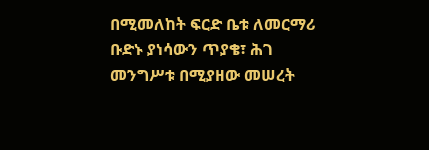በሚመለከት ፍርድ ቤቱ ለመርማሪ ቡድኑ ያነሳውን ጥያቄ፣ ሕገ መንግሥቱ በሚያዘው መሠረት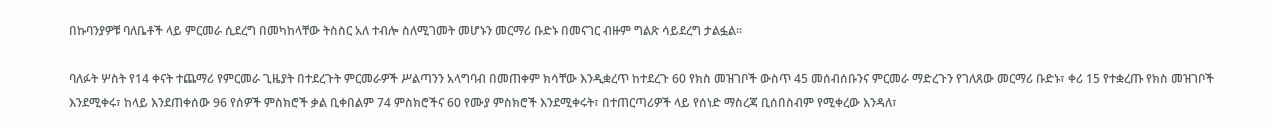በኩባንያዎቹ ባለቤቶች ላይ ምርመራ ሲደረግ በመካከላቸው ትስስር አለ ተብሎ ስለሚገመት መሆኑን መርማሪ ቡድኑ በመናገር ብዙም ግልጽ ሳይደረግ ታልፏል፡፡

ባለፉት ሦስት የ14 ቀናት ተጨማሪ የምርመራ ጊዜያት በተደረጉት ምርመራዎች ሥልጣንን አላግባብ በመጠቀም ክሳቸው እንዲቋረጥ ከተደረጉ 60 የክስ መዝገቦች ውስጥ 45 መሰብሰቡንና ምርመራ ማድረጉን የገለጸው መርማሪ ቡድኑ፣ ቀሪ 15 የተቋረጡ የክስ መዝገቦች እንደሚቀሩ፣ ከላይ እንደጠቀሰው 96 የሰዎች ምስክሮች ቃል ቢቀበልም 74 ምስክሮችና 60 የሙያ ምስክሮች እንደሚቀሩት፣ በተጠርጣሪዎች ላይ የሰነድ ማስረጃ ቢሰበስብም የሚቀረው እንዳለ፣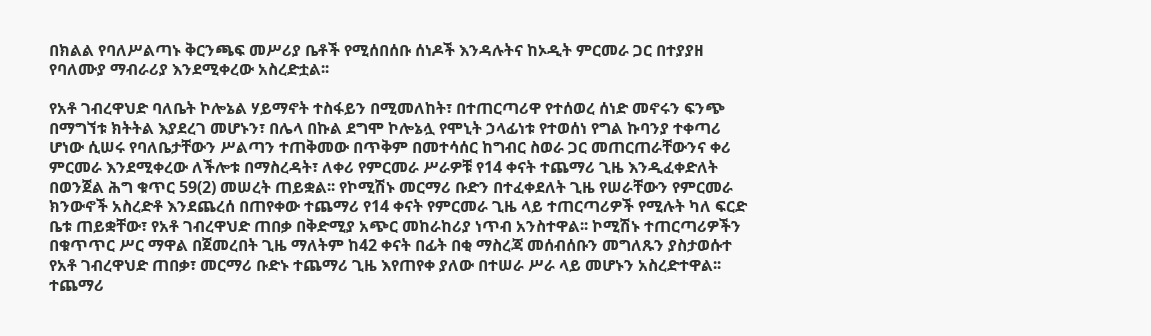በክልል የባለሥልጣኑ ቅርንጫፍ መሥሪያ ቤቶች የሚሰበሰቡ ሰነዶች እንዳሉትና ከኦዲት ምርመራ ጋር በተያያዘ የባለሙያ ማብራሪያ እንደሚቀረው አስረድቷል፡፡

የአቶ ገብረዋህድ ባለቤት ኮሎኔል ሃይማኖት ተስፋይን በሚመለከት፣ በተጠርጣሪዋ የተሰወረ ሰነድ መኖሩን ፍንጭ በማግኘቱ ክትትል እያደረገ መሆኑን፣ በሌላ በኩል ደግሞ ኮሎኔሏ የሞኒት ኃላፊነቱ የተወሰነ የግል ኩባንያ ተቀጣሪ ሆነው ሲሠሩ የባለቤታቸውን ሥልጣን ተጠቅመው በጥቅም በመተሳሰር ከግብር ስወራ ጋር መጠርጠራቸውንና ቀሪ ምርመራ እንደሚቀረው ለችሎቱ በማስረዳት፣ ለቀሪ የምርመራ ሥራዎቹ የ14 ቀናት ተጨማሪ ጊዜ እንዲፈቀድለት በወንጀል ሕግ ቁጥር 59(2) መሠረት ጠይቋል፡፡ የኮሚሽኑ መርማሪ ቡድን በተፈቀደለት ጊዜ የሠራቸውን የምርመራ ክንውኖች አስረድቶ እንደጨረሰ በጠየቀው ተጨማሪ የ14 ቀናት የምርመራ ጊዜ ላይ ተጠርጣሪዎች የሚሉት ካለ ፍርድ ቤቱ ጠይቋቸው፣ የአቶ ገብረዋህድ ጠበቃ በቅድሚያ አጭር መከራከሪያ ነጥብ አንስተዋል፡፡ ኮሚሽኑ ተጠርጣሪዎችን በቁጥጥር ሥር ማዋል በጀመረበት ጊዜ ማለትም ከ42 ቀናት በፊት በቂ ማስረጃ መሰብሰቡን መግለጹን ያስታወሱተ የአቶ ገብረዋህድ ጠበቃ፣ መርማሪ ቡድኑ ተጨማሪ ጊዜ እየጠየቀ ያለው በተሠራ ሥራ ላይ መሆኑን አስረድተዋል፡፡ ተጨማሪ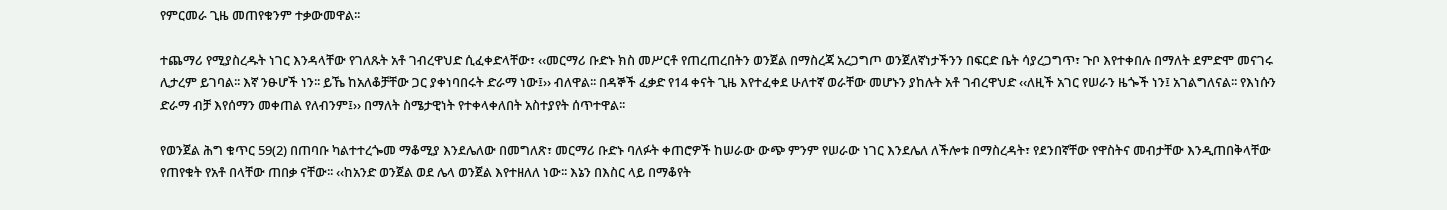የምርመራ ጊዜ መጠየቁንም ተቃውመዋል፡፡

ተጨማሪ የሚያስረዱት ነገር እንዳላቸው የገለጹት አቶ ገብረዋህድ ሲፈቀድላቸው፣ ‹‹መርማሪ ቡድኑ ክስ መሥርቶ የጠረጠረበትን ወንጀል በማስረጃ አረጋግጦ ወንጀለኛነታችንን በፍርድ ቤት ሳያረጋግጥ፣ ጉቦ እየተቀበሉ በማለት ደምድሞ መናገሩ ሊታረም ይገባል፡፡ እኛ ንፁሆች ነን፡፡ ይኼ ከአለቆቻቸው ጋር ያቀነባበሩት ድራማ ነው፤›› ብለዋል፡፡ በዳኞች ፈቃድ የ14 ቀናት ጊዜ እየተፈቀደ ሁለተኛ ወራቸው መሆኑን ያከሉት አቶ ገብረዋህድ ‹‹ለዚች አገር የሠራን ዜጐች ነን፤ አገልግለናል፡፡ የእነሱን ድራማ ብቻ እየሰማን መቀጠል የለብንም፤›› በማለት ስሜታዊነት የተቀላቀለበት አስተያየት ሰጥተዋል፡፡

የወንጀል ሕግ ቁጥር 59(2) በጠባቡ ካልተተረጐመ ማቆሚያ እንደሌለው በመግለጽ፣ መርማሪ ቡድኑ ባለፉት ቀጠሮዎች ከሠራው ውጭ ምንም የሠራው ነገር እንደሌለ ለችሎቱ በማስረዳት፣ የደንበኛቸው የዋስትና መብታቸው እንዲጠበቅላቸው የጠየቁት የአቶ በላቸው ጠበቃ ናቸው፡፡ ‹‹ከአንድ ወንጀል ወደ ሌላ ወንጀል እየተዘለለ ነው፡፡ እኔን በእስር ላይ በማቆየት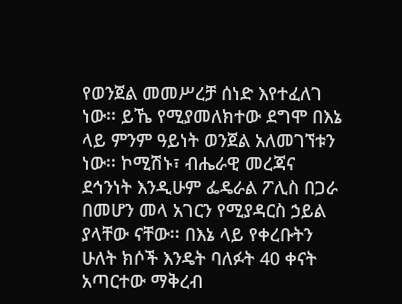የወንጀል መመሥረቻ ሰነድ እየተፈለገ ነው፡፡ ይኼ የሚያመለክተው ደግሞ በእኔ ላይ ምንም ዓይነት ወንጀል አለመገኘቱን ነው፡፡ ኮሚሽኑ፣ ብሔራዊ መረጃና ደኅንነት እንዲሁም ፌዴራል ፖሊስ በጋራ በመሆን መላ አገርን የሚያዳርስ ኃይል ያላቸው ናቸው፡፡ በእኔ ላይ የቀረቡትን ሁለት ክሶች እንዴት ባለፉት 40 ቀናት አጣርተው ማቅረብ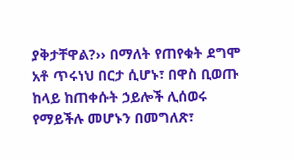ያቅታቸዋል?›› በማለት የጠየቁት ደግሞ አቶ ጥሩነህ በርታ ሲሆኑ፣ በዋስ ቢወጡ ከላይ ከጠቀሱት ኃይሎች ሊሰወሩ የማይችሉ መሆኑን በመግለጽ፣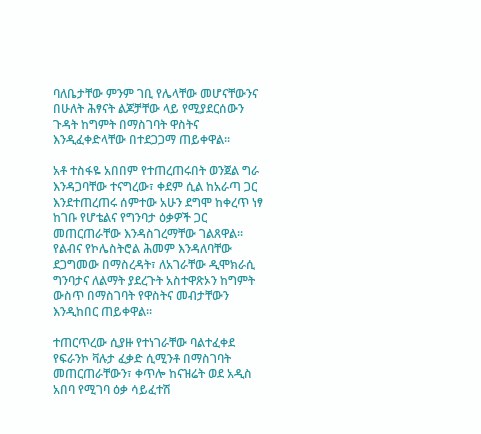ባለቤታቸው ምንም ገቢ የሌላቸው መሆናቸውንና በሁለት ሕፃናት ልጆቻቸው ላይ የሚያደርሰውን ጉዳት ከግምት በማስገባት ዋስትና እንዲፈቀድላቸው በተደጋጋማ ጠይቀዋል፡፡

አቶ ተስፋዬ አበበም የተጠረጠሩበት ወንጀል ግራ እንዳጋባቸው ተናግረው፣ ቀደም ሲል ከአራጣ ጋር እንደተጠረጠሩ ሰምተው አሁን ደግሞ ከቀረጥ ነፃ ከገቡ የሆቴልና የግንባታ ዕቃዎች ጋር መጠርጠራቸው እንዳስገረማቸው ገልጸዋል፡፡ የልብና የኮሌስትሮል ሕመም እንዳለባቸው ደጋግመው በማስረዳት፣ ለአገራቸው ዲሞክራሲ ግንባታና ለልማት ያደረጉት አስተዋጽኦን ከግምት ውስጥ በማስገባት የዋስትና መብታቸውን እንዲከበር ጠይቀዋል፡፡

ተጠርጥረው ሲያዙ የተነገራቸው ባልተፈቀደ የፍራንኮ ቫሉታ ፈቃድ ሲሚንቶ በማስገባት መጠርጠራቸውን፣ ቀጥሎ ከናዝሬት ወደ አዲስ አበባ የሚገባ ዕቃ ሳይፈተሽ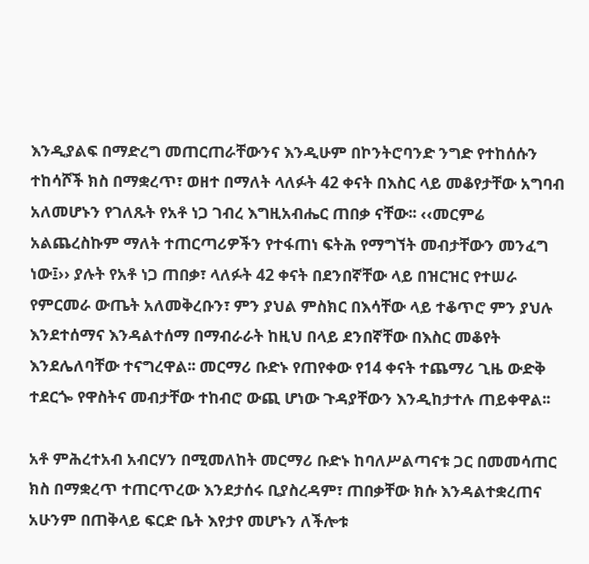እንዲያልፍ በማድረግ መጠርጠራቸውንና እንዲሁም በኮንትሮባንድ ንግድ የተከሰሱን ተከሳሾች ክስ በማቋረጥ፣ ወዘተ በማለት ላለፉት 42 ቀናት በእስር ላይ መቆየታቸው አግባብ አለመሆኑን የገለጹት የአቶ ነጋ ገብረ እግዚአብሔር ጠበቃ ናቸው፡፡ ‹‹መርምሬ አልጨረስኩም ማለት ተጠርጣሪዎችን የተፋጠነ ፍትሕ የማግኘት መብታቸውን መንፈግ ነው፤›› ያሉት የአቶ ነጋ ጠበቃ፣ ላለፉት 42 ቀናት በደንበኛቸው ላይ በዝርዝር የተሠራ የምርመራ ውጤት አለመቅረቡን፣ ምን ያህል ምስክር በእሳቸው ላይ ተቆጥሮ ምን ያህሉ እንደተሰማና እንዳልተሰማ በማብራራት ከዚህ በላይ ደንበኛቸው በእስር መቆየት እንደሌለባቸው ተናግረዋል፡፡ መርማሪ ቡድኑ የጠየቀው የ14 ቀናት ተጨማሪ ጊዜ ውድቅ ተደርጐ የዋስትና መብታቸው ተከብሮ ውጪ ሆነው ጉዳያቸውን እንዲከታተሉ ጠይቀዋል፡፡

አቶ ምሕረተአብ አብርሃን በሚመለከት መርማሪ ቡድኑ ከባለሥልጣናቱ ጋር በመመሳጠር ክስ በማቋረጥ ተጠርጥረው እንደታሰሩ ቢያስረዳም፣ ጠበቃቸው ክሱ እንዳልተቋረጠና አሁንም በጠቅላይ ፍርድ ቤት እየታየ መሆኑን ለችሎቱ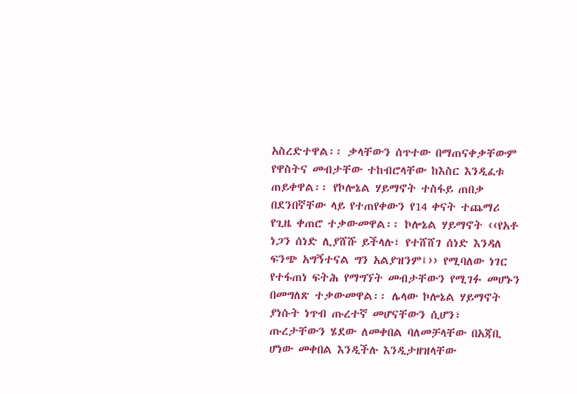አስረድተዋል፡፡ ቃላቸውን ሰጥተው በማጠናቀቃቸውም የዋስትና መብታቸው ተከብሮላቸው ከእስር እንዲፈቱ ጠይቀዋል፡፡ የኮሎኔል ሃይማኖት ተስፋይ ጠበቃ በደንበኛቸው ላይ የተጠየቀውን የ14 ቀናት ተጨማሪ የጊዜ ቀጠሮ ተቃውመዋል፡፡ ኮሎኔል ሃይማኖት ‹‹የአቶ ነጋን ሰነድ ሊያሸሹ ይችላሉ፣ የተሸሸገ ሰነድ እንዳለ ፍንጭ አግኝተናል ግን አልያዝንም፤›› የሚባለው ነገር የተፋጠነ ፍትሕ የማግኘት መብታቸውን የሚገፉ መሆኑን በመግለጽ ተቃውመዋል፡፡ ሌላው ኮሎኔል ሃይማኖት ያነሱት ነጥብ ጡረተኛ መሆናቸውን ሲሆን፣ ጡረታቸውን ሄደው ለመቀበል ባለመቻላቸው በአጃቢ ሆነው መቀበል እንዲችሉ እንዲታዘዝላቸው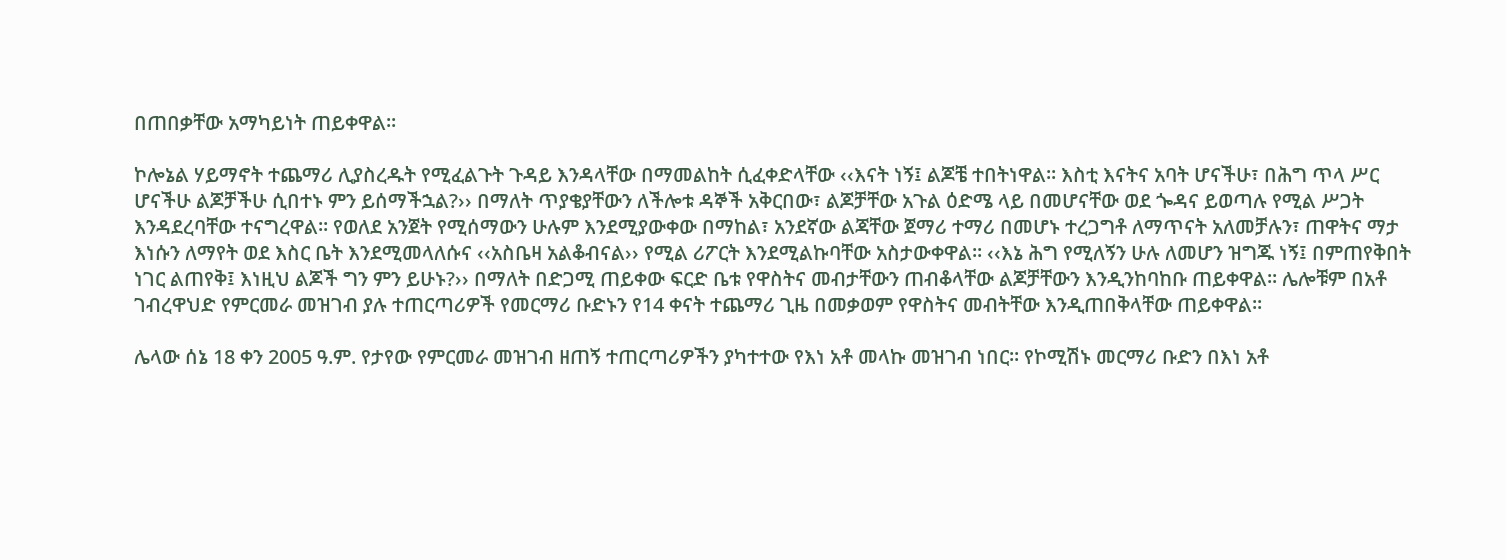በጠበቃቸው አማካይነት ጠይቀዋል፡፡

ኮሎኔል ሃይማኖት ተጨማሪ ሊያስረዱት የሚፈልጉት ጉዳይ እንዳላቸው በማመልከት ሲፈቀድላቸው ‹‹እናት ነኝ፤ ልጆቼ ተበትነዋል፡፡ እስቲ እናትና አባት ሆናችሁ፣ በሕግ ጥላ ሥር ሆናችሁ ልጆቻችሁ ሲበተኑ ምን ይሰማችኋል?›› በማለት ጥያቄያቸውን ለችሎቱ ዳኞች አቅርበው፣ ልጆቻቸው አጉል ዕድሜ ላይ በመሆናቸው ወደ ጐዳና ይወጣሉ የሚል ሥጋት እንዳደረባቸው ተናግረዋል፡፡ የወለደ አንጀት የሚሰማውን ሁሉም እንደሚያውቀው በማከል፣ አንደኛው ልጃቸው ጀማሪ ተማሪ በመሆኑ ተረጋግቶ ለማጥናት አለመቻሉን፣ ጠዋትና ማታ እነሱን ለማየት ወደ እስር ቤት እንደሚመላለሱና ‹‹አስቤዛ አልቆብናል›› የሚል ሪፖርት እንደሚልኩባቸው አስታውቀዋል፡፡ ‹‹እኔ ሕግ የሚለኝን ሁሉ ለመሆን ዝግጁ ነኝ፤ በምጠየቅበት ነገር ልጠየቅ፤ እነዚህ ልጆች ግን ምን ይሁኑ?›› በማለት በድጋሚ ጠይቀው ፍርድ ቤቱ የዋስትና መብታቸውን ጠብቆላቸው ልጆቻቸውን እንዲንከባከቡ ጠይቀዋል፡፡ ሌሎቹም በአቶ ገብረዋህድ የምርመራ መዝገብ ያሉ ተጠርጣሪዎች የመርማሪ ቡድኑን የ14 ቀናት ተጨማሪ ጊዜ በመቃወም የዋስትና መብትቸው እንዲጠበቅላቸው ጠይቀዋል፡፡

ሌላው ሰኔ 18 ቀን 2005 ዓ.ም. የታየው የምርመራ መዝገብ ዘጠኝ ተጠርጣሪዎችን ያካተተው የእነ አቶ መላኩ መዝገብ ነበር፡፡ የኮሚሽኑ መርማሪ ቡድን በእነ አቶ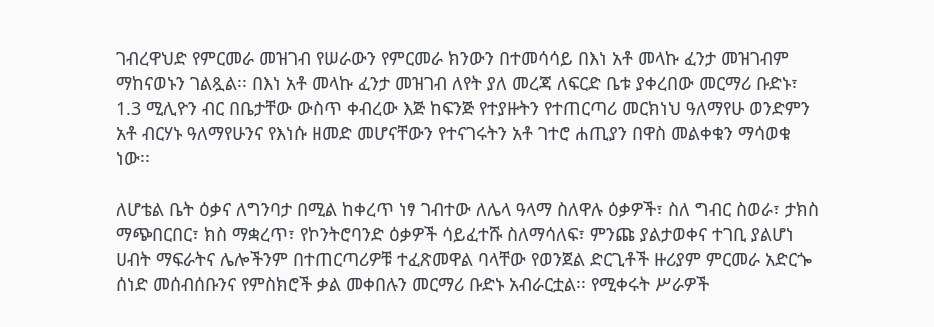ገብረዋህድ የምርመራ መዝገብ የሠራውን የምርመራ ክንውን በተመሳሳይ በእነ አቶ መላኩ ፈንታ መዝገብም ማከናወኑን ገልጿል፡፡ በእነ አቶ መላኩ ፈንታ መዝገብ ለየት ያለ መረጃ ለፍርድ ቤቱ ያቀረበው መርማሪ ቡድኑ፣ 1.3 ሚሊዮን ብር በቤታቸው ውስጥ ቀብረው እጅ ከፍንጅ የተያዙትን የተጠርጣሪ መርክነህ ዓለማየሁ ወንድምን አቶ ብርሃኑ ዓለማየሁንና የእነሱ ዘመድ መሆናቸውን የተናገሩትን አቶ ገተሮ ሐጢያን በዋስ መልቀቁን ማሳወቁ ነው፡፡

ለሆቴል ቤት ዕቃና ለግንባታ በሚል ከቀረጥ ነፃ ገብተው ለሌላ ዓላማ ስለዋሉ ዕቃዎች፣ ስለ ግብር ስወራ፣ ታክስ ማጭበርበር፣ ክስ ማቋረጥ፣ የኮንትሮባንድ ዕቃዎች ሳይፈተሹ ስለማሳለፍ፣ ምንጩ ያልታወቀና ተገቢ ያልሆነ ሀብት ማፍራትና ሌሎችንም በተጠርጣሪዎቹ ተፈጽመዋል ባላቸው የወንጀል ድርጊቶች ዙሪያም ምርመራ አድርጐ ሰነድ መሰብሰቡንና የምስክሮች ቃል መቀበሉን መርማሪ ቡድኑ አብራርቷል፡፡ የሚቀሩት ሥራዎች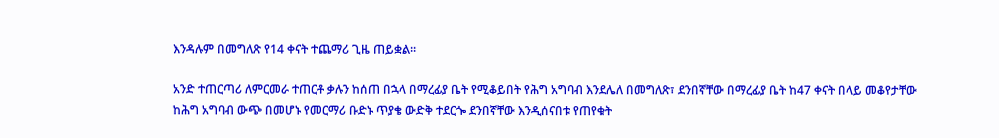እንዳሉም በመግለጽ የ14 ቀናት ተጨማሪ ጊዜ ጠይቋል፡፡

አንድ ተጠርጣሪ ለምርመራ ተጠርቶ ቃሉን ከሰጠ በኋላ በማረፊያ ቤት የሚቆይበት የሕግ አግባብ እንደሌለ በመግለጽ፣ ደንበኛቸው በማረፊያ ቤት ከ47 ቀናት በላይ መቆየታቸው ከሕግ አግባብ ውጭ በመሆኑ የመርማሪ ቡድኑ ጥያቄ ውድቅ ተደርጐ ደንበኛቸው እንዲሰናበቱ የጠየቁት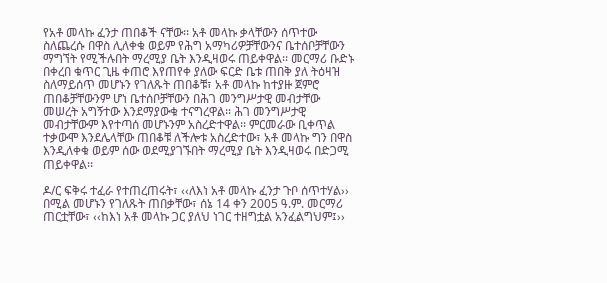የአቶ መላኩ ፈንታ ጠበቆች ናቸው፡፡ አቶ መላኩ ቃላቸውን ሰጥተው ስለጨረሱ በዋስ ሊለቀቁ ወይም የሕግ አማካሪዎቻቸውንና ቤተሰቦቻቸውን ማግኘት የሚችሉበት ማረሚያ ቤት እንዲዛወሩ ጠይቀዋል፡፡ መርማሪ ቡድኑ በቀረበ ቁጥር ጊዜ ቀጠሮ እየጠየቀ ያለው ፍርድ ቤቱ ጠበቅ ያለ ትዕዛዝ ስለማይሰጥ መሆኑን የገለጹት ጠበቆቹ፣ አቶ መላኩ ከተያዙ ጀምሮ ጠበቆቻቸውንም ሆነ ቤተሰቦቻቸውን በሕገ መንግሥታዊ መብታቸው መሠረት አግኝተው እንደማያውቁ ተናግረዋል፡፡ ሕገ መንግሥታዊ መብታቸውም እየተጣሰ መሆኑንም አስረድተዋል፡፡ ምርመራው ቢቀጥል ተቃውሞ እንደሌላቸው ጠበቆቹ ለችሎቱ አስረድተው፣ አቶ መላኩ ግን በዋስ እንዲለቀቁ ወይም ሰው ወደሚያገኙበት ማረሚያ ቤት እንዲዛወሩ በድጋሚ ጠይቀዋል፡፡

ዶ/ር ፍቅሩ ተፈራ የተጠረጠሩት፣ ‹‹ለእነ አቶ መላኩ ፈንታ ጉቦ ሰጥተሃል›› በሚል መሆኑን የገለጹት ጠበቃቸው፣ ሰኔ 14 ቀን 2005 ዓ.ም. መርማሪ ጠርቷቸው፣ ‹‹ከእነ አቶ መላኩ ጋር ያለህ ነገር ተዘግቷል አንፈልግህም፤››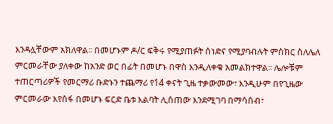እንዳሏቸውም አክለዋል፡፡ በመሆኑም ዶ/ር ፍቅሩ የሚያጠፉት ሰነድና የሚያባብሉት ምስክር ስለሌለ ምርመራቸው ያለቀው ከአንድ ወር በፊት በመሆኑ በዋስ እንዲለቀቁ አመልክተዋል፡፡ ሌሎቹም ተጠርጣሪዎች የመርማሪ ቡድኑን ተጨማሪ የ14 ቀናት ጊዜ ተቃውመው፣ እንዲሁም በየጊዜው ምርመራው እየሰፋ በመሆኑ ፍርድ ቤቱ እልባት ሊሰጠው እንደሚገባ በማሳሰብ፣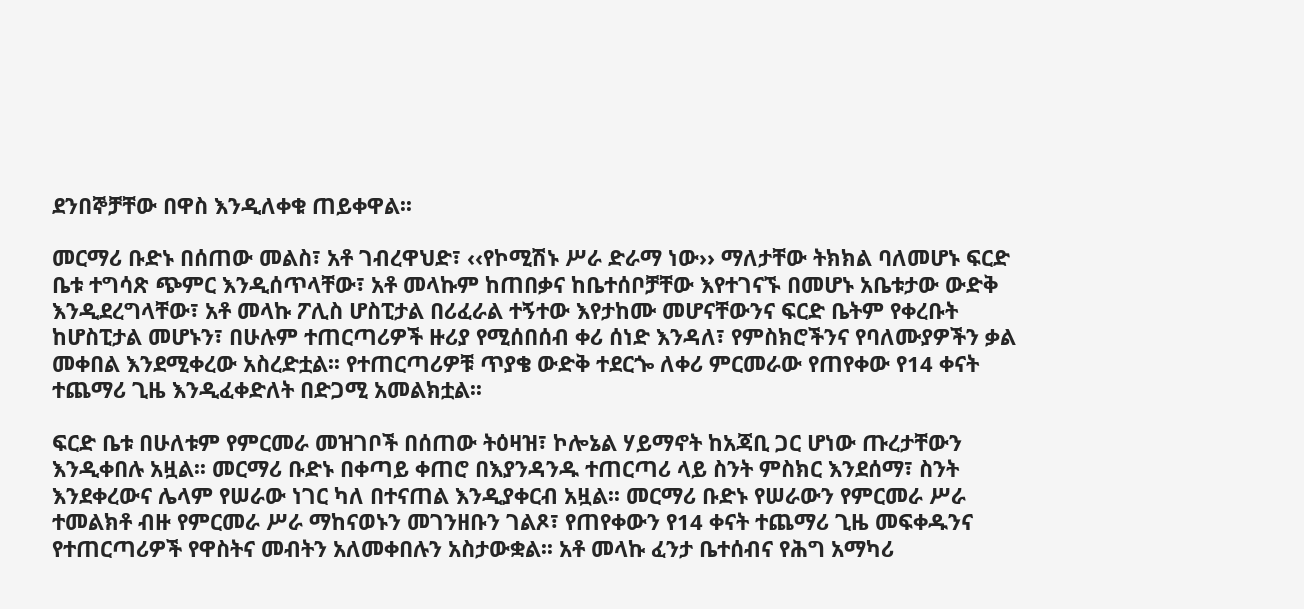ደንበኞቻቸው በዋስ እንዲለቀቁ ጠይቀዋል፡፡

መርማሪ ቡድኑ በሰጠው መልስ፣ አቶ ገብረዋህድ፣ ‹‹የኮሚሽኑ ሥራ ድራማ ነው›› ማለታቸው ትክክል ባለመሆኑ ፍርድ ቤቱ ተግሳጽ ጭምር እንዲሰጥላቸው፣ አቶ መላኩም ከጠበቃና ከቤተሰቦቻቸው እየተገናኙ በመሆኑ አቤቱታው ውድቅ እንዲደረግላቸው፣ አቶ መላኩ ፖሊስ ሆስፒታል በሪፈራል ተኝተው እየታከሙ መሆናቸውንና ፍርድ ቤትም የቀረቡት ከሆስፒታል መሆኑን፣ በሁሉም ተጠርጣሪዎች ዙሪያ የሚሰበሰብ ቀሪ ሰነድ እንዳለ፣ የምስክሮችንና የባለሙያዎችን ቃል መቀበል እንደሚቀረው አስረድቷል፡፡ የተጠርጣሪዎቹ ጥያቄ ውድቅ ተደርጐ ለቀሪ ምርመራው የጠየቀው የ14 ቀናት ተጨማሪ ጊዜ እንዲፈቀድለት በድጋሚ አመልክቷል፡፡

ፍርድ ቤቱ በሁለቱም የምርመራ መዝገቦች በሰጠው ትዕዛዝ፣ ኮሎኔል ሃይማኖት ከአጃቢ ጋር ሆነው ጡረታቸውን እንዲቀበሉ አዟል፡፡ መርማሪ ቡድኑ በቀጣይ ቀጠሮ በእያንዳንዱ ተጠርጣሪ ላይ ስንት ምስክር እንደሰማ፣ ስንት እንደቀረውና ሌላም የሠራው ነገር ካለ በተናጠል እንዲያቀርብ አዟል፡፡ መርማሪ ቡድኑ የሠራውን የምርመራ ሥራ ተመልክቶ ብዙ የምርመራ ሥራ ማከናወኑን መገንዘቡን ገልጾ፣ የጠየቀውን የ14 ቀናት ተጨማሪ ጊዜ መፍቀዱንና የተጠርጣሪዎች የዋስትና መብትን አለመቀበሉን አስታውቋል፡፡ አቶ መላኩ ፈንታ ቤተሰብና የሕግ አማካሪ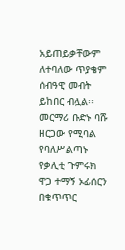አይጠይቃቸውም ለተባለው ጥያቄም ሰብዓዊ መብት ይከበር ብሏል፡፡ መርማሪ ቡድኑ ባሹ ዘርጋው የሚባል የባለሥልጣኑ የቃሊቲ ጉምሩክ ዋጋ ተማኝ ኦፊሰርን በቁጥጥር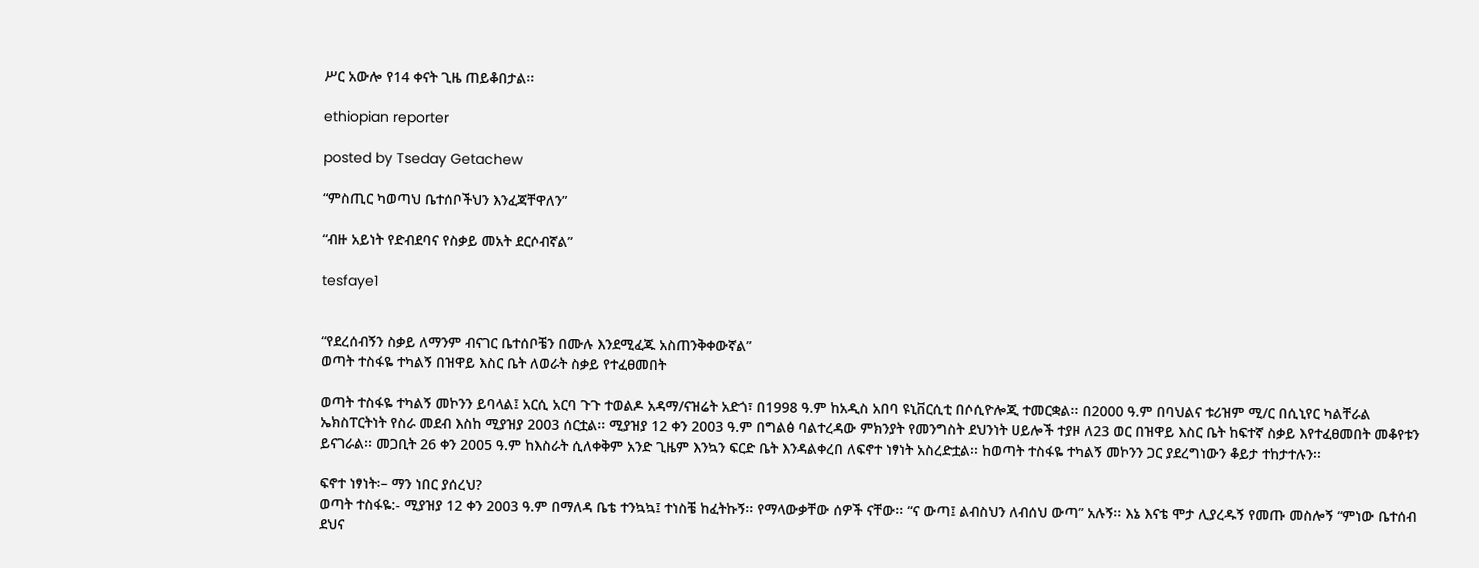ሥር አውሎ የ14 ቀናት ጊዜ ጠይቆበታል፡፡

ethiopian reporter

posted by Tseday Getachew

“ምስጢር ካወጣህ ቤተሰቦችህን እንፈጃቸዋለን”

“ብዙ አይነት የድብደባና የስቃይ መአት ደርሶብኛል”

tesfaye1


“የደረሰብኝን ስቃይ ለማንም ብናገር ቤተሰቦቼን በሙሉ እንደሚፈጁ አስጠንቅቀውኛል”
ወጣት ተስፋዬ ተካልኝ በዝዋይ እስር ቤት ለወራት ስቃይ የተፈፀመበት

ወጣት ተስፋዬ ተካልኝ መኮንን ይባላል፤ አርሲ አርባ ጉጉ ተወልዶ አዳማ/ናዝሬት አድጎ፣ በ1998 ዓ.ም ከአዲስ አበባ ዩኒቨርሲቲ በሶሲዮሎጂ ተመርቋል፡፡ በ2000 ዓ.ም በባህልና ቱሪዝም ሚ/ር በሲኒየር ካልቸራል ኤክስፐርትነት የስራ መደብ እስከ ሚያዝያ 2003 ሰርቷል፡፡ ሚያዝያ 12 ቀን 2003 ዓ.ም በግልፅ ባልተረዳው ምክንያት የመንግስት ደህንነት ሀይሎች ተያዞ ለ23 ወር በዝዋይ እስር ቤት ከፍተኛ ስቃይ እየተፈፀመበት መቆየቱን ይናገራል፡፡ መጋቢት 26 ቀን 2005 ዓ.ም ከእስራት ሲለቀቅም አንድ ጊዜም እንኳን ፍርድ ቤት እንዳልቀረበ ለፍኖተ ነፃነት አስረድቷል፡፡ ከወጣት ተስፋዬ ተካልኝ መኮንን ጋር ያደረግነውን ቆይታ ተከታተሉን፡፡

ፍኖተ ነፃነት፡– ማን ነበር ያሰረህ?
ወጣት ተስፋዬ:- ሚያዝያ 12 ቀን 2003 ዓ.ም በማለዳ ቤቴ ተንኳኳ፤ ተነስቼ ከፈትኩኝ፡፡ የማላውቃቸው ሰዎች ናቸው፡፡ “ና ውጣ፤ ልብስህን ለብሰህ ውጣ” አሉኝ፡፡ እኔ እናቴ ሞታ ሊያረዱኝ የመጡ መስሎኝ “ምነው ቤተሰብ ደህና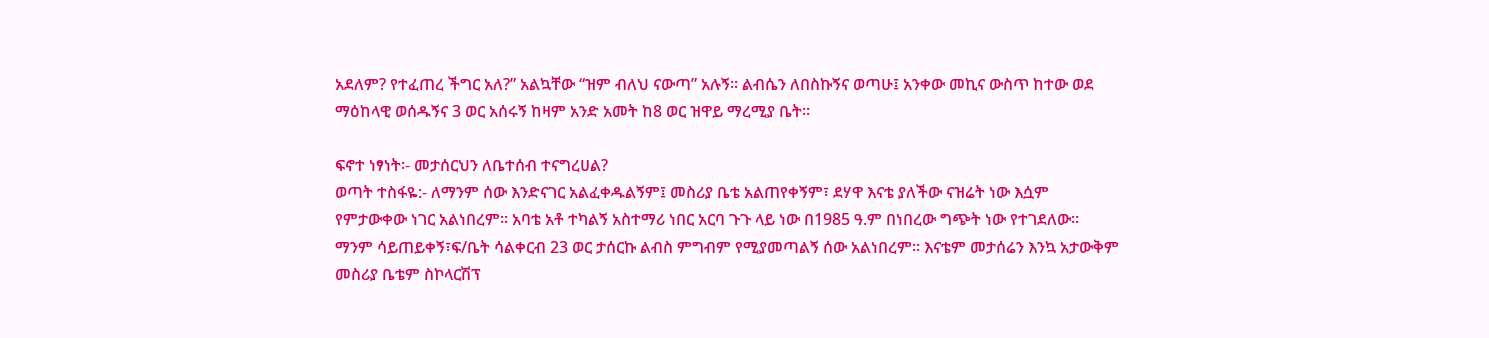አደለም? የተፈጠረ ችግር አለ?” አልኳቸው “ዝም ብለህ ናውጣ” አሉኝ፡፡ ልብሴን ለበስኩኝና ወጣሁ፤ አንቀው መኪና ውስጥ ከተው ወደ ማዕከላዊ ወሰዱኝና 3 ወር አሰሩኝ ከዛም አንድ አመት ከ8 ወር ዝዋይ ማረሚያ ቤት፡፡

ፍኖተ ነፃነት፡- መታሰርህን ለቤተሰብ ተናግረሀል?
ወጣት ተስፋዬ:- ለማንም ሰው እንድናገር አልፈቀዱልኝም፤ መስሪያ ቤቴ አልጠየቀኝም፣ ደሃዋ እናቴ ያለችው ናዝሬት ነው እሷም የምታውቀው ነገር አልነበረም፡፡ አባቴ አቶ ተካልኝ አስተማሪ ነበር አርባ ጉጉ ላይ ነው በ1985 ዓ.ም በነበረው ግጭት ነው የተገደለው፡፡ ማንም ሳይጠይቀኝ፣ፍ/ቤት ሳልቀርብ 23 ወር ታሰርኩ ልብስ ምግብም የሚያመጣልኝ ሰው አልነበረም፡፡ እናቴም መታሰሬን እንኳ አታውቅም መስሪያ ቤቴም ስኮላርሽፕ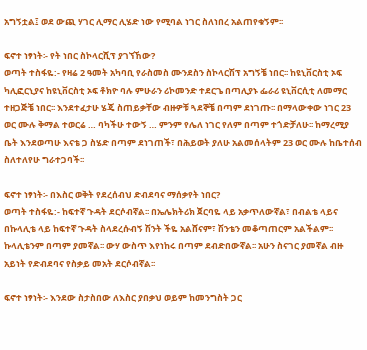አግኝቷል፤ ወደ ውጪ ሃገር ሊማር ሊሄድ ነው የሚባል ነገር ስለነበረ አልጠየቁኝም፡፡

ፍኖተ ነፃነት፡- የት ነበር ስኮላርሺፕ ያገኘኸው?
ወጣት ተስፋዬ:- የዛሬ 2 ዓመት አካባቢ የራስመስ ሙንደስን ስኮላርሽፕ አግኝቼ ነበር፡፡ ከዩኒቨርስቲ ኦፍ ካሊፎርኒያና ከዩኒቨርስቲ ኦፍ ቶክዮ ባሉ ምሁራን ሪኮመንድ ተደርጌ በጣሊያኑ ፌራሪ ዩኒቨርሲቲ ለመማር ተዘጋጅቼ ነበር፡፡ እንደተፈታሁ ሄጄ ስጠይቃቸው ብዙዎቹ ጓደኞቼ በጣም ደነገጡ፡፡ በማላውቀው ነገር 23 ወር ሙሉ ቅማል ተወርሬ … ባካችሁ ተውኝ … ምንም የሌለ ነገር የለም በጣም ተጎድቻለሁ፡፡ ከማረሚያ ቤት እንደወጣሁ እናቴ ጋ ስሄድ በጣም ደነገጠች፣ በሕይወት ያለሁ አልመሰላትም 23 ወር ሙሉ ከቤተሰብ ስለተለየሁ ግራተጋባች፡፡

ፍኖተ ነፃነት፡- በእስር ወቅት የደረሰብህ ድብደባና ማሰቃየት ነበር?
ወጣት ተስፋዬ:- ከፍተኛ ጉዳት ደርሶብኛል፡፡ በኤሌክትሪክ ጀርባዬ ላይ አቃጥለውኛል፣ በብልቴ ላይና በኩላሊቴ ላይ ከፍተኛ ጉዳት ስላደረሱብኝ ሽንት ችዬ አልሸናም፣ ሽንቴን መቆጣጠርም አልችልም፡፡ ኩላሊቴንም በጣም ያመኛል፡፡ ውሃ ውስጥ እየነከሩ በጣም ደብድበውኛል፡፡ አሁን ስናገር ያመኛል ብዙ አይነት የድብደባና የስቃይ መአት ደርሶብኛል፡፡

ፍኖተ ነፃነት፡- እንደው ስታስበው ለእስር ያበቃህ ወይም ከመንግስት ጋር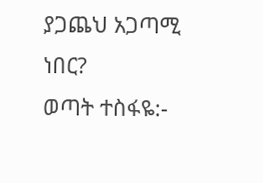ያጋጨህ አጋጣሚ ነበር?
ወጣት ተስፋዬ:-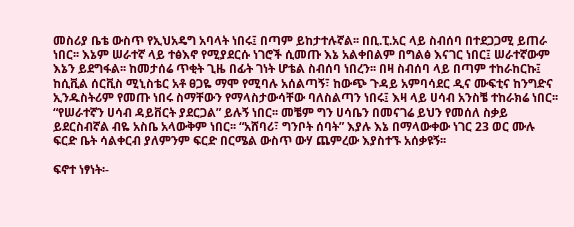መስሪያ ቤቴ ውስጥ የኢህአዴግ አባላት ነበሩ፤ በጣም ይከታተሉኛል፡፡ በቢ.ፒ.አር ላይ ስብሰባ በተደጋጋሚ ይጠራ ነበር፡፡ እኔም ሠራተኛ ላይ ተፅእኖ የሚያደርሱ ነገሮች ሲመጡ እኔ አልቀበልም በግልፅ እናገር ነበር፤ ሠራተኛውም እኔን ይደግፋል፡፡ ከመታሰሬ ጥቂት ጊዜ በፊት ገነት ሆቴል ስብሰባ ነበረን፡፡ በዛ ስብሰባ ላይ በጣም ተከራከርኩ፤ ከሲቪል ሰርቪስ ሚኒስቴር አቶ ፀጋዬ ማሞ የሚባሉ አሰልጣኝ፣ ከውጭ ጉዳይ አምባሳደር ዲና ሙፍቲና ከንግድና ኢንዱስትሪም የመጡ ነበሩ ስማቸውን የማላስታውሳቸው ባለስልጣን ነበሩ፤ እዛ ላይ ሀሳብ አንስቼ ተከራክሬ ነበር፡፡ “የሠራተኛን ሀሳብ ዳይቨርት ያደርጋል” ይሉኝ ነበር፡፡ መቼም ግን ሀሳቤን በመናገሬ ይህን የመሰለ ስቃይ ይደርስብኛል ብዬ አስቤ አላውቅም ነበር፡፡ “አሸባሪ፣ ግንቦት ሰባት” እያሉ እኔ በማላውቀው ነገር 23 ወር ሙሉ ፍርድ ቤት ሳልቀርብ ያለምንም ፍርድ በርሜል ውስጥ ውሃ ጨምረው እያስተኙ አሰቃዩኝ፡፡

ፍኖተ ነፃነት፡-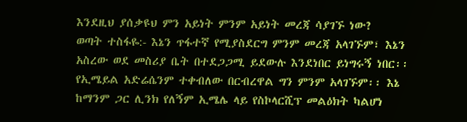እንደዚህ ያሰቃዩህ ምን አይነት ምንም አይነት መረጃ ሳያገኙ ነው?
ወጣት ተስፋዬ:- እኔን ጥፋተኛ የሚያስደርግ ምንም መረጃ አላገኙም፣ እኔን አስረው ወደ መስሪያ ቤት በተደጋጋሚ ይደውሉ እንደነበር ይነግሩኝ ነበር፡፡ የኢሜይል አድሬሴንም ተቀብለው በርብረዋል ግን ምንም አላገኙም፡፡ እኔ ከማንም ጋር ሊንክ የለኝም ኢሜሌ ላይ የስኮላርሺፕ መልዕክት ካልሆነ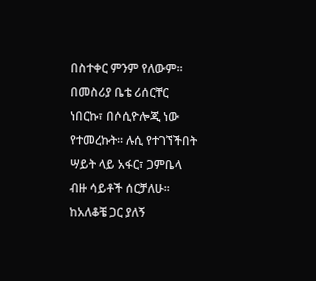በስተቀር ምንም የለውም፡፡ በመስሪያ ቤቴ ሪሰርቸር ነበርኩ፣ በሶሲዮሎጂ ነው የተመረኩት፡፡ ሉሲ የተገኘችበት ሣይት ላይ አፋር፣ ጋምቤላ ብዙ ሳይቶች ሰርቻለሁ፡፡ ከአለቆቼ ጋር ያለኝ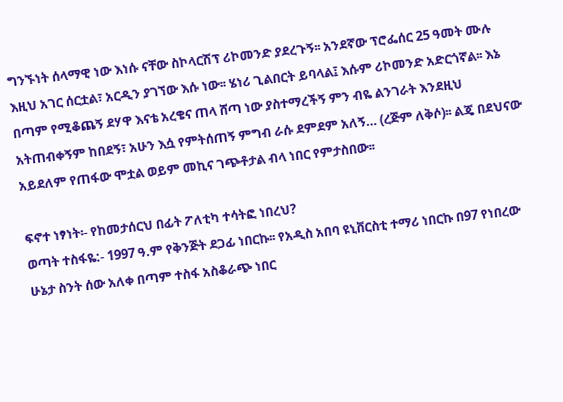ግንኙነት ሰላማዊ ነው እነሱ ናቸው ስኮላርሽፕ ሪኮመንድ ያደረጉኝ፡፡ አንደኛው ፕሮፌሰር 25 ዓመት ሙሉ እዚህ አገር ሰርቷል፣ አርዲን ያገኘው እሱ ነው፡፡ ሄነሪ ጊልበርት ይባላል፤ እሱም ሪኮመንድ አድርጎኛል፡፡ እኔ በጣም የሚቆጨኝ ደሃዋ እናቴ አረቄና ጠላ ሸጣ ነው ያስተማረችኝ ምን ብዬ ልንገራት እንደዚህ አትጠብቀኝም ከበደኝ፣ አሁን እሷ የምትሰጠኝ ምግብ ራሱ ደምደም አለኝ… (ረጅም ለቅሶ)፡፡ ልጄ በደህናው አይደለም የጠፋው ሞቷል ወይም መኪና ገጭቶታል ብላ ነበር የምታስበው፡፡

ፍኖተ ነፃነት፡- የከመታሰርህ በፊት ፖለቲካ ተሳትፎ ነበረህ?
ወጣት ተስፋዬ:- 1997 ዓ.ም የቅንጅት ደጋፊ ነበርኩ፡፡ የአዲስ አበባ ዩኒቨርስቲ ተማሪ ነበርኩ በ97 የነበረው ሁኔታ ስንት ሰው አለቀ በጣም ተስፋ አስቆራጭ ነበር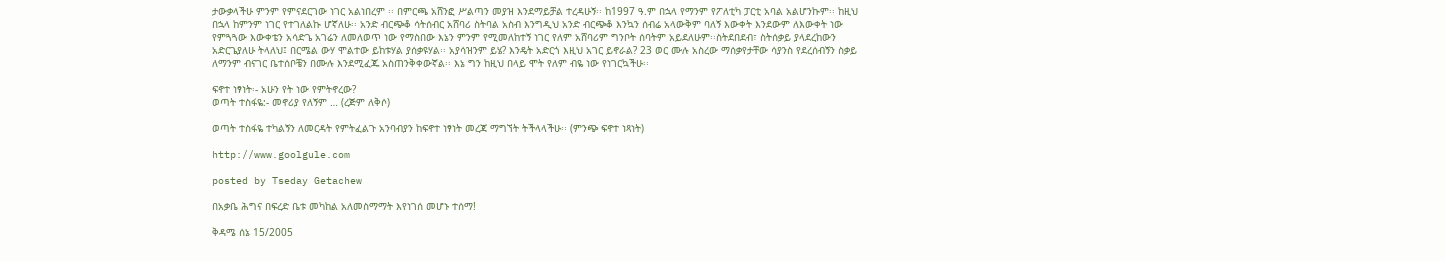ታውቃላችሁ ምንም የምናደርገው ነገር አልነበረም ፡፡ በምርጫ አሸንፎ ሥልጣን መያዝ እንደማይቻል ተረዳሁኝ፡፡ ከ1997 ዓ.ም በኋላ የማንም የፖለቲካ ፓርቲ አባል አልሆንኩም፡፡ ከዚህ በኋላ ከምንም ነገር የተገለልኩ ሆኛለሁ፡፡ አንድ ብርጭቆ ሳትሰብር አሸባሪ ስትባል አስብ እንግዲህ አንድ ብርጭቆ እንኳን ሰብሬ አላውቅም ባለኝ እውቀት እንደውም ለእውቀት ነው የምጓጓው እውቀቴን አሳድጌ አገሬን ለመለወጥ ነው የማስበው እኔን ምንም የሚመለከተኝ ነገር የለም አሸባሪም ግንቦት ሰባትም አይደለሁም፡፡ስትደበደብ፣ ስትሰቃይ ያላደረከውን አድርጌያለሁ ትላለህ፤ በርሜል ውሃ ሞልተው ይከቱሃል ያሰቃዩሃል፡፡ አያሳዝንም ይሄ? እንዴት አድርጎ እዚህ አገር ይኖራል? 23 ወር ሙሉ አስረው ማሰቃየታቸው ሳያንስ የደረሰብኝን ስቃይ ለማንም ብናገር ቤተሰቦቼን በሙሉ እንደሚፈጁ አስጠንቅቀውኛል፡፡ እኔ ግን ከዚህ በላይ ሞት የለም ብዬ ነው የነገርኳችሁ፡፡

ፍኖተ ነፃነት፡- አሁን የት ነው የምትኖረው?
ወጣት ተስፋዬ:- መኖሪያ የለኝም … (ረጅም ለቅሶ)

ወጣት ተስፋዬ ተካልኝን ለመርዳት የምትፈልጉ አንባብያን ከፍኖተ ነፃነት መረጃ ማግኘት ትችላላችሁ፡፡ (ምንጭ ፍኖተ ነጻነት)

http://www.goolgule.com

posted by Tseday Getachew

በአቃቤ ሕግና በፍረድ ቤቱ መካከል አለመስማማት እየነገሰ መሆኑ ተሰማ!

ቅዳሜ ሰኔ 15/2005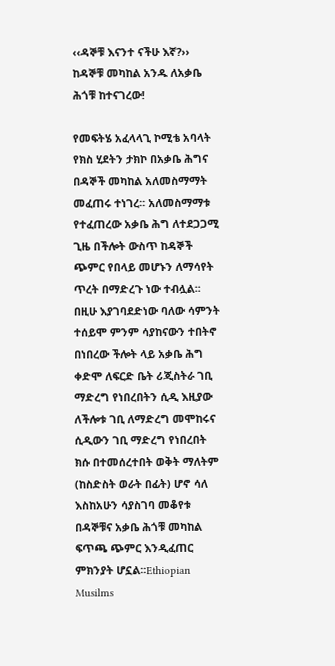‹‹ዳኞቹ እናንተ ናችሁ እኛ?›› ከዳኞቹ መካከል አንዱ ለአቃቤ ሕጎቹ ከተናገረው!

የመፍትሄ አፈላላጊ ኮሚቴ አባላት የክስ ሂደትን ታክኮ በአቃቤ ሕግና በዳኞች መካከል አለመስማማት መፈጠሩ ተነገረ፡፡ አለመስማማቱ የተፈጠረው አቃቤ ሕግ ለተደጋጋሚ ጊዜ በችሎት ውስጥ ከዳኞች ጭምር የበላይ መሆኑን ለማሳየት ጥረት በማድረጉ ነው ተብሏል፡፡ በዚሁ እያገባደድነው ባለው ሳምንት ተሰይሞ ምንም ሳያከናውን ተበትኖ በነበረው ችሎት ላይ አቃቤ ሕግ ቀድሞ ለፍርድ ቤት ሪጂስትራ ገቢ ማድረግ የነበረበትን ሲዲ እዚያው ለችሎቱ ገቢ ለማድረግ መሞከሩና ሲዲውን ገቢ ማድረግ የነበረበት ክሱ በተመሰረተበት ወቅት ማለትም (ከስድስት ወራት በፊት) ሆኖ ሳለ እስከአሁን ሳያስገባ መቆየቱ በዳኞቹና አቃቤ ሕጎቹ መካከል ፍጥጫ ጭምር እንዲፈጠር ምክንያት ሆኗል፡፡Ethiopian Musilms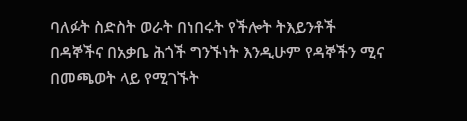ባለፉት ስድስት ወራት በነበሩት የችሎት ትእይንቶች በዳኞችና በአቃቤ ሕጎች ግንኙነት እንዲሁም የዳኞችን ሚና በመጫወት ላይ የሚገኙት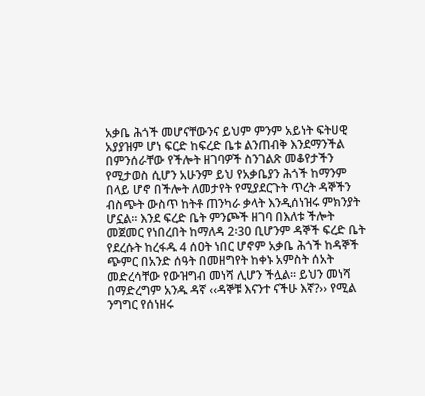አቃቤ ሕጎች መሆናቸውንና ይህም ምንም አይነት ፍትሀዊ አያያዝም ሆነ ፍርድ ከፍረድ ቤቱ ልንጠብቅ እንደማንችል በምንሰራቸው የችሎት ዘገባዎች ስንገልጽ መቆየታችን የሚታወስ ሲሆን አሁንም ይህ የአቃቤያን ሕጎች ከማንም በላይ ሆኖ በችሎት ለመታየት የሚያደርጉት ጥረት ዳኞችን ብስጭት ውስጥ ከትቶ ጠንካራ ቃላት እንዲሰነዝሩ ምክንያት ሆኗል፡፡ እንደ ፍረድ ቤት ምንጮች ዘገባ በእለቱ ችሎት መጀመር የነበረበት ከማለዳ 2፡30 ቢሆንም ዳኞች ፍረድ ቤት የደረሱት ከረፋዱ 4 ሰዐት ነበር ሆኖም አቃቤ ሕጎች ከዳኞች ጭምር በአንድ ሰዓት በመዘግየት ከቀኑ አምስት ሰአት መድረሳቸው የውዝግብ መነሻ ሊሆን ችሏል፡፡ ይህን መነሻ በማድረግም አንዱ ዳኛ ‹‹ዳኞቹ እናንተ ናችሁ እኛ?›› የሚል ንግግር የሰነዘሩ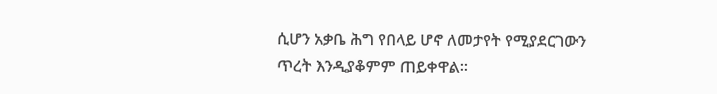ሲሆን አቃቤ ሕግ የበላይ ሆኖ ለመታየት የሚያደርገውን ጥረት እንዲያቆምም ጠይቀዋል፡፡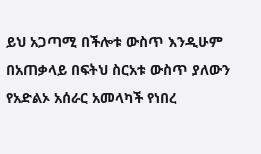ይህ አጋጣሚ በችሎቱ ውስጥ እንዲሁም በአጠቃላይ በፍትህ ስርአቱ ውስጥ ያለውን የአድልኦ አሰራር አመላካች የነበረ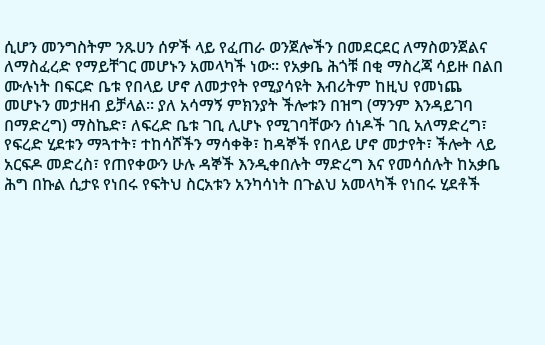ሲሆን መንግስትም ንጹሀን ሰዎች ላይ የፈጠራ ወንጀሎችን በመደርደር ለማስወንጀልና ለማስፈረድ የማይቸገር መሆኑን አመላካች ነው፡፡ የአቃቤ ሕጎቹ በቂ ማስረጃ ሳይዙ በልበ ሙሉነት በፍርድ ቤቱ የበላይ ሆኖ ለመታየት የሚያሳዩት እብሪትም ከዚህ የመነጨ መሆኑን መታዘብ ይቻላል፡፡ ያለ አሳማኝ ምክንያት ችሎቱን በዝግ (ማንም እንዳይገባ በማድረግ) ማስኬድ፣ ለፍረድ ቤቱ ገቢ ሊሆኑ የሚገባቸውን ሰነዶች ገቢ አለማድረግ፣ የፍረድ ሂደቱን ማጓተት፣ ተከሳሾችን ማሳቀቅ፣ ከዳኞች የበላይ ሆኖ መታየት፣ ችሎት ላይ አርፍዶ መድረስ፣ የጠየቀውን ሁሉ ዳኞች እንዲቀበሉት ማድረግ እና የመሳሰሉት ከአቃቤ ሕግ በኩል ሲታዩ የነበሩ የፍትህ ስርአቱን አንካሳነት በጉልህ አመላካች የነበሩ ሂደቶች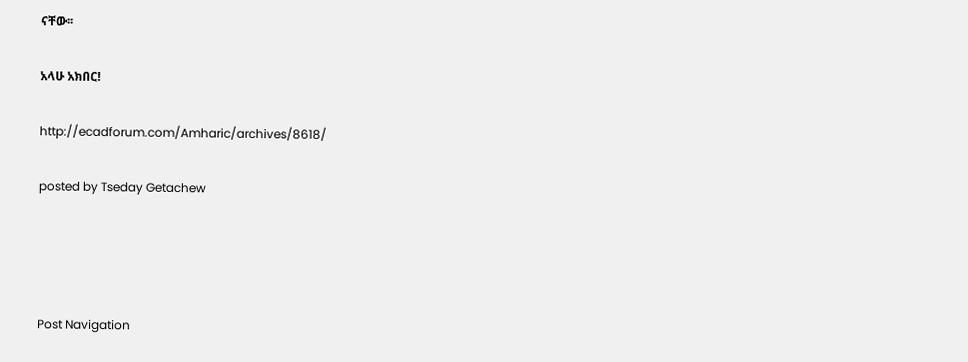ናቸው፡፡

አላሁ አክበር!

http://ecadforum.com/Amharic/archives/8618/

posted by Tseday Getachew




Post Navigation